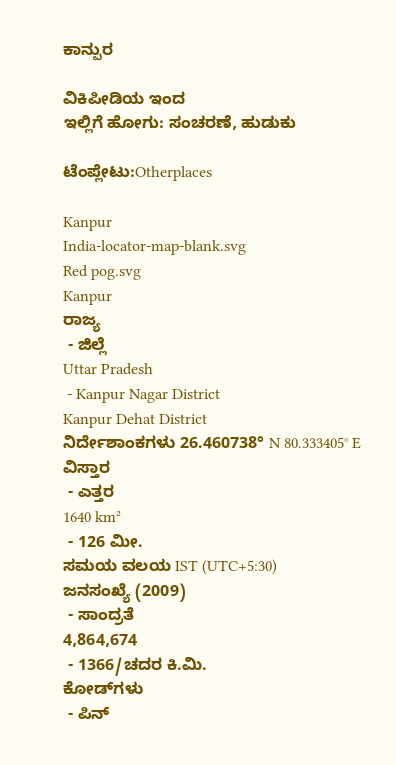ಕಾನ್ಪುರ

ವಿಕಿಪೀಡಿಯ ಇಂದ
ಇಲ್ಲಿಗೆ ಹೋಗು: ಸಂಚರಣೆ, ಹುಡುಕು

ಟೆಂಪ್ಲೇಟು:Otherplaces

Kanpur
India-locator-map-blank.svg
Red pog.svg
Kanpur
ರಾಜ್ಯ
 - ಜಿಲ್ಲೆ
Uttar Pradesh
 - Kanpur Nagar District
Kanpur Dehat District
ನಿರ್ದೇಶಾಂಕಗಳು 26.460738° N 80.333405° E
ವಿಸ್ತಾರ
 - ಎತ್ತರ
1640 km²
 - 126 ಮೀ.
ಸಮಯ ವಲಯ IST (UTC+5:30)
ಜನಸಂಖ್ಯೆ (2009)
 - ಸಾಂದ್ರತೆ
4,864,674
 - 1366/ಚದರ ಕಿ.ಮಿ.
ಕೋಡ್‍ಗಳು
 - ಪಿನ್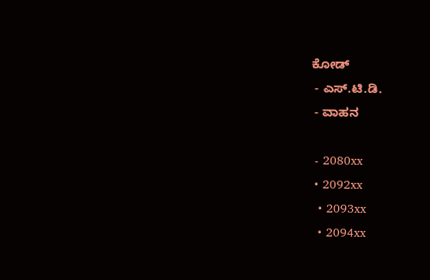ಕೋಡ್
 - ಎಸ್.ಟಿ.ಡಿ.
 - ವಾಹನ

 - 2080xx
 • 2092xx
  • 2093xx
  • 2094xx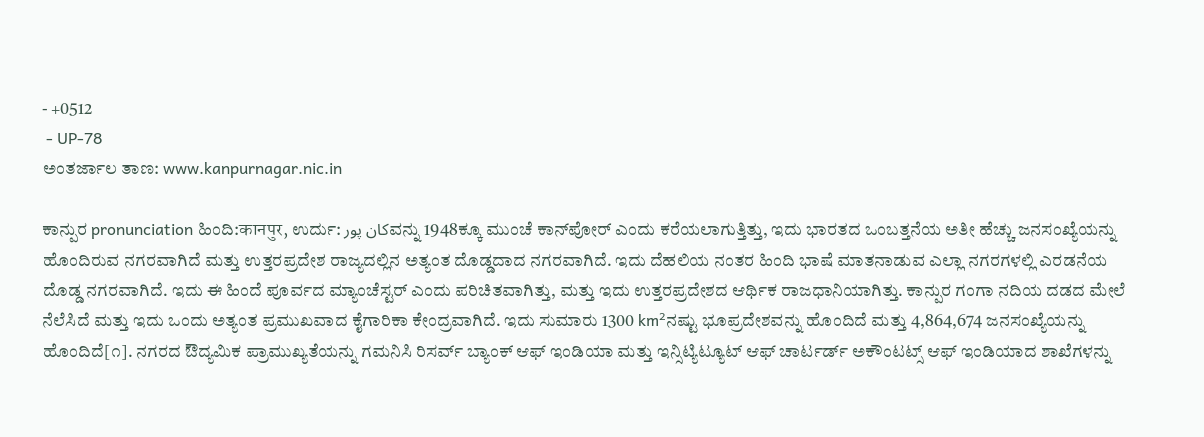- +0512
 - UP-78
ಅಂತರ್ಜಾಲ ತಾಣ: www.kanpurnagar.nic.in

ಕಾನ್ಪುರ pronunciation ಹಿಂದಿ:कानपुर, ಉರ್ದು: کان پورವನ್ನು 1948ಕ್ಕೂ ಮುಂಚೆ ಕಾನ್‌ಪೋರ್ ಎಂದು ಕರೆಯಲಾಗುತ್ತಿತ್ತು, ಇದು ಭಾರತದ ಒಂಬತ್ತನೆಯ ಅತೀ ಹೆಚ್ಚು ಜನಸಂಖ್ಯೆಯನ್ನು ಹೊಂದಿರುವ ನಗರವಾಗಿದೆ ಮತ್ತು ಉತ್ತರಪ್ರದೇಶ ರಾಜ್ಯದಲ್ಲಿನ ಅತ್ಯಂತ ದೊಡ್ಡದಾದ ನಗರವಾಗಿದೆ. ಇದು ದೆಹಲಿಯ ನಂತರ ಹಿಂದಿ ಭಾಷೆ ಮಾತನಾಡುವ ಎಲ್ಲಾ ನಗರಗಳಲ್ಲಿ ಎರಡನೆಯ ದೊಡ್ಡ ನಗರವಾಗಿದೆ. ಇದು ಈ ಹಿಂದೆ ಪೂರ್ವದ ಮ್ಯಾಂಚೆಸ್ಟರ್ ಎಂದು ಪರಿಚಿತವಾಗಿತ್ತು, ಮತ್ತು ಇದು ಉತ್ತರಪ್ರದೇಶದ ಆರ್ಥಿಕ ರಾಜಧಾನಿಯಾಗಿತ್ತು. ಕಾನ್ಪುರ ಗಂಗಾ ನದಿಯ ದಡದ ಮೇಲೆ ನೆಲೆಸಿದೆ ಮತ್ತು ಇದು ಒಂದು ಅತ್ಯಂತ ಪ್ರಮುಖವಾದ ಕೈಗಾರಿಕಾ ಕೇಂದ್ರವಾಗಿದೆ. ಇದು ಸುಮಾರು 1300 km²ನಷ್ಟು ಭೂಪ್ರದೇಶವನ್ನು ಹೊಂದಿದೆ ಮತ್ತು 4,864,674 ಜನಸಂಖ್ಯೆಯನ್ನು ಹೊಂದಿದೆ[೧]. ನಗರದ ಔದ್ಯಮಿಕ ಪ್ರಾಮುಖ್ಯತೆಯನ್ನು ಗಮನಿಸಿ ರಿಸರ್ವ್ ಬ್ಯಾಂಕ್ ಆಫ್ ಇಂಡಿಯಾ ಮತ್ತು ಇನ್ಸಿಟ್ಯಿಟ್ಯೂಟ್ ಆಫ್ ಚಾರ್ಟರ್ಡ್ ಅಕೌಂಟಟ್ಸ್ ಆಫ್ ಇಂಡಿಯಾದ ಶಾಖೆಗಳನ್ನು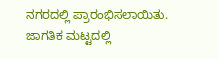ನಗರದಲ್ಲಿ ಪ್ರಾರಂಭಿಸಲಾಯಿತು. ಜಾಗತಿಕ ಮಟ್ಟದಲ್ಲಿ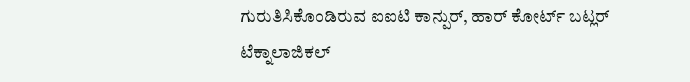ಗುರುತಿಸಿಕೊಂಡಿರುವ ಐಐಟಿ ಕಾನ್ಪುರ್, ಹಾರ್ ಕೋರ್ಟ್ ಬಟ್ಲರ್ ಟೆಕ್ನಾಲಾಜಿಕಲ್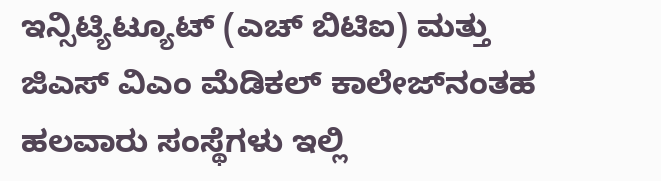ಇನ್ಸಿಟ್ಯಿಟ್ಯೂಟ್ (ಎಚ್ ಬಿಟಿಐ) ಮತ್ತು ಜಿಎಸ್ ವಿಎಂ ಮೆಡಿಕಲ್ ಕಾಲೇಜ್‌‍ನಂತಹ ಹಲವಾರು ಸಂಸ್ಥೆಗಳು ಇಲ್ಲಿ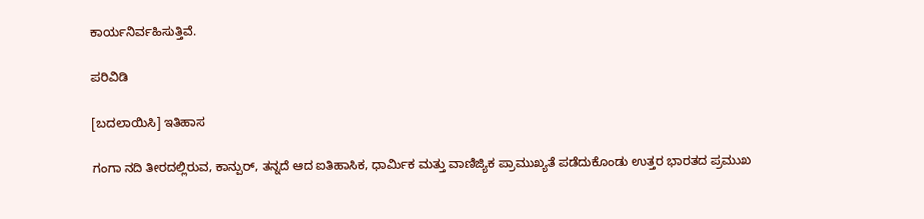ಕಾರ್ಯನಿರ್ವಹಿಸುತ್ತಿವೆ.

ಪರಿವಿಡಿ

[ಬದಲಾಯಿಸಿ] ಇತಿಹಾಸ

ಗಂಗಾ ನದಿ ತೀರದಲ್ಲಿರುವ, ಕಾನ್ಪುರ್, ತನ್ನದೆ ಆದ ಐತಿಹಾಸಿಕ, ಧಾರ್ಮಿಕ ಮತ್ತು ವಾಣಿಜ್ಯಿಕ ಪ್ರಾಮುಖ್ಯತೆ ಪಡೆದುಕೊಂಡು ಉತ್ತರ ಭಾರತದ ಪ್ರಮುಖ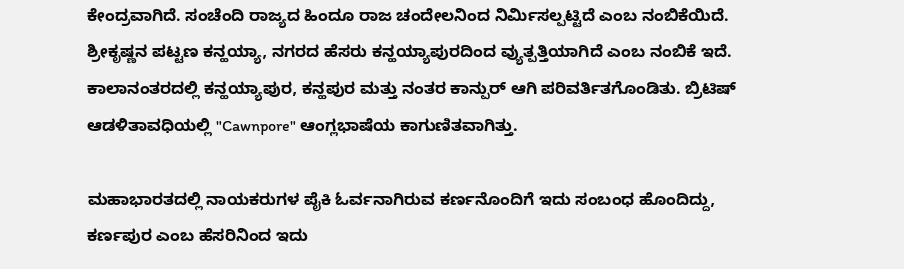ಕೇಂದ್ರವಾಗಿದೆ. ಸಂಚೆಂದಿ ರಾಜ್ಯದ ಹಿಂದೂ ರಾಜ ಚಂದೇಲನಿಂದ ನಿರ್ಮಿಸಲ್ಪಟ್ಟಿದೆ ಎಂಬ ನಂಬಿಕೆಯಿದೆ. ಶ್ರೀಕೃಷ್ಣನ ಪಟ್ಟಣ ಕನ್ಹಯ್ಯಾ, ನಗರದ ಹೆಸರು ಕನ್ಹಯ್ಯಾಪುರದಿಂದ ವ್ಯುತ್ಪತ್ತಿಯಾಗಿದೆ ಎಂಬ ನಂಬಿಕೆ ಇದೆ. ಕಾಲಾನಂತರದಲ್ಲಿ ಕನ್ಹಯ್ಯಾಪುರ, ಕನ್ಹಪುರ ಮತ್ತು ನಂತರ ಕಾನ್ಪುರ್ ಆಗಿ ಪರಿವರ್ತಿತಗೊಂಡಿತು. ಬ್ರಿಟಿಷ್ ಆಡಳಿತಾವಧಿಯಲ್ಲಿ "Cawnpore" ಆಂಗ್ಲಭಾಷೆಯ ಕಾಗುಣಿತವಾಗಿತ್ತು.

ಮಹಾಭಾರತದಲ್ಲಿ ನಾಯಕರುಗಳ ಪೈಕಿ ಓರ್ವನಾಗಿರುವ ಕರ್ಣನೊಂದಿಗೆ ಇದು ಸಂಬಂಧ ಹೊಂದಿದ್ದು, ಕರ್ಣಪುರ ಎಂಬ ಹೆಸರಿನಿಂದ ಇದು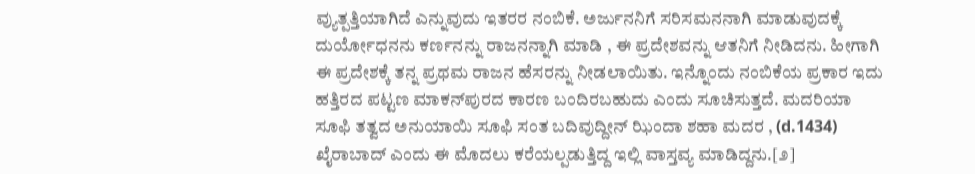ವ್ಯುತ್ಪತ್ತಿಯಾಗಿದೆ ಎನ್ನುವುದು ಇತರರ ನಂಬಿಕೆ. ಅರ್ಜುನನಿಗೆ ಸರಿಸಮನನಾಗಿ ಮಾಡುವುದಕ್ಕೆ ದುರ್ಯೋಧನನು ಕರ್ಣನನ್ನು ರಾಜನನ್ನಾಗಿ ಮಾಡಿ , ಈ ಪ್ರದೇಶವನ್ನು ಆತನಿಗೆ ನೀಡಿದನು. ಹೀಗಾಗಿ ಈ ಪ್ರದೇಶಕ್ಕೆ ತನ್ನ ಪ್ರಥಮ ರಾಜನ ಹೆಸರನ್ನು ನೀಡಲಾಯಿತು. ಇನ್ನೊಂದು ನಂಬಿಕೆಯ ಪ್ರಕಾರ ಇದು ಹತ್ತಿರದ ಪಟ್ಟಣ ಮಾಕನ್‌‌ಪುರದ ಕಾರಣ ಬಂದಿರಬಹುದು ಎಂದು ಸೂಚಿಸುತ್ತದೆ. ಮದರಿಯಾ ಸೂಫಿ ತತ್ವದ ಅನುಯಾಯಿ ಸೂಫಿ ಸಂತ ಬದಿವುದ್ದೀನ್ ಝಿಂದಾ ಶಹಾ ಮದರ , (d.1434) ಖೈರಾಬಾದ್ ಎಂದು ಈ ಮೊದಲು ಕರೆಯಲ್ಪಡುತ್ತಿದ್ದ ಇಲ್ಲಿ ವಾಸ್ತವ್ಯ ಮಾಡಿದ್ದನು.[೨]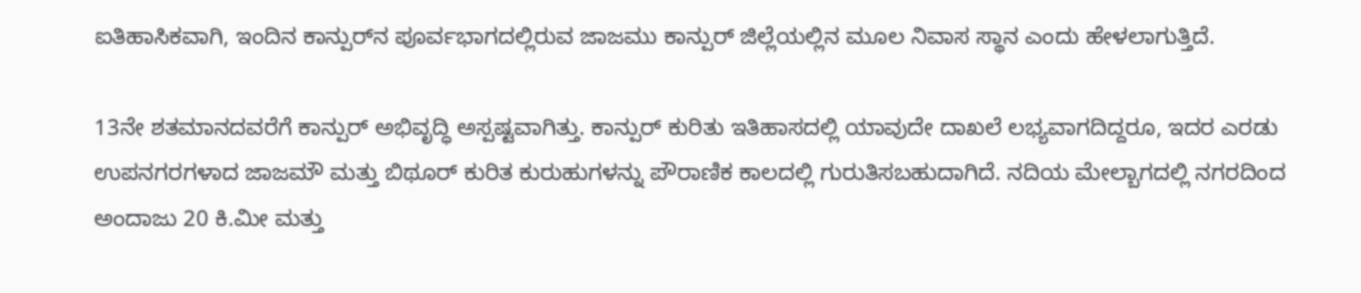ಐತಿಹಾಸಿಕವಾಗಿ, ಇಂದಿನ ಕಾನ್ಪುರ್‌‌‍ನ ಪೂರ್ವಭಾಗದಲ್ಲಿರುವ ಜಾಜಮು ಕಾನ್ಪುರ್ ಜಿಲ್ಲೆಯಲ್ಲಿನ ಮೂಲ ನಿವಾಸ ಸ್ಥಾನ ಎಂದು ಹೇಳಲಾಗುತ್ತಿದೆ.

13ನೇ ಶತಮಾನದವರೆಗೆ ಕಾನ್ಪುರ್ ಅಭಿವೃದ್ಧಿ ಅಸ್ಪಷ್ಟವಾಗಿತ್ತು. ಕಾನ್ಪುರ್ ಕುರಿತು ಇತಿಹಾಸದಲ್ಲಿ ಯಾವುದೇ ದಾಖಲೆ ಲಭ್ಯವಾಗದಿದ್ದರೂ, ಇದರ ಎರಡು ಉಪನಗರಗಳಾದ ಜಾಜಮೌ ಮತ್ತು ಬಿಥೂರ್ ಕುರಿತ ಕುರುಹುಗಳನ್ನು ಪೌರಾಣಿಕ ಕಾಲದಲ್ಲಿ ಗುರುತಿಸಬಹುದಾಗಿದೆ. ನದಿಯ ಮೇಲ್ಬಾಗದಲ್ಲಿ ನಗರದಿಂದ ಅಂದಾಜು 20 ಕಿ.ಮೀ ಮತ್ತು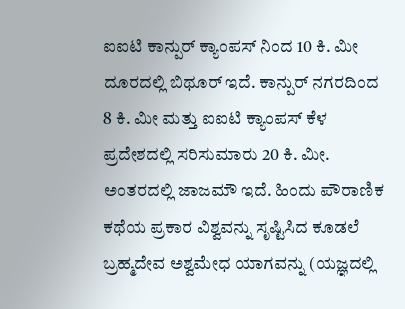ಐಐಟಿ ಕಾನ್ಪುರ್ ಕ್ಯಾಂಪಸ್ ನಿಂದ 10 ಕಿ. ಮೀ ದೂರದಲ್ಲಿ ಬಿಥೂರ್ ಇದೆ. ಕಾನ್ಪುರ್ ನಗರದಿಂದ 8 ಕಿ. ಮೀ ಮತ್ತು ಐಐಟಿ ಕ್ಯಾಂಪಸ್ ಕೆಳ ಪ್ರದೇಶದಲ್ಲಿ ಸರಿಸುಮಾರು 20 ಕಿ. ಮೀ. ಅಂತರದಲ್ಲಿ ಜಾಜಮೌ ಇದೆ. ಹಿಂದು ಪೌರಾಣಿಕ ಕಥೆಯ ಪ್ರಕಾರ ವಿಶ್ವವನ್ನು ಸೃಷ್ಟಿಸಿದ ಕೂಡಲೆ ಬ್ರಹ್ಮದೇವ ಅಶ್ವಮೇಧ ಯಾಗವನ್ನು (ಯಜ್ಞದಲ್ಲಿ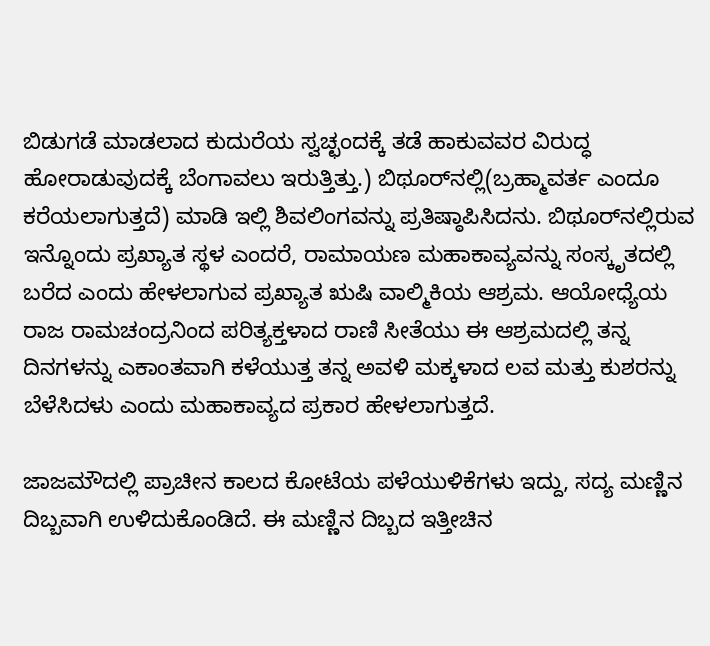ಬಿಡುಗಡೆ ಮಾಡಲಾದ ಕುದುರೆಯ ಸ್ವಚ್ಛಂದಕ್ಕೆ ತಡೆ ಹಾಕುವವರ ವಿರುದ್ಧ ಹೋರಾಡುವುದಕ್ಕೆ ಬೆಂಗಾವಲು ಇರುತ್ತಿತ್ತು.) ಬಿಥೂರ್‌‌‌ನಲ್ಲಿ(ಬ್ರಹ್ಮಾವರ್ತ ಎಂದೂ ಕರೆಯಲಾಗುತ್ತದೆ) ಮಾಡಿ ಇಲ್ಲಿ ಶಿವಲಿಂಗವನ್ನು ಪ್ರತಿಷ್ಠಾಪಿಸಿದನು. ಬಿಥೂರ್‌ನಲ್ಲಿರುವ ಇನ್ನೊಂದು ಪ್ರಖ್ಯಾತ ಸ್ಥಳ ಎಂದರೆ, ರಾಮಾಯಣ ಮಹಾಕಾವ್ಯವನ್ನು ಸಂಸ್ಕೃತದಲ್ಲಿ ಬರೆದ ಎಂದು ಹೇಳಲಾಗುವ ಪ್ರಖ್ಯಾತ ಋಷಿ ವಾಲ್ಮಿಕಿಯ ಆಶ್ರಮ. ಆಯೋಧ್ಯೆಯ ರಾಜ ರಾಮಚಂದ್ರನಿಂದ ಪರಿತ್ಯಕ್ತಳಾದ ರಾಣಿ ಸೀತೆಯು ಈ ಆಶ್ರಮದಲ್ಲಿ ತನ್ನ ದಿನಗಳನ್ನು ಎಕಾಂತವಾಗಿ ಕಳೆಯುತ್ತ ತನ್ನ ಅವಳಿ ಮಕ್ಕಳಾದ ಲವ ಮತ್ತು ಕುಶರನ್ನು ಬೆಳೆಸಿದಳು ಎಂದು ಮಹಾಕಾವ್ಯದ ಪ್ರಕಾರ ಹೇಳಲಾಗುತ್ತದೆ.

ಜಾಜಮೌದಲ್ಲಿ ಪ್ರಾಚೀನ ಕಾಲದ ಕೋಟೆಯ ಪಳೆಯುಳಿಕೆಗಳು ಇದ್ದು, ಸದ್ಯ ಮಣ್ಣಿನ ದಿಬ್ಬವಾಗಿ ಉಳಿದುಕೊಂಡಿದೆ. ಈ ಮಣ್ಣಿನ ದಿಬ್ಬದ ಇತ್ತೀಚಿನ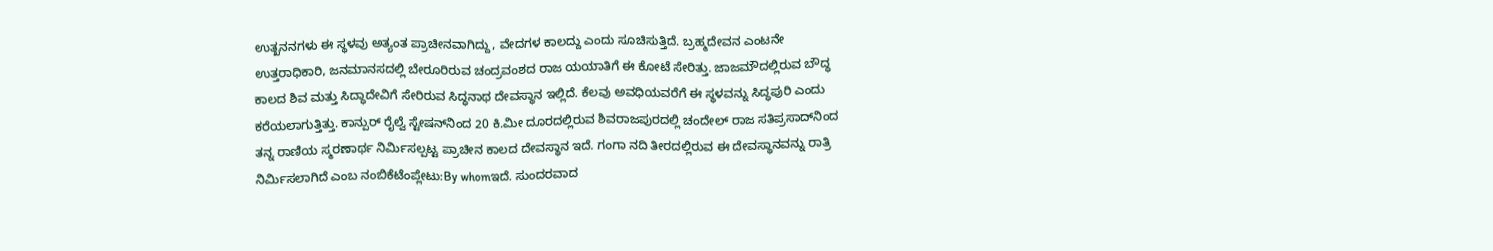ಉತ್ಖನನಗಳು ಈ ಸ್ಥಳವು ಅತ್ಯಂತ ಪ್ರಾಚೀನವಾಗಿದ್ದು, ವೇದಗಳ ಕಾಲದ್ದು ಎಂದು ಸೂಚಿಸುತ್ತಿದೆ. ಬ್ರಹ್ಮದೇವನ ಎಂಟನೇ ಉತ್ತರಾಧಿಕಾರಿ, ಜನಮಾನಸದಲ್ಲಿ ಬೇರೂರಿರುವ ಚಂದ್ರವಂಶದ ರಾಜ ಯಯಾತಿಗೆ ಈ ಕೋಟೆ ಸೇರಿತ್ತು. ಜಾಜಮೌದಲ್ಲಿರುವ ಬೌದ್ಧ ಕಾಲದ ಶಿವ ಮತ್ತು ಸಿದ್ಧಾದೇವಿಗೆ ಸೇರಿರುವ ಸಿದ್ಧನಾಥ ದೇವಸ್ಥಾನ ಇಲ್ಲಿದೆ. ಕೆಲವು ಅವಧಿಯವರೆಗೆ ಈ ಸ್ಥಳವನ್ನು ಸಿದ್ಧಪುರಿ ಎಂದು ಕರೆಯಲಾಗುತ್ತಿತ್ತು. ಕಾನ್ಪುರ್ ರೈಲ್ವೆ ಸ್ಟೇಷನ್‌ನಿಂದ‍ 20 ಕಿ.ಮೀ ದೂರದಲ್ಲಿರುವ ಶಿವರಾಜಪುರದಲ್ಲಿ ಚಂದೇಲ್ ರಾಜ ಸತಿಪ್ರಸಾದ್‌‍ನಿಂದ ತನ್ನ ರಾಣಿಯ ಸ್ಮರಣಾರ್ಥ ನಿರ್ಮಿಸಲ್ಪಟ್ಟ ಪ್ರಾಚೀನ ಕಾಲದ ದೇವಸ್ಥಾನ ಇದೆ. ಗಂಗಾ ನದಿ ತೀರದಲ್ಲಿರುವ ಈ ದೇವಸ್ಥಾನವನ್ನು ರಾತ್ರಿ ನಿರ್ಮಿಸಲಾಗಿದೆ ಎಂಬ ನಂಬಿಕೆಟೆಂಪ್ಲೇಟು:By whomಇದೆ. ಸುಂದರವಾದ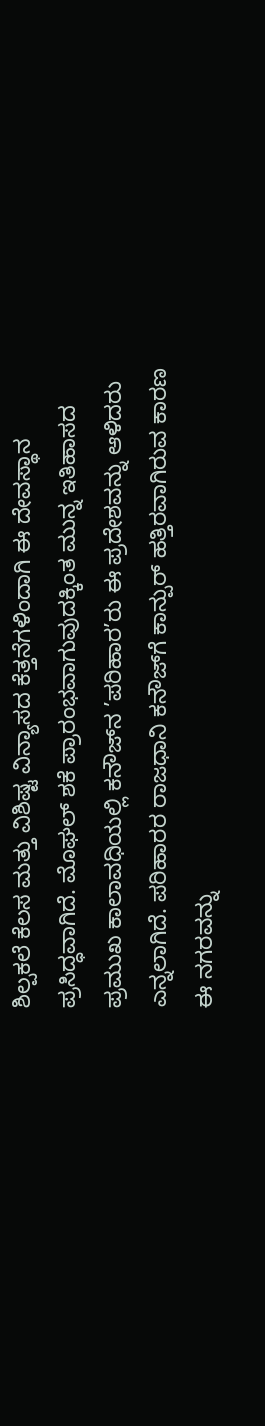ಶಿಲ್ಪಕಲೆ ಕೆಲಸ ಮತ್ತು ವಿಶಿಷ್ಟ ವಿನ್ಯಾಸದ ಕೆತ್ತನೆಗಳಿಂದಾಗಿ ಈ ದೇವಸ್ಥಾನ ಪ್ರಸಿದ್ಧವಾಗಿದೆ. ಮೊಘಲ್‌‍ ಶಕೆ ಪ್ರಾರಂಭವಾಗುವುದಕ್ಕಿಂತ ಮುನ್ನ ಇತಿಹಾಸದ ಪ್ರಮುಖ ಕಾಲಾವಧಿಯಲ್ಲಿ ಕನೌಜ್‌‍ನ ’ಪರಿಹಾರ’ರು ಈ ಪ್ರದೇಶವನ್ನು ಆಳಿದರು ಎನ್ನಲಾಗಿದೆ. ಪರಿಹಾರರ ರಾಜಧಾನಿ ಕನೌಜ್‌‍ಗೆ ಕಾನ್ಪುರ್ ಹತ್ತಿರವಾಗಿರುವ ಕಾರಣ ಈ ನಗರವನ್ನು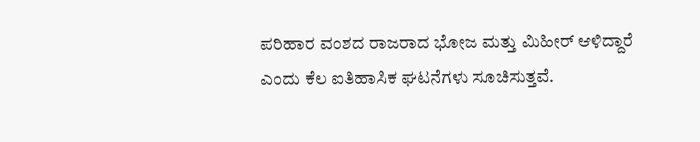ಪರಿಹಾರ ವಂಶದ ರಾಜರಾದ ಭೋಜ ಮತ್ತು ಮಿಹೀರ್ ಆಳಿದ್ದಾರೆ ಎಂದು ಕೆಲ ಐತಿಹಾಸಿಕ ಘಟನೆಗಳು ಸೂಚಿಸುತ್ತವೆ.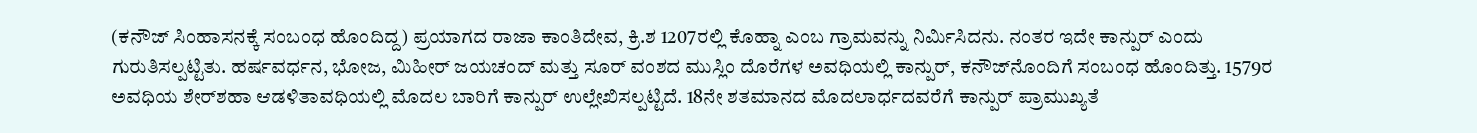(ಕನೌಜ್ ಸಿಂಹಾಸನಕ್ಕೆ ಸಂಬಂಧ ಹೊಂದಿದ್ದ) ಪ್ರಯಾಗದ ರಾಜಾ ಕಾಂತಿದೇವ, ಕ್ರಿ.ಶ 1207ರಲ್ಲಿ ಕೊಹ್ನಾ ಎಂಬ ಗ್ರಾಮವನ್ನು ನಿರ್ಮಿಸಿದನು. ನಂತರ ಇದೇ ಕಾನ್ಪುರ್ ಎಂದು ಗುರುತಿಸಲ್ಪಟ್ಟಿತು. ಹರ್ಷವರ್ಧನ, ಭೋಜ, ಮಿಹೀರ್ ಜಯಚಂದ್ ಮತ್ತು ಸೂರ್‌‍ ವಂಶದ ಮುಸ್ಲಿಂ ದೊರೆಗಳ ಅವಧಿಯಲ್ಲಿ ಕಾನ್ಪುರ್, ಕನೌಜ್‌‍ನೊಂದಿಗೆ ಸಂಬಂಧ ಹೊಂದಿತ್ತು. 1579ರ ಅವಧಿಯ ಶೇರ್‌‍ಶಹಾ ಆಡಳಿತಾವಧಿಯಲ್ಲಿ ಮೊದಲ ಬಾರಿಗೆ ಕಾನ್ಪುರ್ ಉಲ್ಲೇಖಿಸಲ್ಪಟ್ಟಿದೆ. 18ನೇ ಶತಮಾನದ ಮೊದಲಾರ್ಧದವರೆಗೆ ಕಾನ್ಪುರ್ ಪ್ರಾಮುಖ್ಯತೆ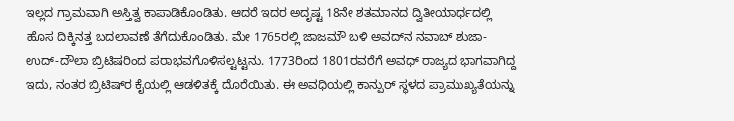ಇಲ್ಲದ ಗ್ರಾಮವಾಗಿ ಅಸ್ತಿತ್ವ ಕಾಪಾಡಿಕೊಂಡಿತು. ಆದರೆ ಇದರ ಅದೃಷ್ಟ 18ನೇ ಶತಮಾನದ ದ್ವಿತೀಯಾರ್ಧದಲ್ಲಿ ಹೊಸ ದಿಕ್ಕಿನತ್ತ ಬದಲಾವಣೆ ತೆಗೆದುಕೊಂಡಿತು. ಮೇ 1765ರಲ್ಲಿ ಜಾಜಮೌ ಬಳಿ ಅವದ್‌‍ನ ನವಾಬ್ ಶುಜಾ-ಉದ್-ದೌಲಾ ಬ್ರಿಟಿಷರಿಂದ ಪರಾಭವಗೊಳಿಸಲ್ಟಟ್ಟನು. 1773ರಿಂದ 1801ರವರೆಗೆ ಅವಧ್ ರಾಜ್ಯದ ಭಾಗವಾಗಿದ್ದ ಇದು, ನಂತರ ಬ್ರಿಟಿಷ್‌‍ರ ಕೈಯಲ್ಲಿ ಆಡಳಿತಕ್ಕೆ ದೊರೆಯಿತು. ಈ ಅವಧಿಯಲ್ಲಿ ಕಾನ್ಪುರ್ ಸ್ಥಳದ ಪ್ರಾಮುಖ್ಯತೆಯನ್ನು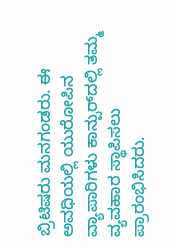ಬ್ರಿಟಿಷರು ಮನಗಂಡರು. ಈ ಅವಧಿಯಲ್ಲಿ ಯುರೋಪಿನ ವ್ಯಾಪಾರಿಗಳು ಕಾನ್ಪುರ್‌‍ದಲ್ಲಿ ತಮ್ಮ ವ್ಯವಹಾರ ಸ್ಥಾಪಿಸಲು ಪ್ರಾರಂಭಿಸಿದರು.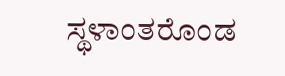ಸ್ಥಳಾಂತರೊಂಡ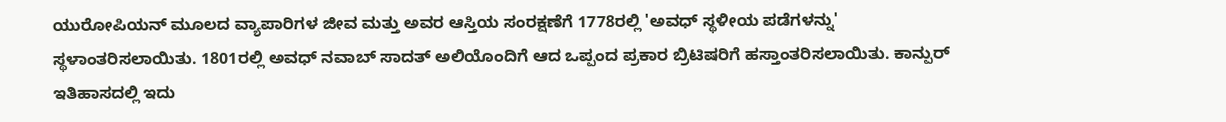ಯುರೋಪಿಯನ್ ಮೂಲದ ವ್ಯಾಪಾರಿಗಳ ಜೀವ ಮತ್ತು ಅವರ ಆಸ್ತಿಯ ಸಂರಕ್ಷಣೆಗೆ 1778ರಲ್ಲಿ 'ಅವಧ್ ಸ್ಥಳೀಯ ಪಡೆಗಳನ್ನು' ಸ್ಥಳಾಂತರಿಸಲಾಯಿತು. 1801ರಲ್ಲಿ ಅವಧ್ ನವಾಬ್ ಸಾದತ್ ಅಲಿಯೊಂದಿಗೆ ಆದ ಒಪ್ಪಂದ ಪ್ರಕಾರ ಬ್ರಿಟಿಷರಿಗೆ ಹಸ್ತಾಂತರಿಸಲಾಯಿತು. ಕಾನ್ಪುರ್ ಇತಿಹಾಸದಲ್ಲಿ ಇದು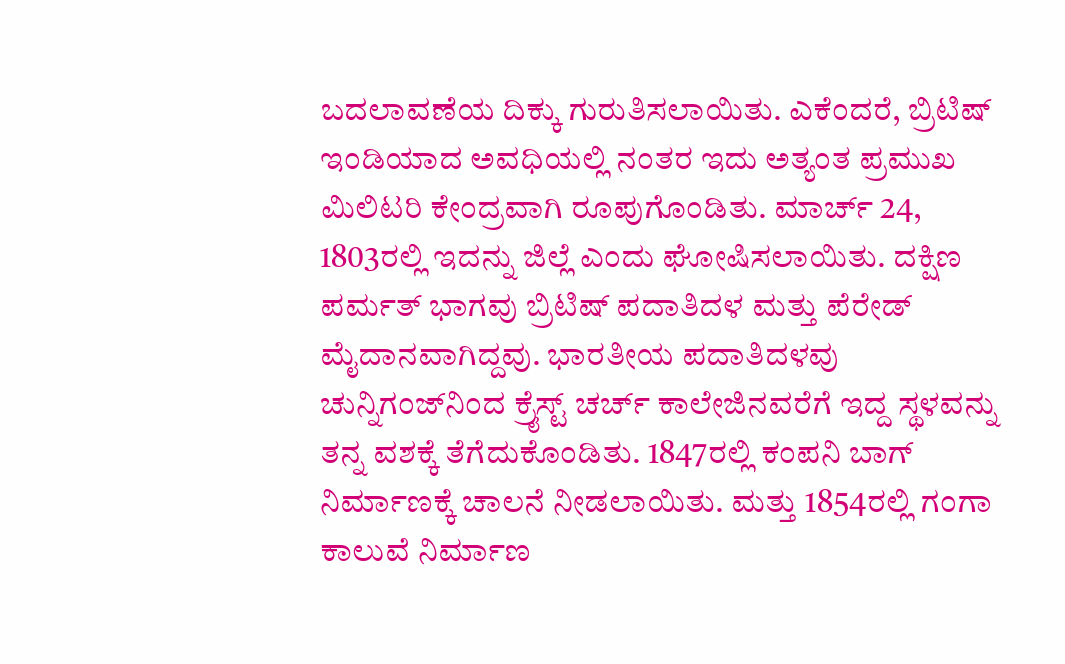ಬದಲಾವಣೆಯ ದಿಕ್ಕು ಗುರುತಿಸಲಾಯಿತು. ಎಕೆಂದರೆ, ಬ್ರಿಟಿಷ್ ಇಂಡಿಯಾದ ಅವಧಿಯಲ್ಲಿ ನಂತರ ಇದು ಅತ್ಯಂತ ಪ್ರಮುಖ ಮಿಲಿಟರಿ ಕೇಂದ್ರವಾಗಿ ರೂಪುಗೊಂಡಿತು. ಮಾರ್ಚ್ 24, 1803ರಲ್ಲಿ ಇದನ್ನು ಜಿಲ್ಲೆ ಎಂದು ಘೋಷಿಸಲಾಯಿತು. ದಕ್ಷಿಣ ಪರ್ಮತ್ ಭಾಗವು ಬ್ರಿಟಿಷ್ ಪದಾತಿದಳ ಮತ್ತು ಪೆರೇಡ್ ಮೈದಾನವಾಗಿದ್ದವು. ಭಾರತೀಯ ಪದಾತಿದಳವು ಚುನ್ನಿಗಂಜ್‌‍ನಿಂದ ಕ್ರೈಸ್ಟ್ ಚರ್ಚ್ ಕಾಲೇಜಿನವರೆಗೆ ಇದ್ದ ಸ್ಥಳವನ್ನು ತನ್ನ ವಶಕ್ಕೆ ತೆಗೆದುಕೊಂಡಿತು. 1847ರಲ್ಲಿ ಕಂಪನಿ ಬಾಗ್ ನಿರ್ಮಾಣಕ್ಕೆ ಚಾಲನೆ ನೀಡಲಾಯಿತು. ಮತ್ತು 1854ರಲ್ಲಿ ಗಂಗಾ ಕಾಲುವೆ ನಿರ್ಮಾಣ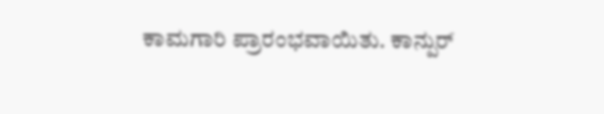ಕಾಮಗಾರಿ ಪ್ರಾರಂಭವಾಯಿತು. ಕಾನ್ಪುರ್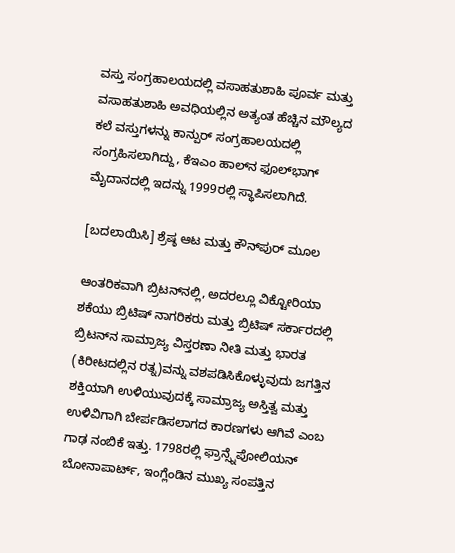ವಸ್ತು ಸಂಗ್ರಹಾಲಯದಲ್ಲಿ ವಸಾಹತುಶಾಹಿ ಪೂರ್ವ ಮತ್ತು ವಸಾಹತುಶಾಹಿ ಅವಧಿಯಲ್ಲಿನ ಅತ್ಯಂತ ಹೆಚ್ಚಿನ ಮೌಲ್ಯದ ಕಲೆ ವಸ್ತುಗಳನ್ನು ಕಾನ್ಪುರ್‌‍ ಸಂಗ್ರಹಾಲಯದಲ್ಲಿ ಸಂಗ್ರಹಿಸಲಾಗಿದ್ದು, ಕೆಇಎಂ ಹಾಲ್‌ನ ಫೂಲ್‌ಭಾಗ್ ಮೈದಾನದಲ್ಲಿ ಇದನ್ನು 1999ರಲ್ಲಿ ಸ್ಥಾಪಿಸಲಾಗಿದೆ.

[ಬದಲಾಯಿಸಿ] ಶ್ರೆಷ್ಠ ಆಟ ಮತ್ತು ಕೌನ್‌ಪುರ್ ಮೂಲ

ಆಂತರಿಕವಾಗಿ ಬ್ರಿಟನ್‌‍ನಲ್ಲಿ, ಅದರಲ್ಲೂ ವಿಕ್ಟೋರಿಯಾ ಶಕೆಯು ಬ್ರಿಟಿಷ್ ನಾಗರಿಕರು ಮತ್ತು ಬ್ರಿಟಿಷ್ ಸರ್ಕಾರದಲ್ಲಿ ಬ್ರಿಟನ್‌‍ನ ಸಾಮ್ರಾಜ್ಯ ವಿಸ್ತರಣಾ ನೀತಿ ಮತ್ತು ಭಾರತ (ಕಿರೀಟದಲ್ಲಿನ ರತ್ನ)ವನ್ನು ವಶಪಡಿಸಿಕೊಳ್ಳುವುದು ಜಗತ್ತಿನ ಶಕ್ತಿಯಾಗಿ ಉಳಿಯುವುದಕ್ಕೆ ಸಾಮ್ರಾಜ್ಯ ಅಸ್ತಿತ್ವ ಮತ್ತು ಉಳಿವಿಗಾಗಿ ಬೇರ್ಪಡಿಸಲಾಗದ ಕಾರಣಗಳು ಆಗಿವೆ ಎಂಬ ಗಾಢ ನಂಬಿಕೆ ಇತ್ತು. 1798ರಲ್ಲಿ ಫ್ರಾನ್ಸ್ನೆಪೋಲಿಯನ್ ಬೋನಾಪಾರ್ಟ್, ಇಂಗ್ಲೆಂಡಿನ ಮುಖ್ಯ ಸಂಪತ್ತಿನ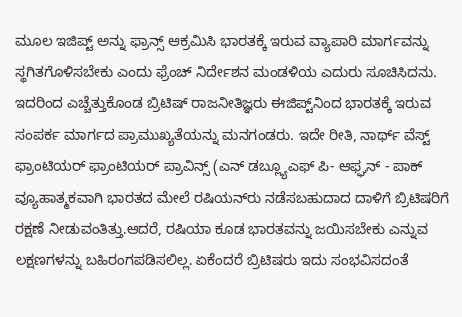ಮೂಲ ಇಜಿಪ್ಟ್‌ ಅನ್ನು ಫ್ರಾನ್ಸ್ ಆಕ್ರಮಿಸಿ ಭಾರತಕ್ಕೆ ಇರುವ ವ್ಯಾಪಾರಿ ಮಾರ್ಗವನ್ನು ಸ್ಥಗಿತಗೊಳಿಸಬೇಕು ಎಂದು ಫ್ರೆಂಚ್ ನಿರ್ದೇಶನ ಮಂಡಳಿಯ ಎದುರು ಸೂಚಿಸಿದನು. ಇದರಿಂದ ಎಚ್ಚೆತ್ತುಕೊಂಡ ಬ್ರಿಟಿಷ್ ರಾಜನೀತಿಜ್ಞರು ಈಜಿಪ್ಟ್‌‍ನಿಂದ ಭಾರತಕ್ಕೆ ಇರುವ ಸಂಪರ್ಕ ಮಾರ್ಗದ ಪ್ರಾಮುಖ್ಯತೆಯನ್ನು ಮನಗಂಡರು. ಇದೇ ರೀತಿ, ನಾರ್ಥ್ ವೆಸ್ಟ್ ಫ್ರಾಂಟಿಯರ್ ಫ್ರಾಂಟಿಯರ್ ಪ್ರಾವಿನ್ಸ್ (ಎನ್ ಡಬ್ಲ್ಯೂಎಫ್ ಪಿ- ಆಫ್ಘನ್ - ಪಾಕ್ ವ್ಯೂಹಾತ್ಮಕವಾಗಿ ಭಾರತದ ಮೇಲೆ ರಷಿಯನ್‌‍ರು ನಡೆಸಬಹುದಾದ ದಾಳಿಗೆ ಬ್ರಿಟಿಷರಿಗೆ ರಕ್ಷಣೆ ನೀಡುವಂತಿತ್ತು.ಆದರೆ, ರಷಿಯಾ ಕೂಡ ಭಾರತವನ್ನು ಜಯಿಸಬೇಕು ಎನ್ನುವ ಲಕ್ಷಣಗಳನ್ನು ಬಹಿರಂಗಪಡಿಸಲಿಲ್ಲ. ಏಕೆಂದರೆ ಬ್ರಿಟಿಷರು ಇದು ಸಂಭವಿಸದಂತೆ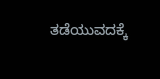ತಡೆಯುವದಕ್ಕೆ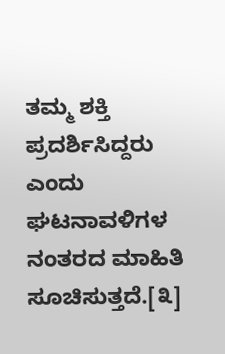ತಮ್ಮ ಶಕ್ತಿ ಪ್ರದರ್ಶಿಸಿದ್ದರು ಎಂದು ಘಟನಾವಳಿಗಳ ನಂತರದ ಮಾಹಿತಿ ಸೂಚಿಸುತ್ತದೆ.[೩]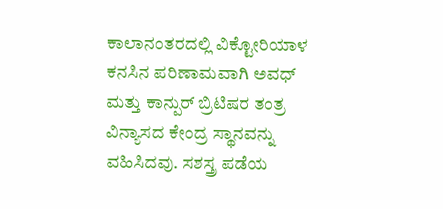ಕಾಲಾನಂತರದಲ್ಲಿ ವಿಕ್ಟೋರಿಯಾಳ ಕನಸಿನ ಪರಿಣಾಮವಾಗಿ ಅವಧ್ ಮತ್ತು ಕಾನ್ಪುರ್ ಬ್ರಿಟಿಷರ ತಂತ್ರ ವಿನ್ಯಾಸದ ಕೇಂದ್ರ ಸ್ಥಾನವನ್ನು ವಹಿಸಿದವು. ಸಶಸ್ತ್ರ ಪಡೆಯ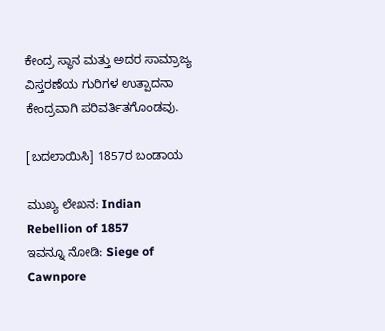ಕೇಂದ್ರ ಸ್ಥಾನ ಮತ್ತು ಅದರ ಸಾಮ್ರಾಜ್ಯ ವಿಸ್ತರಣೆಯ ಗುರಿಗಳ ಉತ್ಪಾದನಾ ಕೇಂದ್ರವಾಗಿ ಪರಿವರ್ತಿತಗೊಂಡವು.

[ಬದಲಾಯಿಸಿ] 1857ರ ಬಂಡಾಯ

ಮುಖ್ಯ ಲೇಖನ: Indian Rebellion of 1857
ಇವನ್ನೂ ನೋಡಿ: Siege of Cawnpore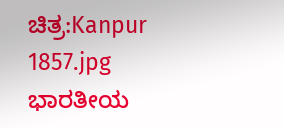ಚಿತ್ರ:Kanpur 1857.jpg
ಭಾರತೀಯ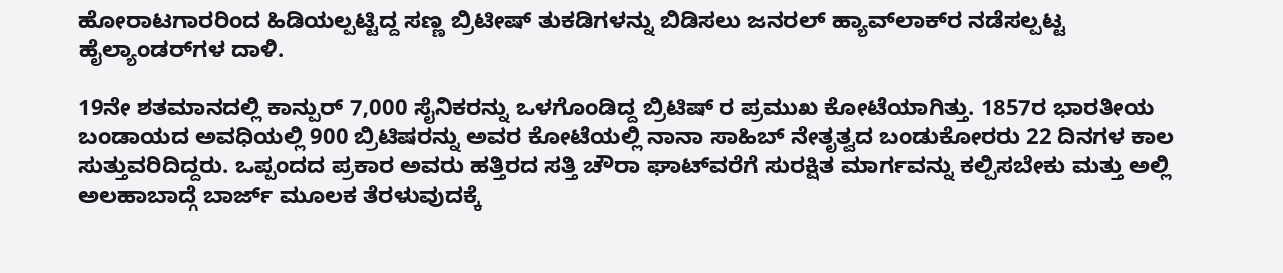ಹೋರಾಟಗಾರರಿಂದ ಹಿಡಿಯಲ್ಪಟ್ಟಿದ್ದ ಸಣ್ಣ ಬ್ರಿಟೀಷ್‌ ತುಕಡಿಗಳನ್ನು ಬಿಡಿಸಲು ಜನರಲ್‌ ಹ್ಯಾವ್‌ಲಾಕ್‌ರ ನಡೆಸಲ್ಪಟ್ಟ ಹೈಲ್ಯಾಂಡರ್‌ಗಳ ದಾಳಿ.

19ನೇ ಶತಮಾನದಲ್ಲಿ ಕಾನ್ಪುರ್ 7,000 ಸೈನಿಕರನ್ನು ಒಳಗೊಂಡಿದ್ದ ಬ್ರಿಟಿಷ್ ರ ಪ್ರಮುಖ ಕೋಟೆಯಾಗಿತ್ತು. 1857ರ ಭಾರತೀಯ ಬಂಡಾಯದ ಅವಧಿಯಲ್ಲಿ 900 ಬ್ರಿಟಿಷರನ್ನು ಅವರ ಕೋಟೆಯಲ್ಲಿ ನಾನಾ ಸಾಹಿಬ್ ನೇತೃತ್ವದ ಬಂಡುಕೋರರು 22 ದಿನಗಳ ಕಾಲ ಸುತ್ತುವರಿದಿದ್ದರು. ಒಪ್ಪಂದದ ಪ್ರಕಾರ ಅವರು ಹತ್ತಿರದ ಸತ್ತಿ ಚೌರಾ ಘಾಟ್‌‍ವರೆಗೆ ಸುರಕ್ಷಿತ ಮಾರ್ಗವನ್ನು ಕಲ್ಪಿಸಬೇಕು ಮತ್ತು ಅಲ್ಲಿ ಅಲಹಾಬಾದ್ಗೆ ಬಾರ್ಜ್ ಮೂಲಕ ತೆರಳುವುದಕ್ಕೆ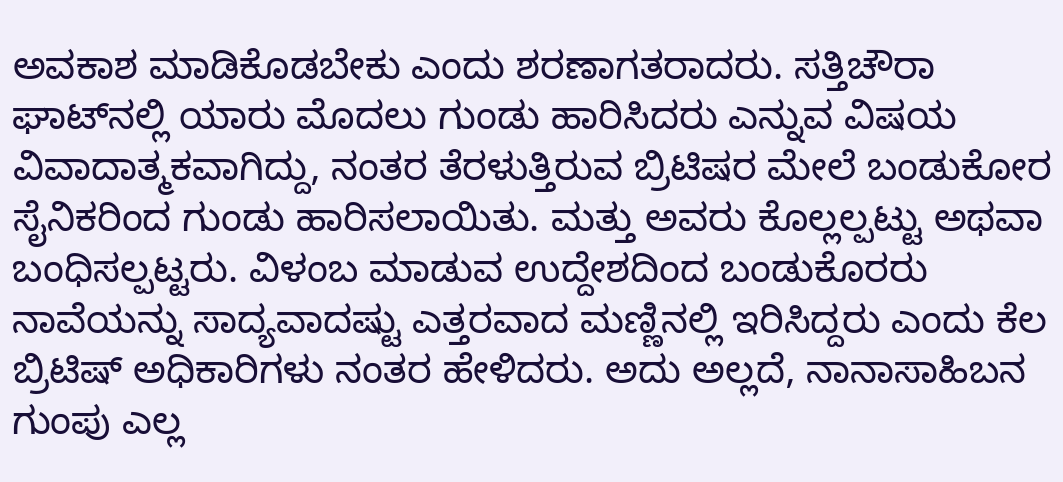ಅವಕಾಶ ಮಾಡಿಕೊಡಬೇಕು ಎಂದು ಶರಣಾಗತರಾದರು. ಸತ್ತಿಚೌರಾ ಘಾಟ್‌‍ನಲ್ಲಿ ಯಾರು ಮೊದಲು ಗುಂಡು ಹಾರಿಸಿದರು ಎನ್ನುವ ವಿಷಯ ವಿವಾದಾತ್ಮಕವಾಗಿದ್ದು, ನಂತರ ತೆರಳುತ್ತಿರುವ ಬ್ರಿಟಿಷರ ಮೇಲೆ ಬಂಡುಕೋರ ಸೈನಿಕರಿಂದ ಗುಂಡು ಹಾರಿಸಲಾಯಿತು. ಮತ್ತು ಅವರು ಕೊಲ್ಲಲ್ಪಟ್ಟು ಅಥವಾ ಬಂಧಿಸಲ್ಪಟ್ಟರು. ವಿಳಂಬ ಮಾಡುವ ಉದ್ದೇಶದಿಂದ ಬಂಡುಕೊರರು ನಾವೆಯನ್ನು ಸಾದ್ಯವಾದಷ್ಟು ಎತ್ತರವಾದ ಮಣ್ಣಿನಲ್ಲಿ ಇರಿಸಿದ್ದರು ಎಂದು ಕೆಲ ಬ್ರಿಟಿಷ್ ಅಧಿಕಾರಿಗಳು ನಂತರ ಹೇಳಿದರು. ಅದು ಅಲ್ಲದೆ, ನಾನಾಸಾಹಿಬನ ಗುಂಪು ಎಲ್ಲ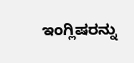ಇಂಗ್ಲಿಷರನ್ನು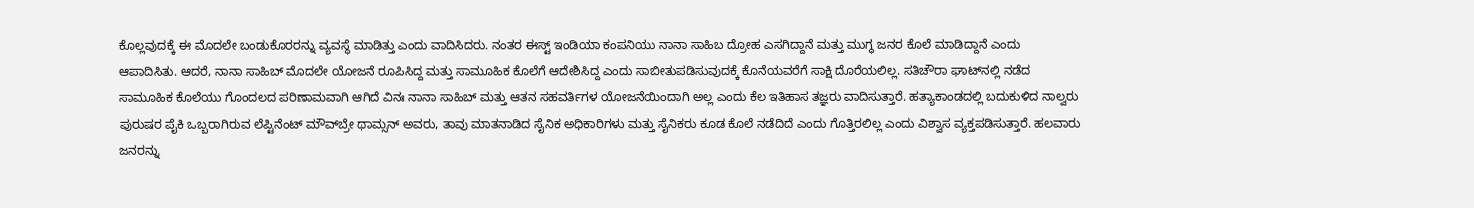ಕೊಲ್ಲವುದಕ್ಕೆ ಈ ಮೊದಲೇ ಬಂಡುಕೊರರನ್ನು ವ್ಯವಸ್ಥೆ ಮಾಡಿತ್ತು ಎಂದು ವಾದಿಸಿದರು. ನಂತರ ಈಸ್ಟ್ ಇಂಡಿಯಾ ಕಂಪನಿಯು ನಾನಾ ಸಾಹಿಬ ದ್ರೋಹ ಎಸಗಿದ್ದಾನೆ ಮತ್ತು ಮುಗ್ಧ ಜನರ ಕೊಲೆ ಮಾಡಿದ್ದಾನೆ ಎಂದು ಆಪಾದಿಸಿತು. ಆದರೆ, ನಾನಾ ಸಾಹಿಬ್ ಮೊದಲೇ ಯೋಜನೆ ರೂಪಿಸಿದ್ದ ಮತ್ತು ಸಾಮೂಹಿಕ ಕೊಲೆಗೆ ಆದೇಶಿಸಿದ್ದ ಎಂದು ಸಾಬೀತುಪಡಿಸುವುದಕ್ಕೆ ಕೊನೆಯವರೆಗೆ ಸಾಕ್ಷಿ ದೊರೆಯಲಿಲ್ಲ. ಸತಿಚೌರಾ ಘಾಟ್‌ನಲ್ಲಿ ನಡೆದ ಸಾಮೂಹಿಕ ಕೊಲೆಯು ಗೊಂದಲದ ಪರಿಣಾಮವಾಗಿ ಆಗಿದೆ ವಿನಃ ನಾನಾ ಸಾಹಿಬ್ ಮತ್ತು ಆತನ ಸಹವರ್ತಿಗಳ ಯೋಜನೆಯಿಂದಾಗಿ ಅಲ್ಲ ಎಂದು ಕೆಲ ಇತಿಹಾಸ ತಜ್ಞರು ವಾದಿಸುತ್ತಾರೆ. ಹತ್ಯಾಕಾಂಡದಲ್ಲಿ ಬದುಕುಳಿದ ನಾಲ್ವರು ಪುರುಷರ ಪೈಕಿ ಒಬ್ಬರಾಗಿರುವ ಲೆಪ್ಟಿನೆಂಟ್ ಮೌವ್‌‍ಬ್ರೇ ಥಾಮ್ಸನ್ ಅವರು, ತಾವು ಮಾತನಾಡಿದ ಸೈನಿಕ ಅಧಿಕಾರಿಗಳು ಮತ್ತು ಸೈನಿಕರು ಕೂಡ ಕೊಲೆ ನಡೆದಿದೆ ಎಂದು ಗೊತ್ತಿರಲಿಲ್ಲ ಎಂದು ವಿಶ್ವಾಸ ವ್ಯಕ್ತಪಡಿಸುತ್ತಾರೆ. ಹಲವಾರು ಜನರನ್ನು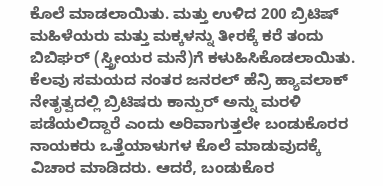ಕೊಲೆ ಮಾಡಲಾಯಿತು. ಮತ್ತು ಉಳಿದ 200 ಬ್ರಿಟಿಷ್ ಮಹಿಳೆಯರು ಮತ್ತು ಮಕ್ಕಳನ್ನು ತೀರಕ್ಕೆ ಕರೆ ತಂದು ಬಿಬಿಘರ್ (ಸ್ತ್ರೀಯರ ಮನೆ)ಗೆ ಕಳುಹಿಸಿಕೊಡಲಾಯಿತು. ಕೆಲವು ಸಮಯದ ನಂತರ ಜನರಲ್ ಹೆನ್ರಿ ಹ್ಯಾವಲಾಕ್ ನೇತೃತ್ವದಲ್ಲಿ ಬ್ರಿಟಿಷರು ಕಾನ್ಪುರ್ ಅನ್ನು ಮರಳಿ ಪಡೆಯಲಿದ್ದಾರೆ ಎಂದು ಅರಿವಾಗುತ್ತಲೇ ಬಂಡುಕೊರರ ನಾಯಕರು ಒತ್ತೆಯಾಳುಗಳ ಕೊಲೆ ಮಾಡುವುದಕ್ಕೆ ವಿಚಾರ ಮಾಡಿದರು. ಆದರೆ, ಬಂಡುಕೊರ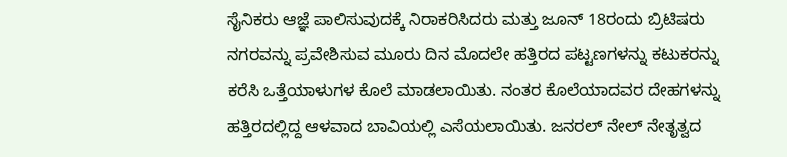ಸೈನಿಕರು ಆಜ್ಞೆ ಪಾಲಿಸುವುದಕ್ಕೆ ನಿರಾಕರಿಸಿದರು ಮತ್ತು ಜೂನ್ 18ರಂದು ಬ್ರಿಟಿಷರು ನಗರವನ್ನು ಪ್ರವೇಶಿಸುವ ಮೂರು ದಿನ ಮೊದಲೇ ಹತ್ತಿರದ ಪಟ್ಟಣಗಳನ್ನು ಕಟುಕರನ್ನು ಕರೆಸಿ ಒತ್ತೆಯಾಳುಗಳ ಕೊಲೆ ಮಾಡಲಾಯಿತು. ನಂತರ ಕೊಲೆಯಾದವರ ದೇಹಗಳನ್ನು ಹತ್ತಿರದಲ್ಲಿದ್ದ ಆಳವಾದ ಬಾವಿಯಲ್ಲಿ ಎಸೆಯಲಾಯಿತು. ಜನರಲ್ ನೇಲ್ ನೇತೃತ್ವದ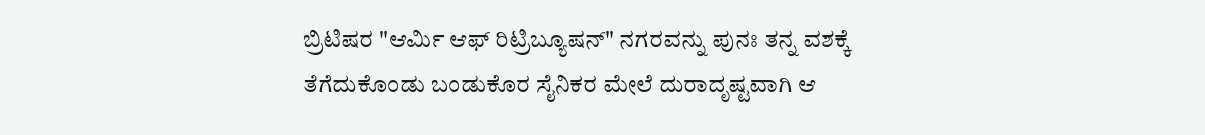ಬ್ರಿಟಿಷರ "ಆರ್ಮಿ ಆಫ್ ರಿಟ್ರಿಬ್ಯೂಷನ್" ನಗರವನ್ನು ಪುನಃ ತನ್ನ ವಶಕ್ಕೆ ತೆಗೆದುಕೊಂಡು ಬಂಡುಕೊರ ಸೈನಿಕರ ಮೇಲೆ ದುರಾದೃಷ್ಟವಾಗಿ ಆ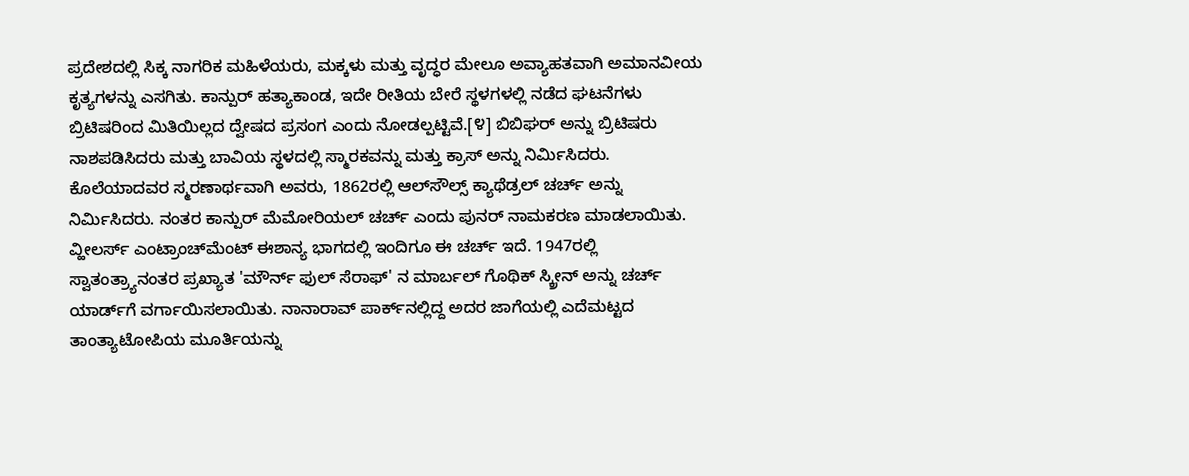ಪ್ರದೇಶದಲ್ಲಿ ಸಿಕ್ಕ ನಾಗರಿಕ ಮಹಿಳೆಯರು, ಮಕ್ಕಳು ಮತ್ತು ವೃದ್ಧರ ಮೇಲೂ ಅವ್ಯಾಹತವಾಗಿ ಅಮಾನವೀಯ ಕೃತ್ಯಗಳನ್ನು ಎಸಗಿತು. ಕಾನ್ಪುರ್ ಹತ್ಯಾಕಾಂಡ, ಇದೇ ರೀತಿಯ ಬೇರೆ ಸ್ಥಳಗಳಲ್ಲಿ ನಡೆದ ಘಟನೆಗಳು ಬ್ರಿಟಿಷರಿಂದ ಮಿತಿಯಿಲ್ಲದ ದ್ವೇಷದ ಪ್ರಸಂಗ ಎಂದು ನೋಡಲ್ಪಟ್ಟಿವೆ.[೪] ಬಿಬಿಘರ್ ಅನ್ನು ಬ್ರಿಟಿಷರು ನಾಶಪಡಿಸಿದರು ಮತ್ತು ಬಾವಿಯ ಸ್ಥಳದಲ್ಲಿ ಸ್ಮಾರಕವನ್ನು ಮತ್ತು ಕ್ರಾಸ್ ಅನ್ನು ನಿರ್ಮಿಸಿದರು. ಕೊಲೆಯಾದವರ ಸ್ಮರಣಾರ್ಥವಾಗಿ ಅವರು, 1862ರಲ್ಲಿ ಆಲ್‌ಸೌಲ್ಸ್ ಕ್ಯಾಥೆಡ್ರಲ್ ಚರ್ಚ್ ಅನ್ನು ನಿರ್ಮಿಸಿದರು. ನಂತರ ಕಾನ್ಪುರ್ ಮೆಮೋರಿಯಲ್ ಚರ್ಚ್ ಎಂದು ಪುನರ್ ನಾಮಕರಣ ಮಾಡಲಾಯಿತು. ವ್ಹೀಲರ್ಸ್‌‍ ಎಂಟ್ರಾಂಚ್‌‍ಮೆಂಟ್ ಈಶಾನ್ಯ ಭಾಗದಲ್ಲಿ ಇಂದಿಗೂ ಈ ಚರ್ಚ್ ಇದೆ. 1947ರಲ್ಲಿ ಸ್ವಾತಂತ್ರ್ಯಾನಂತರ ಪ್ರಖ್ಯಾತ 'ಮೌರ್ನ್ ಫುಲ್ ಸೆರಾಫ್' ನ ಮಾರ್ಬಲ್ ಗೊಥಿಕ್ ಸ್ಕ್ರೀನ್ ಅನ್ನು ಚರ್ಚ್ ಯಾರ್ಡ್‌‍ಗೆ ವರ್ಗಾಯಿಸಲಾಯಿತು. ನಾನಾರಾವ್ ಪಾರ್ಕ್‌‌ನಲ್ಲಿದ್ದ ಅದರ ಜಾಗೆಯಲ್ಲಿ ಎದೆಮಟ್ಟದ ತಾಂತ್ಯಾಟೋಪಿಯ ಮೂರ್ತಿಯನ್ನು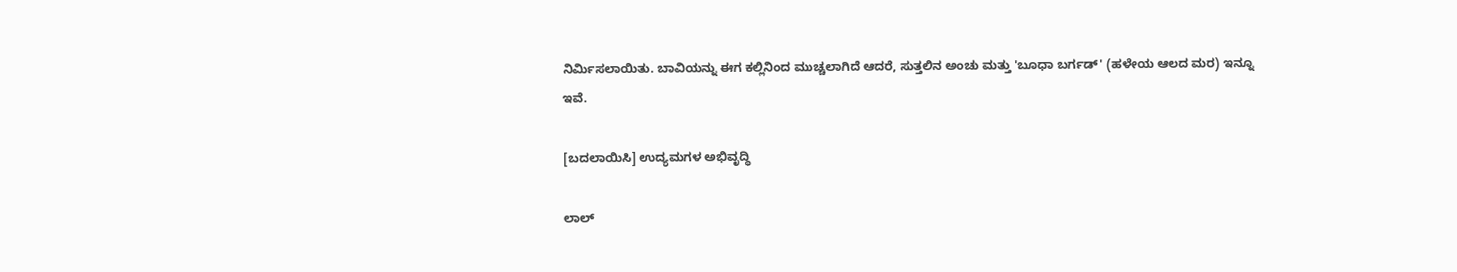ನಿರ್ಮಿಸಲಾಯಿತು. ಬಾವಿಯನ್ನು ಈಗ ಕಲ್ಲಿನಿಂದ ಮುಚ್ಚಲಾಗಿದೆ ಆದರೆ, ಸುತ್ತಲಿನ ಅಂಚು ಮತ್ತು 'ಬೂಧಾ ಬರ್ಗಡ್' (ಹಳೇಯ ಆಲದ ಮರ) ಇನ್ನೂ ಇವೆ.

[ಬದಲಾಯಿಸಿ] ಉದ್ಯಮಗಳ ಅಭಿವೃದ್ಧಿ

ಲಾಲ್‌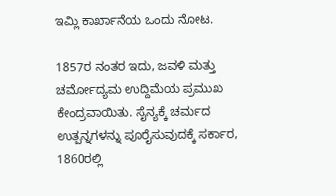ಇಮ್ಲಿ ಕಾರ್ಖಾನೆಯ ಒಂದು ನೋಟ.

1857ರ ನಂತರ ಇದು, ಜವಳಿ ಮತ್ತು ಚರ್ಮೋದ್ಯಮ ಉದ್ದಿಮೆಯ ಪ್ರಮುಖ ಕೇಂದ್ರವಾಯಿತು. ಸೈನ್ಯಕ್ಕೆ ಚರ್ಮದ ಉತ್ಪನ್ನಗಳನ್ನು ಪೂರೈಸುವುದಕ್ಕೆ ಸರ್ಕಾರ, 1860ರಲ್ಲಿ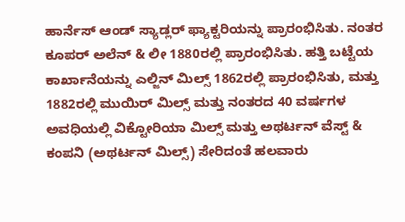ಹಾರ್ನೆಸ್ ಆಂಡ್ ಸ್ಯಾಡ್ಲರ್ ಫ್ಯಾಕ್ಟರಿಯನ್ನು ಪ್ರಾರಂಭಿಸಿತು. ನಂತರ ಕೂಪರ್ ಅಲೆನ್‌‍ & ಲೀ 1880ರಲ್ಲಿ ಪ್ರಾರಂಭಿಸಿತು. ಹತ್ತಿ ಬಟ್ಟೆಯ ಕಾರ್ಖಾನೆಯನ್ನು ಎಲ್ಜಿನ್ ಮಿಲ್ಸ್ 1862ರಲ್ಲಿ ಪ್ರಾರಂಭಿಸಿತು, ಮತ್ತು 1882ರಲ್ಲಿ ಮುಯಿರ್ ಮಿಲ್ಸ್ ಮತ್ತು ನಂತರದ 40 ವರ್ಷಗಳ ಅವಧಿಯಲ್ಲಿ ವಿಕ್ಟೋರಿಯಾ ಮಿಲ್ಸ್ ಮತ್ತು ಅಥರ್ಟನ್ ವೆಸ್ಟ್ & ಕಂಪನಿ (ಅಥರ್ಟನ್ ಮಿಲ್ಸ್) ಸೇರಿದಂತೆ ಹಲವಾರು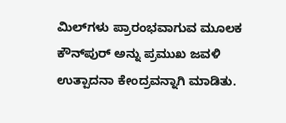ಮಿಲ್‌‍ಗಳು ಪ್ರಾರಂಭವಾಗುವ ಮೂಲಕ ಕೌನ್‌‍ಪುರ್ ಅನ್ನು ಪ್ರಮುಖ ಜವಳಿ ಉತ್ಪಾದನಾ ಕೇಂದ್ರವನ್ನಾಗಿ ಮಾಡಿತು.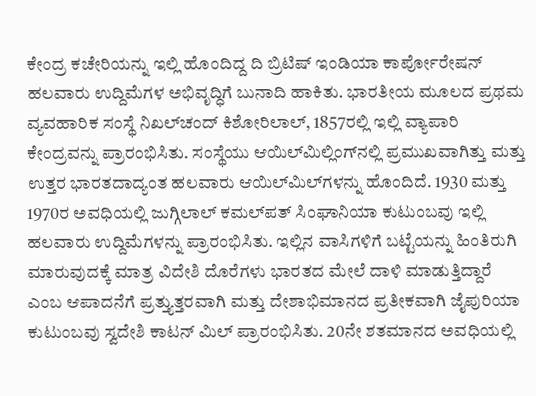ಕೇಂದ್ರ ಕಚೇರಿಯನ್ನು ಇಲ್ಲಿ ಹೊಂದಿದ್ದ ದಿ ಬ್ರಿಟಿಷ್‌‍ ಇಂಡಿಯಾ ಕಾರ್ಪೋರೇಷನ್ ಹಲವಾರು ಉದ್ದಿಮೆಗಳ ಅಭಿವೃದ್ಧಿಗೆ ಬುನಾದಿ ಹಾಕಿತು. ಭಾರತೀಯ ಮೂಲದ ಪ್ರಥಮ ವ್ಯವಹಾರಿಕ ಸಂಸ್ಥೆ ನಿಖಲ್‌ಚಂದ್ ಕಿಶೋರಿಲಾಲ್, 1857ರಲ್ಲಿ ಇಲ್ಲಿ ವ್ಯಾಪಾರಿ ಕೇಂದ್ರವನ್ನು ಪ್ರಾರಂಭಿಸಿತು. ಸಂಸ್ಥೆಯು ಆಯಿಲ್‌‍ಮಿಲ್ಲಿಂಗ್‌‍ನಲ್ಲಿ ಪ್ರಮುಖವಾಗಿತ್ತು ಮತ್ತು ಉತ್ತರ ಭಾರತದಾದ್ಯಂತ ಹಲವಾರು ಆಯಿಲ್‌‍ಮಿಲ್‌ಗಳನ್ನು ಹೊಂದಿದೆ. 1930 ಮತ್ತು 1970ರ ಅವಧಿಯಲ್ಲಿ ಜುಗ್ಗಿಲಾಲ್ ಕಮಲ್‌ಪತ್ ಸಿಂಘಾನಿಯಾ ಕುಟುಂಬವು ಇಲ್ಲಿ ಹಲವಾರು ಉದ್ದಿಮೆಗಳನ್ನು ಪ್ರಾರಂಭಿಸಿತು. ಇಲ್ಲಿನ ವಾಸಿಗಳಿಗೆ ಬಟ್ಟೆಯನ್ನು ಹಿಂತಿರುಗಿ ಮಾರುವುದಕ್ಕೆ ಮಾತ್ರ ವಿದೇಶಿ ದೊರೆಗಳು ಭಾರತದ ಮೇಲೆ ದಾಳಿ ಮಾಡುತ್ತಿದ್ದಾರೆ ಎಂಬ ಆಪಾದನೆಗೆ ಪ್ರತ್ತ್ಯುತ್ತರವಾಗಿ ಮತ್ತು ದೇಶಾಭಿಮಾನದ ಪ್ರತೀಕವಾಗಿ ಜೈಪುರಿಯಾ ಕುಟುಂಬವು ಸ್ವದೇಶಿ ಕಾಟನ್ ಮಿಲ್ ಪ್ರಾರಂಭಿಸಿತು. 20ನೇ ಶತಮಾನದ ಅವಧಿಯಲ್ಲಿ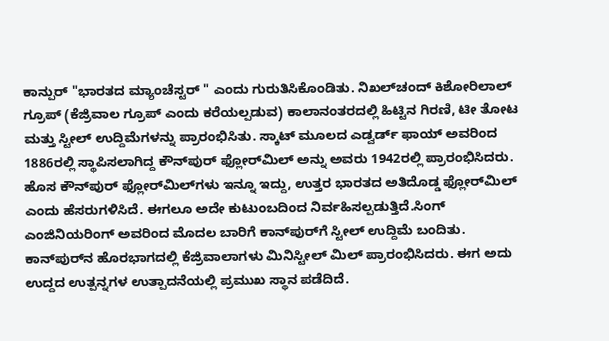ಕಾನ್ಪುರ್ "ಭಾರತದ ಮ್ಯಾಂಚೆಸ್ಟರ್ " ಎಂದು ಗುರುತಿಸಿಕೊಂಡಿತು. ನಿಖಲ್‌ಚಂದ್ ಕಿಶೋರಿಲಾಲ್ ಗ್ರೂಪ್ (ಕೆಜ್ರಿವಾಲ ಗ್ರೂಪ್ ಎಂದು ಕರೆಯಲ್ಪಡುವ) ಕಾಲಾನಂತರದಲ್ಲಿ ಹಿಟ್ಟಿನ ಗಿರಣಿ, ಟೀ ತೋಟ ಮತ್ತು ಸ್ಟೀಲ್ ಉದ್ದಿಮೆಗಳನ್ನು ಪ್ರಾರಂಭಿಸಿತು. ಸ್ಕಾಟ್ ಮೂಲದ ಎಡ್ವರ್ಡ್ ಫಾಯ್ ಅವರಿಂದ 1886ರಲ್ಲಿ ಸ್ಥಾಪಿಸಲಾಗಿದ್ದ ಕೌನ್‌‍ಪುರ್ ಫ್ಲೋರ್‌‍ಮಿಲ್ ಅನ್ನು ಅವರು 1942ರಲ್ಲಿ ಪ್ರಾರಂಭಿಸಿದರು. ಹೊಸ ಕೌನ್‌‍ಪುರ್ ಫ್ಲೋರ್‌‍ಮಿಲ್‌‍ಗಳು ಇನ್ನೂ ಇದ್ದು, ಉತ್ತರ ಭಾರತದ ಅತಿದೊಡ್ಡ ಫ್ಲೋರ್‌‍ಮಿಲ್ ಎಂದು ಹೆಸರುಗಳಿಸಿದೆ. ಈಗಲೂ ಅದೇ ಕುಟುಂಬದಿಂದ ನಿರ್ವಹಿಸಲ್ಪಡುತ್ತಿದೆ.ಸಿಂಗ್ ಎಂಜಿನಿಯರಿಂಗ್ ಅವರಿಂದ ಮೊದಲ ಬಾರಿಗೆ ಕಾನ್‌‍ಪುರ್‌ಗೆ ಸ್ಟೀಲ್ ಉದ್ದಿಮೆ ಬಂದಿತು. ಕಾನ್‌‍ಪುರ್‌‍ನ ಹೊರಭಾಗದಲ್ಲಿ ಕೆಜ್ರಿವಾಲಾಗಳು ಮಿನಿಸ್ಟೀಲ್ ಮಿಲ್ ಪ್ರಾರಂಭಿಸಿದರು. ಈಗ ಅದು ಉದ್ದದ ಉತ್ಪನ್ನಗಳ ಉತ್ಪಾದನೆಯಲ್ಲಿ ಪ್ರಮುಖ ಸ್ಥಾನ ಪಡೆದಿದೆ.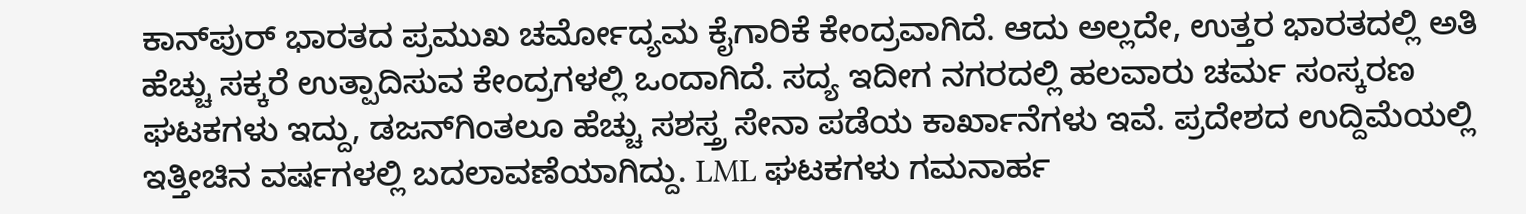ಕಾನ್‌‍ಪುರ್ ಭಾರತದ ಪ್ರಮುಖ ಚರ್ಮೋದ್ಯಮ ಕೈಗಾರಿಕೆ ಕೇಂದ್ರವಾಗಿದೆ. ಆದು ಅಲ್ಲದೇ, ಉತ್ತರ ಭಾರತದಲ್ಲಿ ಅತಿ ಹೆಚ್ಚು ಸಕ್ಕರೆ ಉತ್ಪಾದಿಸುವ ಕೇಂದ್ರಗಳಲ್ಲಿ ಒಂದಾಗಿದೆ. ಸದ್ಯ ಇದೀಗ ನಗರದಲ್ಲಿ ಹಲವಾರು ಚರ್ಮ ಸಂಸ್ಕರಣ ಘಟಕಗಳು ಇದ್ದು, ಡಜನ್‌‌ಗಿಂತಲೂ ಹೆಚ್ಚು ಸಶಸ್ತ್ರ ಸೇನಾ ಪಡೆಯ ಕಾರ್ಖಾನೆಗಳು ಇವೆ. ಪ್ರದೇಶದ ಉದ್ದಿಮೆಯಲ್ಲಿ ಇತ್ತೀಚಿನ ವರ್ಷಗಳಲ್ಲಿ ಬದಲಾವಣೆಯಾಗಿದ್ದು. LML ಘಟಕಗಳು ಗಮನಾರ್ಹ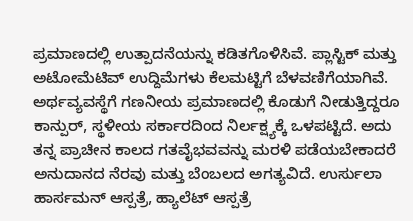ಪ್ರಮಾಣದಲ್ಲಿ ಉತ್ಪಾದನೆಯನ್ನು ಕಡಿತಗೊಳಿಸಿವೆ. ಪ್ಲಾಸ್ಟಿಕ್ ಮತ್ತು ಅಟೋಮೆಟಿವ್ ಉದ್ದಿಮೆಗಳು ಕೆಲಮಟ್ಟಿಗೆ ಬೆಳವಣಿಗೆಯಾಗಿವೆ. ಅರ್ಥವ್ಯವಸ್ಥೆಗೆ ಗಣನೀಯ ಪ್ರಮಾಣದಲ್ಲಿ ಕೊಡುಗೆ ನೀಡುತ್ತಿದ್ದರೂ ಕಾನ್ಪುರ್, ಸ್ಥಳೀಯ ಸರ್ಕಾರದಿಂದ ನಿರ್ಲಕ್ಷ್ಯಕ್ಕೆ ಒಳಪಟ್ಟಿದೆ. ಅದು ತನ್ನ ಪ್ರಾಚೀನ ಕಾಲದ ಗತವೈಭವವನ್ನು ಮರಳಿ ಪಡೆಯಬೇಕಾದರೆ ಅನುದಾನದ ನೆರವು ಮತ್ತು ಬೆಂಬಲದ ಅಗತ್ಯವಿದೆ. ಉರ್ಸುಲಾ ಹಾರ್ಸಮನ್ ಆಸ್ಪತ್ರೆ, ಹ್ಯಾಲೆಟ್ ಆಸ್ಪತ್ರೆ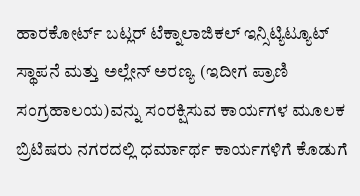ಹಾರಕೋರ್ಟ್ ಬಟ್ಲರ್ ಟೆಕ್ನಾಲಾಜಿಕಲ್ ಇನ್ಸಿಟ್ಯಿಟ್ಯೂಟ್ ಸ್ಥಾಪನೆ ಮತ್ತು ಅಲ್ಲೇನ್ ಅರಣ್ಯ (ಇದೀಗ ಪ್ರಾಣಿ ಸಂಗ್ರಹಾಲಯ)ವನ್ನು ಸಂರಕ್ಷಿಸುವ ಕಾರ್ಯಗಳ ಮೂಲಕ ಬ್ರಿಟಿಷರು ನಗರದಲ್ಲಿ ಧರ್ಮಾರ್ಥ ಕಾರ್ಯಗಳಿಗೆ ಕೊಡುಗೆ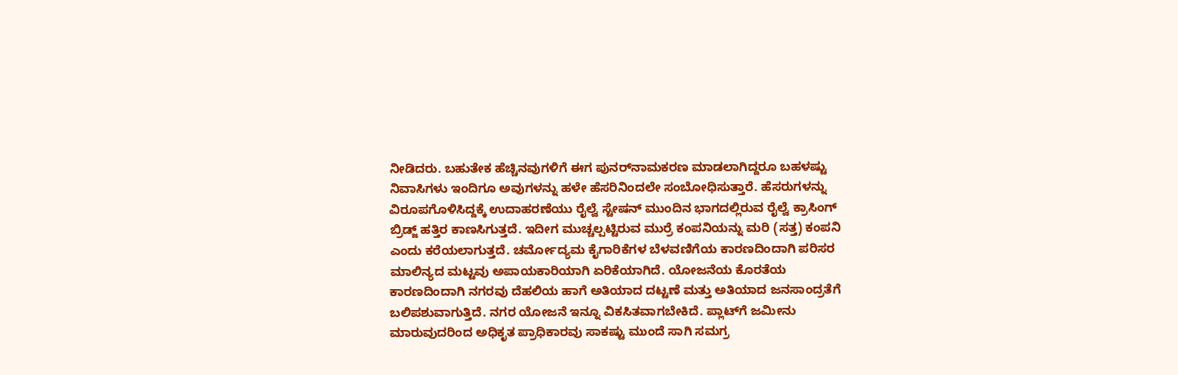ನೀಡಿದರು. ಬಹುತೇಕ ಹೆಚ್ಚಿನವುಗಳಿಗೆ ಈಗ ಪುನರ್‌‍ನಾಮಕರಣ ಮಾಡಲಾಗಿದ್ದರೂ ಬಹಳಷ್ಟು ನಿವಾಸಿಗಳು ಇಂದಿಗೂ ಅವುಗಳನ್ನು ಹಳೇ ಹೆಸರಿನಿಂದಲೇ ಸಂಬೋಧಿಸುತ್ತಾರೆ. ಹೆಸರುಗಳನ್ನು ವಿರೂಪಗೊಳಿಸಿದ್ದಕ್ಕೆ ಉದಾಹರಣೆಯು ರೈಲ್ವೆ ಸ್ಟೇಷನ್ ಮುಂದಿನ ಭಾಗದಲ್ಲಿರುವ ರೈಲ್ವೆ ಕ್ರಾಸಿಂಗ್ ಬ್ರಿಡ್ಜ್ ಹತ್ತಿರ ಕಾಣಸಿಗುತ್ತದೆ. ಇದೀಗ ಮುಚ್ಚಲ್ಪಟ್ಟಿರುವ ಮುರ್ರೆ ಕಂಪನಿಯನ್ನು ಮರಿ (ಸತ್ತ) ಕಂಪನಿ ಎಂದು ಕರೆಯಲಾಗುತ್ತದೆ. ಚರ್ಮೋದ್ಯಮ ಕೈಗಾರಿಕೆಗಳ ಬೆಳವಣಿಗೆಯ ಕಾರಣದಿಂದಾಗಿ ಪರಿಸರ ಮಾಲಿನ್ಯದ ಮಟ್ಟವು ಅಪಾಯಕಾರಿಯಾಗಿ ಏರಿಕೆಯಾಗಿದೆ. ಯೋಜನೆಯ ಕೊರತೆಯ ಕಾರಣದಿಂದಾಗಿ ನಗರವು ದೆಹಲಿಯ ಹಾಗೆ ಅತಿಯಾದ ದಟ್ಟಣೆ ಮತ್ತು ಅತಿಯಾದ ಜನಸಾಂದ್ರತೆಗೆ ಬಲಿಪಶುವಾಗುತ್ತಿದೆ. ನಗರ ಯೋಜನೆ ಇನ್ನೂ ವಿಕಸಿತವಾಗಬೇಕಿದೆ. ಪ್ಲಾಟ್‌‍ಗೆ ಜಮೀನು ಮಾರುವುದರಿಂದ ಅಧಿಕೃತ ಪ್ರಾಧಿಕಾರವು ಸಾಕಷ್ಟು ಮುಂದೆ ಸಾಗಿ ಸಮಗ್ರ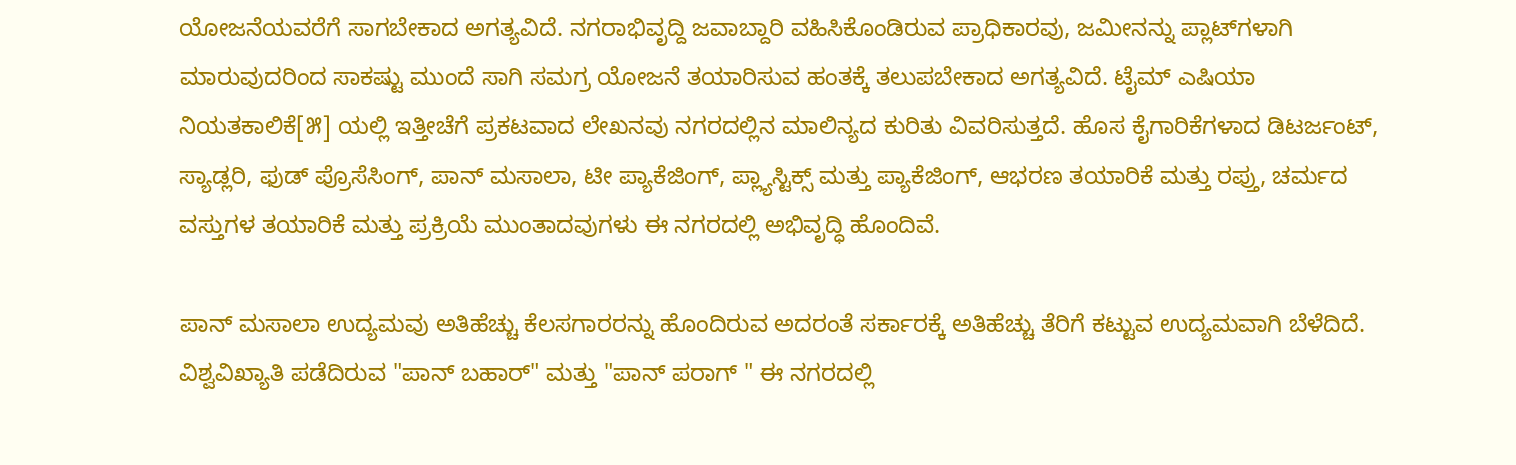ಯೋಜನೆಯವರೆಗೆ ಸಾಗಬೇಕಾದ ಅಗತ್ಯವಿದೆ. ನಗರಾಭಿವೃದ್ದಿ ಜವಾಬ್ದಾರಿ ವಹಿಸಿಕೊಂಡಿರುವ ಪ್ರಾಧಿಕಾರವು, ಜಮೀನನ್ನು ಪ್ಲಾಟ್‌‍ಗಳಾಗಿ ಮಾರುವುದರಿಂದ ಸಾಕಷ್ಟು ಮುಂದೆ ಸಾಗಿ ಸಮಗ್ರ ಯೋಜನೆ ತಯಾರಿಸುವ ಹಂತಕ್ಕೆ ತಲುಪಬೇಕಾದ ಅಗತ್ಯವಿದೆ. ಟೈಮ್ ಎಷಿಯಾ ನಿಯತಕಾಲಿಕೆ[೫] ಯಲ್ಲಿ ಇತ್ತೀಚೆಗೆ ಪ್ರಕಟವಾದ ಲೇಖನವು ನಗರದಲ್ಲಿನ ಮಾಲಿನ್ಯದ ಕುರಿತು ವಿವರಿಸುತ್ತದೆ. ಹೊಸ ಕೈಗಾರಿಕೆಗಳಾದ ಡಿಟರ್ಜಂಟ್, ಸ್ಯಾಡ್ಲರಿ, ಫುಡ್ ಪ್ರೊಸೆಸಿಂಗ್, ಪಾನ್ ಮಸಾಲಾ, ಟೀ ಪ್ಯಾಕೆಜಿಂಗ್, ಪ್ಲ್ಯಾಸ್ಟಿಕ್ಸ್ ಮತ್ತು ಪ್ಯಾಕೆಜಿಂಗ್, ಆಭರಣ ತಯಾರಿಕೆ ಮತ್ತು ರಪ್ತು, ಚರ್ಮದ ವಸ್ತುಗಳ ತಯಾರಿಕೆ ಮತ್ತು ಪ್ರಕ್ರಿಯೆ ಮುಂತಾದವುಗಳು ಈ ನಗರದಲ್ಲಿ ಅಭಿವೃದ್ಧಿ ಹೊಂದಿವೆ.

ಪಾನ್‌ ಮಸಾಲಾ ಉದ್ಯಮವು ಅತಿಹೆಚ್ಚು ಕೆಲಸಗಾರರನ್ನು ಹೊಂದಿರುವ ಅದರಂತೆ ಸರ್ಕಾರಕ್ಕೆ ಅತಿಹೆಚ್ಚು ತೆರಿಗೆ ಕಟ್ಟುವ ಉದ್ಯಮವಾಗಿ ಬೆಳೆದಿದೆ.  ವಿಶ್ವವಿಖ್ಯಾತಿ ಪಡೆದಿರುವ "ಪಾನ್ ಬಹಾರ್" ಮತ್ತು "ಪಾನ್ ಪರಾಗ್ " ಈ ನಗರದಲ್ಲಿ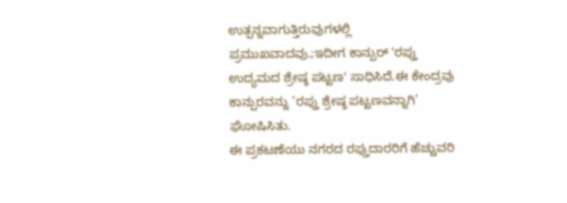ಉತ್ಪನ್ನವಾಗುತ್ತಿರುವುಗಳಲ್ಲಿ ಪ್ರಮುಖವಾದವು.;ಇದೀಗ ಕಾನ್ಪುರ್ 'ರಪ್ತು ಉದ್ಯಮದ ಶ್ರೇಷ್ಠ ಪಟ್ಟಣ' ಸಾಧಿಸಿದೆ.ಈ ಕೇಂದ್ರವು ಕಾನ್ಪುರವನ್ನು ’ರಪ್ತು ಶ್ರೇಷ್ಠ ಪಟ್ಟಣವನ್ನಾಗಿ’ ಘೋಷಿಸಿತು.
ಈ ಪ್ರಕಟಣೆಯು ನಗರದ ರಪ್ತುದಾರರಿಗೆ ಹೆಚ್ಚುವರಿ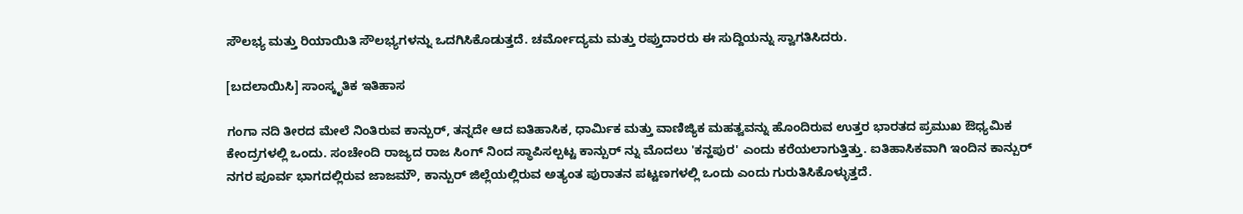ಸೌಲಭ್ಯ ಮತ್ತು ರಿಯಾಯಿತಿ ಸೌಲಭ್ಯಗಳನ್ನು ಒದಗಿಸಿಕೊಡುತ್ತದೆ. ಚರ್ಮೋದ್ಯಮ ಮತ್ತು ರಪ್ತುದಾರರು ಈ ಸುದ್ದಿಯನ್ನು ಸ್ವಾಗತಿಸಿದರು.

[ಬದಲಾಯಿಸಿ] ಸಾಂಸ್ಕೃತಿಕ ಇತಿಹಾಸ

ಗಂಗಾ ನದಿ ತೀರದ ಮೇಲೆ ನಿಂತಿರುವ ಕಾನ್ಪುರ್, ತನ್ನದೇ ಆದ ಐತಿಹಾಸಿಕ, ಧಾರ್ಮಿಕ ಮತ್ತು ವಾಣಿಜ್ಯಿಕ ಮಹತ್ವವನ್ನು ಹೊಂದಿರುವ ಉತ್ತರ ಭಾರತದ ಪ್ರಮುಖ ಔಧ್ಯಮಿಕ ಕೇಂದ್ರಗಳಲ್ಲಿ ಒಂದು. ಸಂಚೇಂದಿ ರಾಜ್ಯದ ರಾಜ ಸಿಂಗ್ ನಿಂದ ಸ್ಥಾಪಿಸಲ್ಪಟ್ಟ ಕಾನ್ಪುರ್ ನ್ನು ಮೊದಲು 'ಕನ್ಹಪುರ' ಎಂದು ಕರೆಯಲಾಗುತ್ತಿತ್ತು. ಐತಿಹಾಸಿಕವಾಗಿ ಇಂದಿನ ಕಾನ್ಪುರ್ ನಗರ ಪೂರ್ವ ಭಾಗದಲ್ಲಿರುವ ಜಾಜಮೌ, ಕಾನ್ಪುರ್ ಜಿಲ್ಲೆಯಲ್ಲಿರುವ ಅತ್ಯಂತ ಪುರಾತನ ಪಟ್ಟಣಗಳಲ್ಲಿ ಒಂದು ಎಂದು ಗುರುತಿಸಿಕೊಳ್ಳುತ್ತದೆ.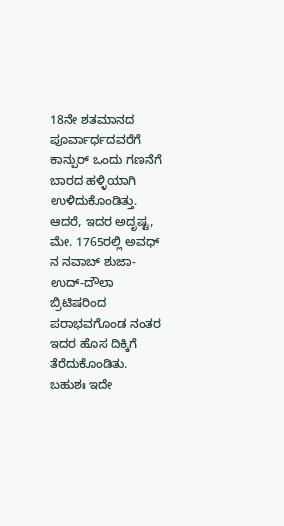18ನೇ ಶತಮಾನದ ಪೂರ್ವಾರ್ಧದವರೆಗೆ ಕಾನ್ಪುರ್ ಒಂದು ಗಣನೆಗೆ ಬಾರದ ಹಳ್ಳಿಯಾಗಿ ಉಳಿದುಕೊಂಡಿತ್ತು. ಆದರೆ, ಇದರ ಅದೃಷ್ಟ, ಮೇ. 1765ರಲ್ಲಿ ಅವಧ್ ನ ನವಾಬ್ ಶುಜಾ-ಉದ್-ದೌಲಾ ಬ್ರಿಟಿಷರಿಂದ ಪರಾಭವಗೊಂಡ ನಂತರ ಇದರ ಹೊಸ ದಿಕ್ಕಿಗೆ ತೆರೆದುಕೊಂಡಿತು. ಬಹುಶಃ ಇದೇ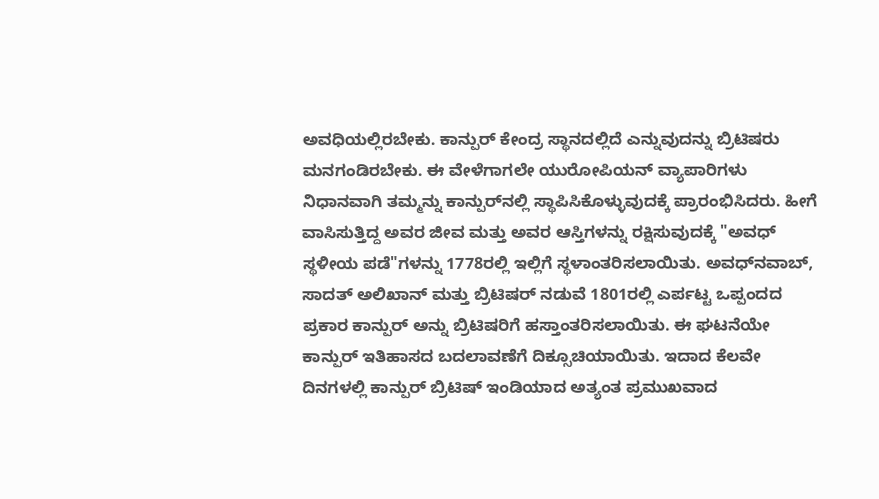ಅವಧಿಯಲ್ಲಿರಬೇಕು. ಕಾನ್ಪುರ್ ಕೇಂದ್ರ ಸ್ಥಾನದಲ್ಲಿದೆ ಎನ್ನುವುದನ್ನು ಬ್ರಿಟಿಷರು ಮನಗಂಡಿರಬೇಕು. ಈ ವೇಳೆಗಾಗಲೇ ಯುರೋಪಿಯನ್ ವ್ಯಾಪಾರಿಗಳು ನಿಧಾನವಾಗಿ ತಮ್ಮನ್ನು ಕಾನ್ಪುರ್‌ನಲ್ಲಿ ಸ್ಥಾಪಿಸಿಕೊಳ್ಳುವುದಕ್ಕೆ ಪ್ರಾರಂಭಿಸಿದರು. ಹೀಗೆ ವಾಸಿಸುತ್ತಿದ್ದ ಅವರ ಜೀವ ಮತ್ತು ಅವರ ಆಸ್ತಿಗಳನ್ನು ರಕ್ಷಿಸುವುದಕ್ಕೆ "ಅವಧ್ ಸ್ಥಳೀಯ ಪಡೆ"ಗಳನ್ನು 1778ರಲ್ಲಿ ಇಲ್ಲಿಗೆ ಸ್ಥಳಾಂತರಿಸಲಾಯಿತು. ಅವಧ್‌‍ನವಾಬ್, ಸಾದತ್ ಅಲಿಖಾನ್ ಮತ್ತು ಬ್ರಿಟಿಷರ್ ನಡುವೆ 1801ರಲ್ಲಿ ಎರ್ಪಟ್ಟ ಒಪ್ಪಂದದ ಪ್ರಕಾರ ಕಾನ್ಪುರ್ ಅನ್ನು ಬ್ರಿಟಿಷರಿಗೆ ಹಸ್ತಾಂತರಿಸಲಾಯಿತು. ಈ ಘಟನೆಯೇ ಕಾನ್ಪುರ್ ಇತಿಹಾಸದ ಬದಲಾವಣೆಗೆ ದಿಕ್ಸೂಚಿಯಾಯಿತು. ಇದಾದ ಕೆಲವೇ ದಿನಗಳಲ್ಲಿ ಕಾನ್ಪುರ್ ಬ್ರಿಟಿಷ್ ಇಂಡಿಯಾದ ಅತ್ಯಂತ ಪ್ರಮುಖವಾದ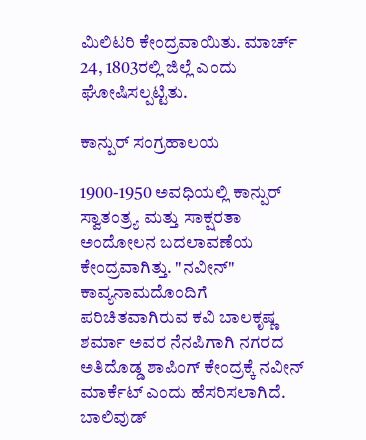ಮಿಲಿಟರಿ ಕೇಂದ್ರವಾಯಿತು. ಮಾರ್ಚ್ 24, 1803ರಲ್ಲಿ ಜಿಲ್ಲೆ ಎಂದು ಘೋಷಿಸಲ್ಪಟ್ಟಿತು.

ಕಾನ್ಪುರ್ ಸಂಗ್ರಹಾಲಯ

1900-1950 ಅವಧಿಯಲ್ಲಿ ಕಾನ್ಪುರ್ ಸ್ವಾತಂತ್ರ್ಯ ಮತ್ತು ಸಾಕ್ಷರತಾ ಅಂದೋಲನ ಬದಲಾವಣೆಯ ಕೇಂದ್ರವಾಗಿತ್ತು. "ನವೀನ್" ಕಾವ್ಯನಾಮದೊಂದಿಗೆ ಪರಿಚಿತವಾಗಿರುವ ಕವಿ ಬಾಲಕೃಷ್ಣ ಶರ್ಮಾ ಅವರ ನೆನಪಿಗಾಗಿ ನಗರದ ಅತಿದೊಡ್ಡ ಶಾಪಿಂಗ್ ಕೇಂದ್ರಕ್ಕೆ ನವೀನ್ ಮಾರ್ಕೆಟ್ ಎಂದು ಹೆಸರಿಸಲಾಗಿದೆ. ಬಾಲಿವುಡ್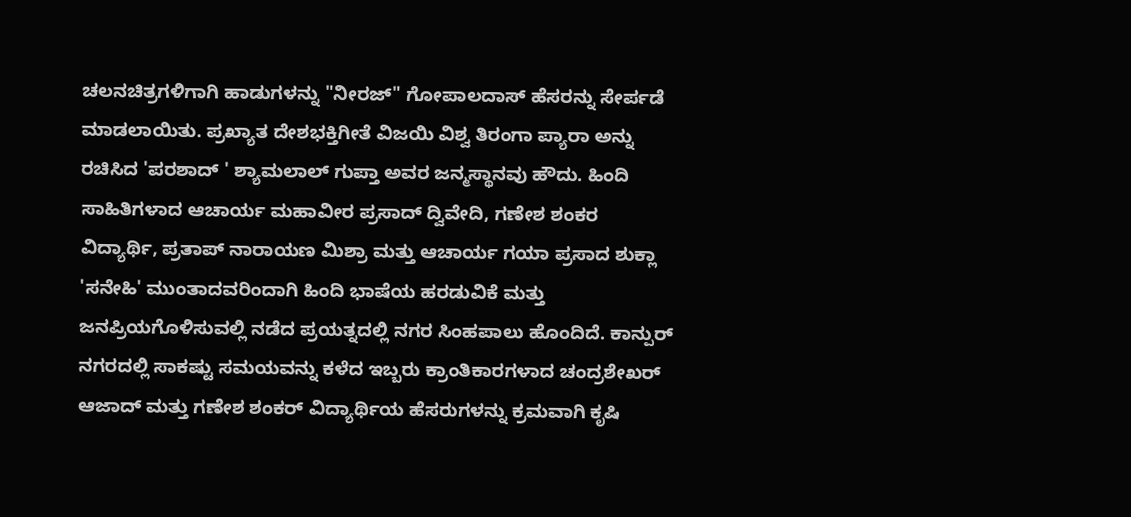ಚಲನಚಿತ್ರಗಳಿಗಾಗಿ ಹಾಡುಗಳನ್ನು "ನೀರಜ್" ಗೋಪಾಲದಾಸ್ ಹೆಸರನ್ನು ಸೇರ್ಪಡೆ ಮಾಡಲಾಯಿತು. ಪ್ರಖ್ಯಾತ ದೇಶಭಕ್ತಿಗೀತೆ ವಿಜಯಿ ವಿಶ್ವ ತಿರಂಗಾ ಪ್ಯಾರಾ ಅನ್ನು ರಚಿಸಿದ 'ಪರಶಾದ್ ' ಶ್ಯಾಮಲಾಲ್ ಗುಪ್ತಾ ಅವರ ಜನ್ಮಸ್ಥಾನವು ಹೌದು. ಹಿಂದಿ ಸಾಹಿತಿಗಳಾದ ಆಚಾರ್ಯ ಮಹಾವೀರ ಪ್ರಸಾದ್ ದ್ವಿವೇದಿ, ಗಣೇಶ ಶಂಕರ ವಿದ್ಯಾರ್ಥಿ, ಪ್ರತಾಪ್ ನಾರಾಯಣ ಮಿಶ್ರಾ ಮತ್ತು ಆಚಾರ್ಯ ಗಯಾ ಪ್ರಸಾದ ಶುಕ್ಲಾ 'ಸನೇಹಿ' ಮುಂತಾದವರಿಂದಾಗಿ ಹಿಂದಿ ಭಾಷೆಯ ಹರಡುವಿಕೆ ಮತ್ತು ಜನಪ್ರಿಯಗೊಳಿಸುವಲ್ಲಿ ನಡೆದ ಪ್ರಯತ್ನದಲ್ಲಿ ನಗರ ಸಿಂಹಪಾಲು ಹೊಂದಿದೆ. ಕಾನ್ಪುರ್ ನಗರದಲ್ಲಿ ಸಾಕಷ್ಟು ಸಮಯವನ್ನು ಕಳೆದ ಇಬ್ಬರು ಕ್ರಾಂತಿಕಾರಗಳಾದ ಚಂದ್ರಶೇಖರ್ ಆಜಾದ್ ಮತ್ತು ಗಣೇಶ ಶಂಕರ್ ವಿದ್ಯಾರ್ಥಿಯ ಹೆಸರುಗಳನ್ನು ಕ್ರಮವಾಗಿ ಕೃಷಿ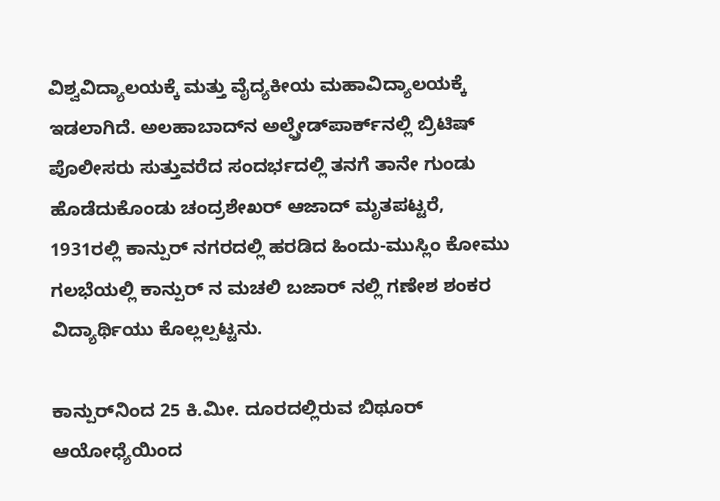ವಿಶ್ವವಿದ್ಯಾಲಯಕ್ಕೆ ಮತ್ತು ವೈದ್ಯಕೀಯ ಮಹಾವಿದ್ಯಾಲಯಕ್ಕೆ ಇಡಲಾಗಿದೆ. ಅಲಹಾಬಾದ್‌‍ನ ಅಲ್ಫ್ರೇಡ್‌‍ಪಾರ್ಕ್‌‍ನಲ್ಲಿ ಬ್ರಿಟಿಷ್ ಪೊಲೀಸರು ಸುತ್ತುವರೆದ ಸಂದರ್ಭದಲ್ಲಿ ತನಗೆ ತಾನೇ ಗುಂಡು ಹೊಡೆದುಕೊಂಡು ಚಂದ್ರಶೇಖರ್ ಆಜಾದ್‌‍ ಮೃತಪಟ್ಟರೆ, 1931ರಲ್ಲಿ ಕಾನ್ಪುರ್ ನಗರದಲ್ಲಿ ಹರಡಿದ ಹಿಂದು-ಮುಸ್ಲಿಂ ಕೋಮು ಗಲಭೆಯಲ್ಲಿ ಕಾನ್ಪುರ್ ನ ಮಚಲಿ ಬಜಾರ್ ನಲ್ಲಿ ಗಣೇಶ ಶಂಕರ ವಿದ್ಯಾರ್ಥಿಯು ಕೊಲ್ಲಲ್ಪಟ್ಟನು.

ಕಾನ್ಪುರ್‌‌‍ನಿಂದ 25 ಕಿ.ಮೀ. ದೂರದಲ್ಲಿರುವ ಬಿಥೂರ್ ಆಯೋಧ್ಯೆಯಿಂದ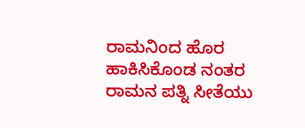ರಾಮನಿಂದ ಹೊರ ಹಾಕಿಸಿಕೊಂಡ ನಂತರ ರಾಮನ ಪತ್ನಿ ಸೀತೆಯು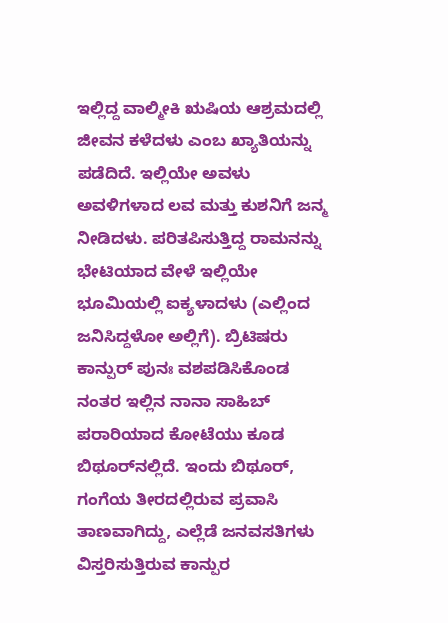ಇಲ್ಲಿದ್ದ ವಾಲ್ಮೀಕಿ ಋಷಿಯ ಆಶ್ರಮದಲ್ಲಿ ಜೀವನ ಕಳೆದಳು ಎಂಬ ಖ್ಯಾತಿಯನ್ನು ಪಡೆದಿದೆ. ಇಲ್ಲಿಯೇ ಅವಳು ಅವಳಿಗಳಾದ ಲವ ಮತ್ತು ಕುಶನಿಗೆ ಜನ್ಮ ನೀಡಿದಳು. ಪರಿತಪಿಸುತ್ತಿದ್ದ ರಾಮನನ್ನು ಭೇಟಿಯಾದ ವೇಳೆ ಇಲ್ಲಿಯೇ ಭೂಮಿಯಲ್ಲಿ ಐಕ್ಯಳಾದಳು (ಎಲ್ಲಿಂದ ಜನಿಸಿದ್ದಳೋ ಅಲ್ಲಿಗೆ). ಬ್ರಿಟಿಷರು ಕಾನ್ಪುರ್ ಪುನಃ ವಶಪಡಿಸಿಕೊಂಡ ನಂತರ ಇಲ್ಲಿನ ನಾನಾ ಸಾಹಿಬ್ ಪರಾರಿಯಾದ ಕೋಟೆಯು ಕೂಡ ಬಿಥೂರ್‌‍ನಲ್ಲಿದೆ. ಇಂದು ಬಿಥೂರ್, ಗಂಗೆಯ ತೀರದಲ್ಲಿರುವ ಪ್ರವಾಸಿ ತಾಣವಾಗಿದ್ದು, ಎಲ್ಲೆಡೆ ಜನವಸತಿಗಳು ವಿಸ್ತರಿಸುತ್ತಿರುವ ಕಾನ್ಪುರ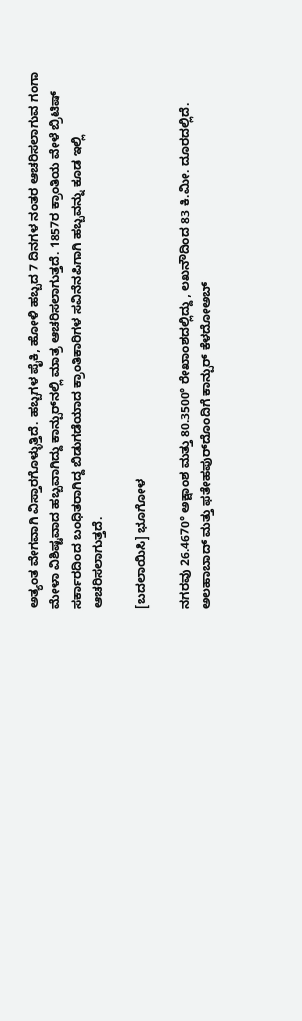ಅತ್ಯಂತ ವೇಗವಾಗಿ ವಿಸ್ತಾರಗೊಳ್ಳುತ್ತಿದೆ. ಹಬ್ಬಗಳ ಪೈಕಿ, ಹೋಳಿ ಹಬ್ಬದ 7 ದಿನಗಳ ನಂತರ ಆಚರಿಸಲಾಗುವ ಗಂಗಾ ಮೇಳಾ ವಿಶಿಷ್ಟವಾದ ಹಬ್ಬವಾಗಿದ್ದು ಕಾನ್ಪುರ್‌ನಲ್ಲಿ ಮಾತ್ರ ಆಚರಿಸಲಾಗುತ್ತದೆ. 1857ರ ಕ್ರಾಂತಿಯ ವೇಳೆ ಬ್ರಿಟಿಷ್ ಸರ್ಕಾರದಿಂದ ಬಂಧಿತರಾಗಿದ್ದ ಬಿಡುಗಡೆಯಾದ ಕ್ರಾಂತಿಕಾರಿಗಳ ಸವಿನೆನಪಿಗಾಗಿ ಹಬ್ಬವನ್ನು ಕೂಡ ಇಲ್ಲಿ ಆಚರಿಸಲಾಗುತ್ತದೆ.

[ಬದಲಾಯಿಸಿ] ಭೂಗೋಳ

ನಗರವು 26.4670° ಅಕ್ಷಾಂಶ ಮತ್ತು 80.3500° ರೇಖಾಂಶದಲ್ಲಿದ್ದು , ಲಖನೌದಿಂದ 83 ಕಿ.ಮೀ. ದೂರದಲ್ಲಿದೆ. ಅಲಹಾಬಾದ್ ಮತ್ತು ಫತೇಹಪುರ್‌ದೊಂದಿಗೆ ಕಾನ್ಪುರ್ ಕೆಳದೋಅಬ್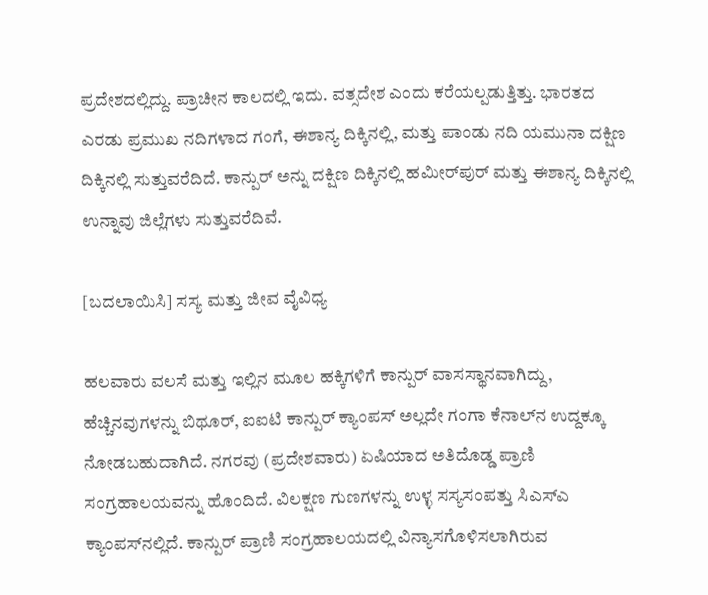ಪ್ರದೇಶದಲ್ಲಿದ್ದು. ಪ್ರಾಚೀನ ಕಾಲದಲ್ಲಿ ಇದು. ವತ್ಸದೇಶ ಎಂದು ಕರೆಯಲ್ಪಡುತ್ತಿತ್ತು. ಭಾರತದ ಎರಡು ಪ್ರಮುಖ ನದಿಗಳಾದ ಗಂಗೆ, ಈಶಾನ್ಯ ದಿಕ್ಕಿನಲ್ಲಿ, ಮತ್ತು ಪಾಂಡು ನದಿ ಯಮುನಾ ದಕ್ಷಿಣ ದಿಕ್ಕಿನಲ್ಲಿ ಸುತ್ತುವರೆದಿದೆ. ಕಾನ್ಪುರ್ ಅನ್ನು ದಕ್ಷಿಣ ದಿಕ್ಕಿನಲ್ಲಿ ಹಮೀರ್‌‌ಪುರ್ ಮತ್ತು ಈಶಾನ್ಯ ದಿಕ್ಕಿನಲ್ಲಿ ಉನ್ನಾವು ಜಿಲ್ಲೆಗಳು ಸುತ್ತುವರೆದಿವೆ.

[ಬದಲಾಯಿಸಿ] ಸಸ್ಯ ಮತ್ತು ಜೀವ ವೈವಿಧ್ಯ

ಹಲವಾರು ವಲಸೆ ಮತ್ತು ಇಲ್ಲಿನ ಮೂಲ ಹಕ್ಕಿಗಳಿಗೆ ಕಾನ್ಪುರ್ ವಾಸಸ್ಥಾನವಾಗಿದ್ದು, ಹೆಚ್ಚಿನವುಗಳನ್ನು ಬಿಥೂರ್, ಐಐಟಿ ಕಾನ್ಪುರ್ ಕ್ಯಾಂಪಸ್ ಅಲ್ಲದೇ ಗಂಗಾ ಕೆನಾಲ್‌‍ನ ಉದ್ದಕ್ಕೂ ನೋಡಬಹುದಾಗಿದೆ. ನಗರವು (ಪ್ರದೇಶವಾರು) ಏಷಿಯಾದ ಅತಿದೊಡ್ಡ ಪ್ರಾಣಿ ಸಂಗ್ರಹಾಲಯವನ್ನು ಹೊಂದಿದೆ. ವಿಲಕ್ಷಣ ಗುಣಗಳನ್ನು ಉಳ್ಳ ಸಸ್ಯಸಂಪತ್ತು ಸಿಎಸ್ಎ ಕ್ಯಾಂಪಸ್‌‍ನಲ್ಲಿದೆ. ಕಾನ್ಪುರ್ ಪ್ರಾಣಿ ಸಂಗ್ರಹಾಲಯದಲ್ಲಿ ವಿನ್ಯಾಸಗೊಳಿಸಲಾಗಿರುವ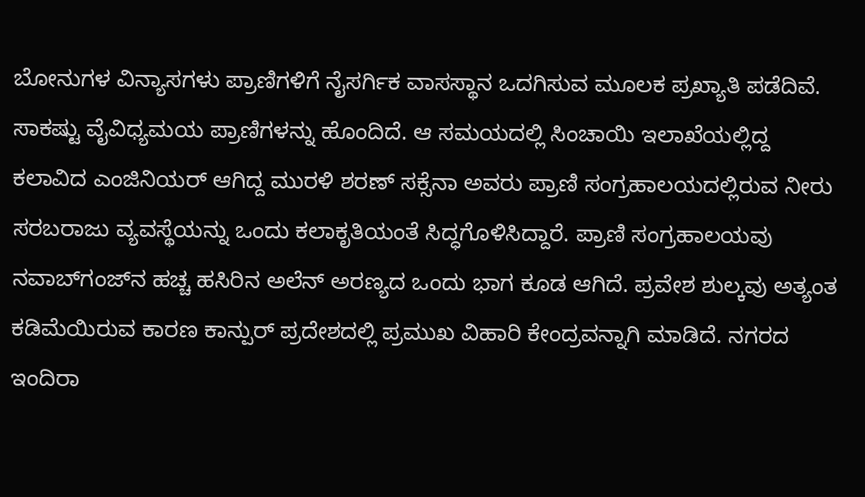ಬೋನುಗಳ ವಿನ್ಯಾಸಗಳು ಪ್ರಾಣಿಗಳಿಗೆ ನೈಸರ್ಗಿಕ ವಾಸಸ್ಥಾನ ಒದಗಿಸುವ ಮೂಲಕ ಪ್ರಖ್ಯಾತಿ ಪಡೆದಿವೆ. ಸಾಕಷ್ಟು ವೈವಿಧ್ಯಮಯ ಪ್ರಾಣಿಗಳನ್ನು ಹೊಂದಿದೆ. ಆ ಸಮಯದಲ್ಲಿ ಸಿಂಚಾಯಿ ಇಲಾಖೆಯಲ್ಲಿದ್ದ ಕಲಾವಿದ ಎಂಜಿನಿಯರ್‌‍ ಆಗಿದ್ದ ಮುರಳಿ ಶರಣ್ ಸಕ್ಸೆನಾ ಅವರು ಪ್ರಾಣಿ ಸಂಗ್ರಹಾಲಯದಲ್ಲಿರುವ ನೀರು ಸರಬರಾಜು ವ್ಯವಸ್ಥೆಯನ್ನು ಒಂದು ಕಲಾಕೃತಿಯಂತೆ ಸಿದ್ಧಗೊಳಿಸಿದ್ದಾರೆ. ಪ್ರಾಣಿ ಸಂಗ್ರಹಾಲಯವು ನವಾಬ್‌‌ಗಂಜ್‌‍ನ ಹಚ್ಚ ಹಸಿರಿನ ಅಲೆನ್ ಅರಣ್ಯದ ಒಂದು ಭಾಗ ಕೂಡ ಆಗಿದೆ. ಪ್ರವೇಶ ಶುಲ್ಕವು ಅತ್ಯಂತ ಕಡಿಮೆಯಿರುವ ಕಾರಣ ಕಾನ್ಪುರ್ ಪ್ರದೇಶದಲ್ಲಿ ಪ್ರಮುಖ ವಿಹಾರಿ ಕೇಂದ್ರವನ್ನಾಗಿ ಮಾಡಿದೆ. ನಗರದ ಇಂದಿರಾ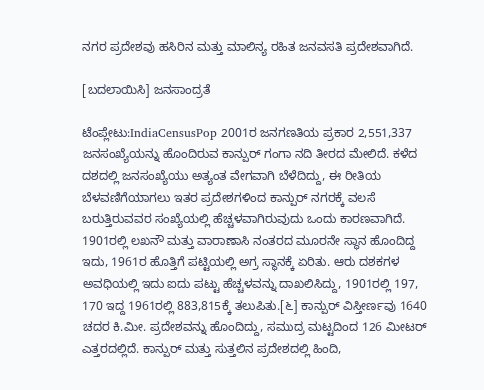ನಗರ ಪ್ರದೇಶವು ಹಸಿರಿನ ಮತ್ತು ಮಾಲಿನ್ಯ ರಹಿತ ಜನವಸತಿ ಪ್ರದೇಶವಾಗಿದೆ.

[ಬದಲಾಯಿಸಿ] ಜನಸಾಂದ್ರತೆ

ಟೆಂಪ್ಲೇಟು:IndiaCensusPop 2001ರ ಜನಗಣತಿಯ ಪ್ರಕಾರ 2,551,337 ಜನಸಂಖ್ಯೆಯನ್ನು ಹೊಂದಿರುವ ಕಾನ್ಪುರ್ ಗಂಗಾ ನದಿ ತೀರದ ಮೇಲಿದೆ. ಕಳೆದ ದಶದಲ್ಲಿ ಜನಸಂಖ್ಯೆಯು ಅತ್ಯಂತ ವೇಗವಾಗಿ ಬೆಳೆದಿದ್ದು, ಈ ರೀತಿಯ ಬೆಳವಣಿಗೆಯಾಗಲು ಇತರ ಪ್ರದೇಶಗಳಿಂದ ಕಾನ್ಪುರ್ ನಗರಕ್ಕೆ ವಲಸೆ ಬರುತ್ತಿರುವವರ ಸಂಖ್ಯೆಯಲ್ಲಿ ಹೆಚ್ಚಳವಾಗಿರುವುದು ಒಂದು ಕಾರಣವಾಗಿದೆ. 1901ರಲ್ಲಿ ಲಖನೌ ಮತ್ತು ವಾರಾಣಾಸಿ ನಂತರದ ಮೂರನೇ ಸ್ಥಾನ ಹೊಂದಿದ್ದ ಇದು, 1961ರ ಹೊತ್ತಿಗೆ ಪಟ್ಟಿಯಲ್ಲಿ ಅಗ್ರ ಸ್ಥಾನಕ್ಕೆ ಏರಿತು. ಆರು ದಶಕಗಳ ಅವಧಿಯಲ್ಲಿ ಇದು ಐದು ಪಟ್ಟು ಹೆಚ್ಚಳವನ್ನು ದಾಖಲಿಸಿದ್ದು, 1901ರಲ್ಲಿ 197, 170 ಇದ್ದ 1961ರಲ್ಲಿ 883,815ಕ್ಕೆ ತಲುಪಿತು.[೬] ಕಾನ್ಪುರ್ ವಿಸ್ತೀರ್ಣವು 1640 ಚದರ ಕಿ.ಮೀ. ಪ್ರದೇಶವನ್ನು ಹೊಂದಿದ್ದು, ಸಮುದ್ರ ಮಟ್ಟದಿಂದ 126 ಮೀಟರ್ ಎತ್ತರದಲ್ಲಿದೆ. ಕಾನ್ಪುರ್ ಮತ್ತು ಸುತ್ತಲಿನ ಪ್ರದೇಶದಲ್ಲಿ ಹಿಂದಿ,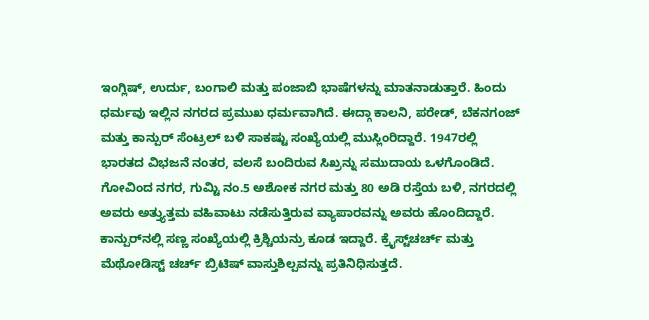ಇಂಗ್ಲಿಷ್, ಉರ್ದು, ಬಂಗಾಲಿ ಮತ್ತು ಪಂಜಾಬಿ ಭಾಷೆಗಳನ್ನು ಮಾತನಾಡುತ್ತಾರೆ. ಹಿಂದು ಧರ್ಮವು ಇಲ್ಲಿನ ನಗರದ ಪ್ರಮುಖ ಧರ್ಮವಾಗಿದೆ. ಈದ್ಗಾ ಕಾಲನಿ, ಪರೇಡ್, ಬೆಕನಗಂಜ್ ಮತ್ತು ಕಾನ್ಪುರ್ ಸೆಂಟ್ರಲ್ ಬಳಿ ಸಾಕಷ್ಟು ಸಂಖ್ಯೆಯಲ್ಲಿ ಮುಸ್ಲಿಂರಿದ್ದಾರೆ. 1947ರಲ್ಲಿ ಭಾರತದ ವಿಭಜನೆ ನಂತರ, ವಲಸೆ ಬಂದಿರುವ ಸಿಖ್ರನ್ನು ಸಮುದಾಯ ಒಳಗೊಂಡಿದೆ. ಗೋವಿಂದ ನಗರ, ಗುಮ್ಟಿ ನಂ.5 ಅಶೋಕ ನಗರ ಮತ್ತು 80 ಅಡಿ ರಸ್ತೆಯ ಬಳಿ, ನಗರದಲ್ಲಿ ಅವರು ಅತ್ತ್ಯುತ್ತಮ ವಹಿವಾಟು ನಡೆಸುತ್ತಿರುವ ವ್ಯಾಪಾರವನ್ನು ಅವರು ಹೊಂದಿದ್ದಾರೆ. ಕಾನ್ಪುರ್‌‍ನಲ್ಲಿ ಸಣ್ಣ ಸಂಖ್ಯೆಯಲ್ಲಿ ಕ್ರಿಶ್ಚಿಯನ್ರು ಕೂಡ ಇದ್ದಾರೆ. ಕ್ರೈಸ್ಟ್‌‍ಚರ್ಚ್ ಮತ್ತು ಮೆಥೋಡಿಸ್ಟ್ ಚರ್ಚ್ ಬ್ರಿಟಿಷ್ ವಾಸ್ತುಶಿಲ್ಪವನ್ನು ಪ್ರತಿನಿಧಿಸುತ್ತದೆ.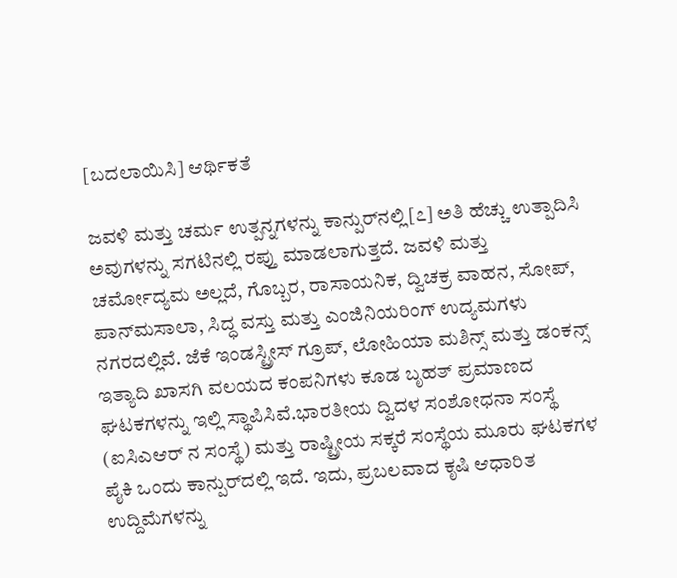[ಬದಲಾಯಿಸಿ] ಆರ್ಥಿಕತೆ

ಜವಳಿ ಮತ್ತು ಚರ್ಮ ಉತ್ಪನ್ನಗಳನ್ನು ಕಾನ್ಪುರ್‌‍ನಲ್ಲಿ[೭] ಅತಿ ಹೆಚ್ಚು ಉತ್ಪಾದಿಸಿ ಅವುಗಳನ್ನು ಸಗಟಿನಲ್ಲಿ ರಪ್ತು ಮಾಡಲಾಗುತ್ತದೆ. ಜವಳಿ ಮತ್ತು ಚರ್ಮೋದ್ಯಮ ಅಲ್ಲದೆ, ಗೊಬ್ಬರ, ರಾಸಾಯನಿಕ, ದ್ವಿಚಕ್ರ ವಾಹನ, ಸೋಪ್, ಪಾನ್‌‍ಮಸಾಲಾ, ಸಿದ್ಧ ವಸ್ತು ಮತ್ತು ಎಂಜಿನಿಯರಿಂಗ್ ಉದ್ಯಮಗಳು ನಗರದಲ್ಲಿವೆ. ಜೆಕೆ ಇಂಡಸ್ಟ್ರೀಸ್ ಗ್ರೂಪ್, ಲೋಹಿಯಾ ಮಶಿನ್ಸ್ ಮತ್ತು ಡಂಕನ್ಸ್ ಇತ್ಯಾದಿ ಖಾಸಗಿ ವಲಯದ ಕಂಪನಿಗಳು ಕೂಡ ಬೃಹತ್ ಪ್ರಮಾಣದ ಘಟಕಗಳನ್ನು ಇಲ್ಲಿ ಸ್ಥಾಪಿಸಿವೆ.ಭಾರತೀಯ ದ್ವಿದಳ ಸಂಶೋಧನಾ ಸಂಸ್ಥೆ (ಐಸಿಎಆರ್ ನ ಸಂಸ್ಥೆ) ಮತ್ತು ರಾಷ್ಟ್ರೀಯ ಸಕ್ಕರೆ ಸಂಸ್ಥೆಯ ಮೂರು ಘಟಕಗಳ ಪೈಕಿ ಒಂದು ಕಾನ್ಪುರ್‌‍ದಲ್ಲಿ ಇದೆ. ಇದು, ಪ್ರಬಲವಾದ ಕೃಷಿ ಆಧಾರಿತ ಉದ್ದಿಮೆಗಳನ್ನು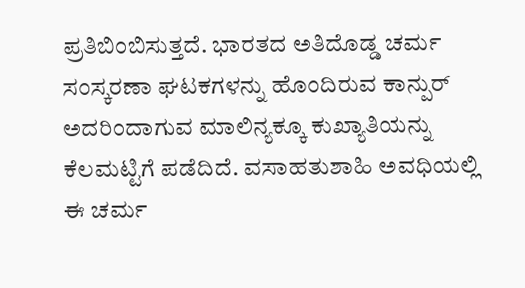ಪ್ರತಿಬಿಂಬಿಸುತ್ತದೆ. ಭಾರತದ ಅತಿದೊಡ್ಡ ಚರ್ಮ ಸಂಸ್ಕರಣಾ ಘಟಕಗಳನ್ನು ಹೊಂದಿರುವ ಕಾನ್ಪುರ್ ಅದರಿಂದಾಗುವ ಮಾಲಿನ್ಯಕ್ಕೂ ಕುಖ್ಯಾತಿಯನ್ನು ಕೆಲಮಟ್ಟಿಗೆ ಪಡೆದಿದೆ. ವಸಾಹತುಶಾಹಿ ಅವಧಿಯಲ್ಲಿ ಈ ಚರ್ಮ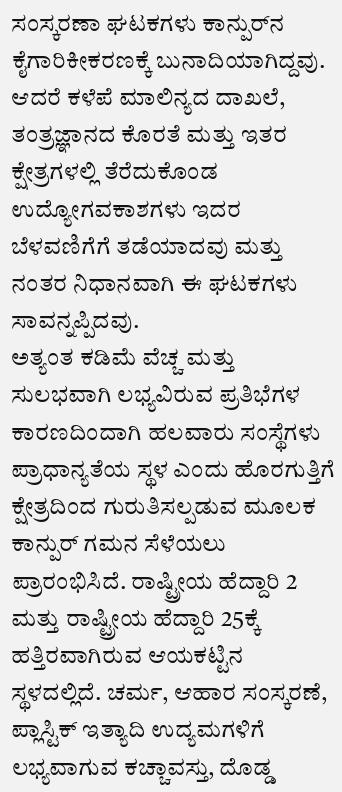ಸಂಸ್ಕರಣಾ ಘಟಕಗಳು ಕಾನ್ಪುರ್‌‍ನ ಕೈಗಾರಿಕೀಕರಣಕ್ಕೆ ಬುನಾದಿಯಾಗಿದ್ದವು. ಆದರೆ ಕಳೆಪೆ ಮಾಲಿನ್ಯದ ದಾಖಲೆ, ತಂತ್ರಜ್ಞಾನದ ಕೊರತೆ ಮತ್ತು ಇತರ ಕ್ಷೇತ್ರಗಳಲ್ಲಿ ತೆರೆದುಕೊಂಡ ಉದ್ಯೋಗವಕಾಶಗಳು ಇದರ ಬೆಳವಣಿಗೆಗೆ ತಡೆಯಾದವು ಮತ್ತು ನಂತರ ನಿಧಾನವಾಗಿ ಈ ಘಟಕಗಳು ಸಾವನ್ನಪ್ಪಿದವು.
ಅತ್ಯಂತ ಕಡಿಮೆ ವೆಚ್ಚ ಮತ್ತು ಸುಲಭವಾಗಿ ಲಭ್ಯವಿರುವ ಪ್ರತಿಭೆಗಳ ಕಾರಣದಿಂದಾಗಿ ಹಲವಾರು ಸಂಸ್ಥೆಗಳು ಪ್ರಾಧಾನ್ಯತೆಯ ಸ್ಥಳ ಎಂದು ಹೊರಗುತ್ತಿಗೆ ಕ್ಷೇತ್ರದಿಂದ ಗುರುತಿಸಲ್ಪಡುವ ಮೂಲಕ ಕಾನ್ಪುರ್ ಗಮನ ಸೆಳೆಯಲು ಪ್ರಾರಂಭಿಸಿದೆ. ರಾಷ್ಟ್ರೀಯ ಹೆದ್ದಾರಿ 2 ಮತ್ತು ರಾಷ್ಟ್ರೀಯ ಹೆದ್ದಾರಿ 25ಕ್ಕೆ ಹತ್ತಿರವಾಗಿರುವ ಆಯಕಟ್ಟಿನ ಸ್ಥಳದಲ್ಲಿದೆ. ಚರ್ಮ, ಆಹಾರ ಸಂಸ್ಕರಣೆ, ಪ್ಲಾಸ್ಟಿಕ್ ಇತ್ಯಾದಿ ಉದ್ಯಮಗಳಿಗೆ ಲಭ್ಯವಾಗುವ ಕಚ್ಚಾವಸ್ತು, ದೊಡ್ಡ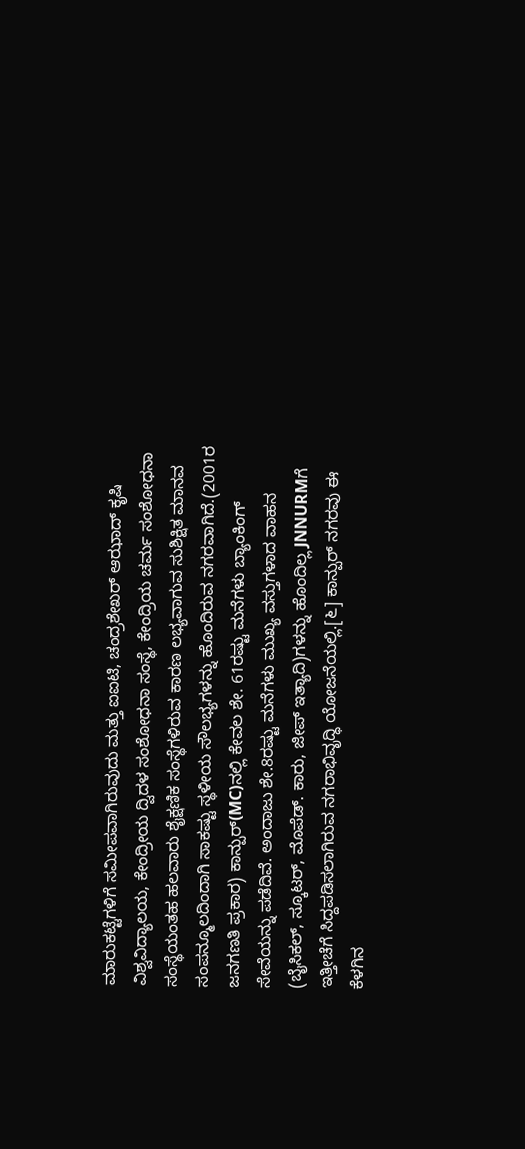ಮಾರುಕಟ್ಟೆಗಳಿಗೆ ಸಮೀಪವಾಗಿರುವುದು ಮತ್ತು ಐಐಟಿ, ಚಂದ್ರಶೇಖರ್ ಆಝಾದ್ ಕೃಷಿ ವಿಶ್ವವಿದ್ಯಾಲಯ, ಕೇಂದ್ರೀಯ ದ್ವಿದಳ ಸಂಶೋಧನಾ ಸಂಸ್ಥೆ, ಕೇಂದ್ರಿಯ ಚರ್ಮ ಸಂಶೋಧನಾ ಸಂಸ್ಥೆಯಂತಹ ಹಲವಾರು ಶೈಕ್ಷಣಿಕ ಸಂಸ್ಥೆಗಳಿರುವ ಕಾರಣ ಲಭ್ಯವಾಗುವ ಸುಶಿಕ್ಷಿತ ಮಾನವ ಸಂಪನ್ಮೂಲದಿಂದಾಗಿ ಸಾಕಷ್ಟು ಸ್ಥಳೀಯ ಸೌಲಭ್ಯಗಳನ್ನು ಹೊಂದಿರುವ ನಗರವಾಗಿದೆ.(2001ರ ಜನಗಣತಿ ಪ್ರಕಾರ) ಕಾನ್ಪುರ್‌‍(MC)ನಲ್ಲಿ ಕೇವಲ ಶೇ. 61ರಷ್ಟು ಮನೆಗಳು ಬ್ಯಾಂಕಿಂಗ್ ಸೇವೆಯನ್ನು ಪಡೆದಿವೆ. ಅಂದಾಜು ಶೇ.8ರಷ್ಟು ಮನೆಗಳು ಮುಖ್ಯ ವಸ್ತುಗಳಾದ ವಾಹನ (ಬೈಸಿಕಲ್, ಸ್ಕೂಟರ್, ಮೊಪೆಡ್. ಕಾರು, ಜೀಪ್ ಇತ್ಯಾದಿ)ಗಳನ್ನು ಹೊಂದಿಲ್ಲ JNNURMಗೆ ಇತ್ತೀಚೆಗೆ ಸಿದ್ದಪಡಿಸಲಾಗಿರುವ ನಗರಾಭಿವೃದ್ಧಿ ಯೋಜನೆಯಲ್ಲಿ.[೬] ಕಾನ್ಪುರ್ ನಗರವು ಈ ಕೆಳಗಿನ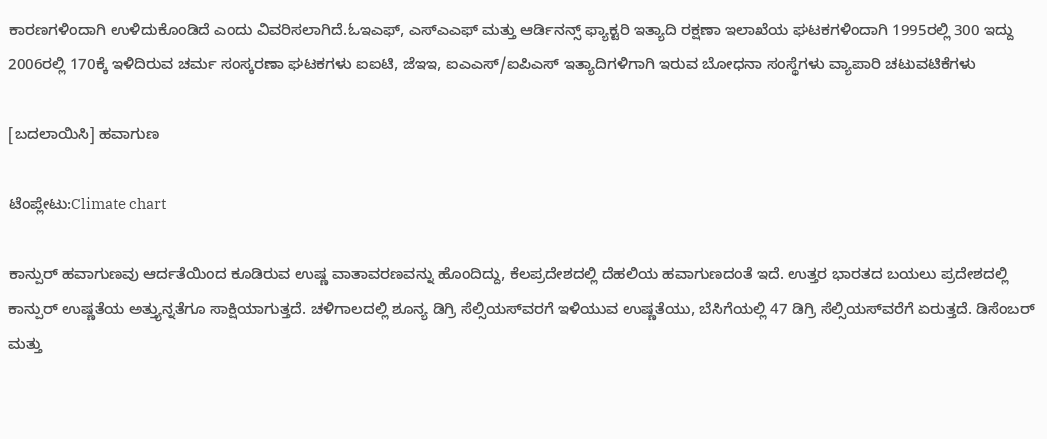ಕಾರಣಗಳಿಂದಾಗಿ ಉಳಿದುಕೊಂಡಿದೆ ಎಂದು ವಿವರಿಸಲಾಗಿದೆ.ಓಇಎಫ್, ಎಸ್ಎಎಫ್ ಮತ್ತು ಆರ್ಡಿನನ್ಸ್ ಫ್ಯಾಕ್ಟರಿ ಇತ್ಯಾದಿ ರಕ್ಷಣಾ ಇಲಾಖೆಯ ಘಟಕಗಳಿಂದಾಗಿ 1995ರಲ್ಲಿ 300 ಇದ್ದು 2006ರಲ್ಲಿ 170ಕ್ಕೆ ಇಳಿದಿರುವ ಚರ್ಮ ಸಂಸ್ಕರಣಾ ಘಟಕಗಳು ಐಐಟಿ, ಜೆಇಇ, ಐಎಎಸ್/ಐಪಿಎಸ್ ಇತ್ಯಾದಿಗಳಿಗಾಗಿ ಇರುವ ಬೋಧನಾ ಸಂಸ್ಥೆಗಳು ವ್ಯಾಪಾರಿ ಚಟುವಟಿಕೆಗಳು

[ಬದಲಾಯಿಸಿ] ಹವಾಗುಣ

ಟೆಂಪ್ಲೇಟು:Climate chart

ಕಾನ್ಪುರ್ ಹವಾಗುಣವು ಆರ್ದತೆಯಿಂದ ಕೂಡಿರುವ ಉಷ್ಣ ವಾತಾವರಣವನ್ನು ಹೊಂದಿದ್ದು, ಕೆಲಪ್ರದೇಶದಲ್ಲಿ ದೆಹಲಿಯ ಹವಾಗುಣದಂತೆ ಇದೆ. ಉತ್ತರ ಭಾರತದ ಬಯಲು ಪ್ರದೇಶದಲ್ಲಿ ಕಾನ್ಪುರ್ ಉಷ್ಣತೆಯ ಅತ್ತ್ಯುನ್ನತೆಗೂ ಸಾಕ್ಷಿಯಾಗುತ್ತದೆ. ಚಳಿಗಾಲದಲ್ಲಿ ಶೂನ್ಯ ಡಿಗ್ರಿ ಸೆಲ್ಸಿಯಸ್‌‍ವರಗೆ ಇಳಿಯುವ ಉಷ್ಣತೆಯು, ಬೆಸಿಗೆಯಲ್ಲಿ 47 ಡಿಗ್ರಿ ಸೆಲ್ಸಿಯಸ್‌‍ವರೆಗೆ ಏರುತ್ತದೆ. ಡಿಸೆಂಬರ್ ಮತ್ತು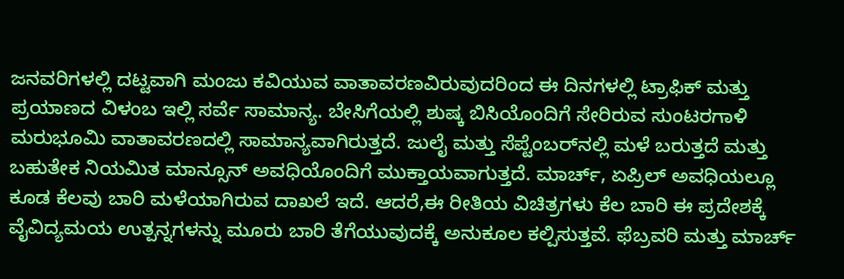ಜನವರಿಗಳಲ್ಲಿ ದಟ್ಟವಾಗಿ ಮಂಜು ಕವಿಯುವ ವಾತಾವರಣವಿರುವುದರಿಂದ ಈ ದಿನಗಳಲ್ಲಿ ಟ್ರಾಫಿಕ್ ಮತ್ತು ಪ್ರಯಾಣದ ವಿಳಂಬ ಇಲ್ಲಿ ಸರ್ವೆ ಸಾಮಾನ್ಯ. ಬೇಸಿಗೆಯಲ್ಲಿ ಶುಷ್ಕ ಬಿಸಿಯೊಂದಿಗೆ ಸೇರಿರುವ ಸುಂಟರಗಾಳಿ ಮರುಭೂಮಿ ವಾತಾವರಣದಲ್ಲಿ ಸಾಮಾನ್ಯವಾಗಿರುತ್ತದೆ. ಜುಲೈ ಮತ್ತು ಸೆಪ್ಟೆಂಬರ್‌‍ನಲ್ಲಿ ಮಳೆ ಬರುತ್ತದೆ ಮತ್ತು ಬಹುತೇಕ ನಿಯಮಿತ ಮಾನ್ಸೂನ್ ಅವಧಿಯೊಂದಿಗೆ ಮುಕ್ತಾಯವಾಗುತ್ತದೆ. ಮಾರ್ಚ್, ಏಪ್ರಿಲ್ ಅವಧಿಯಲ್ಲೂ ಕೂಡ ಕೆಲವು ಬಾರಿ ಮಳೆಯಾಗಿರುವ ದಾಖಲೆ ಇದೆ. ಆದರೆ,ಈ ರೀತಿಯ ವಿಚಿತ್ರಗಳು ಕೆಲ ಬಾರಿ ಈ ಪ್ರದೇಶಕ್ಕೆ ವೈವಿದ್ಯಮಯ ಉತ್ಪನ್ನಗಳನ್ನು ಮೂರು ಬಾರಿ ತೆಗೆಯುವುದಕ್ಕೆ ಅನುಕೂಲ ಕಲ್ಪಿಸುತ್ತವೆ. ಫೆಬ್ರವರಿ ಮತ್ತು ಮಾರ್ಚ್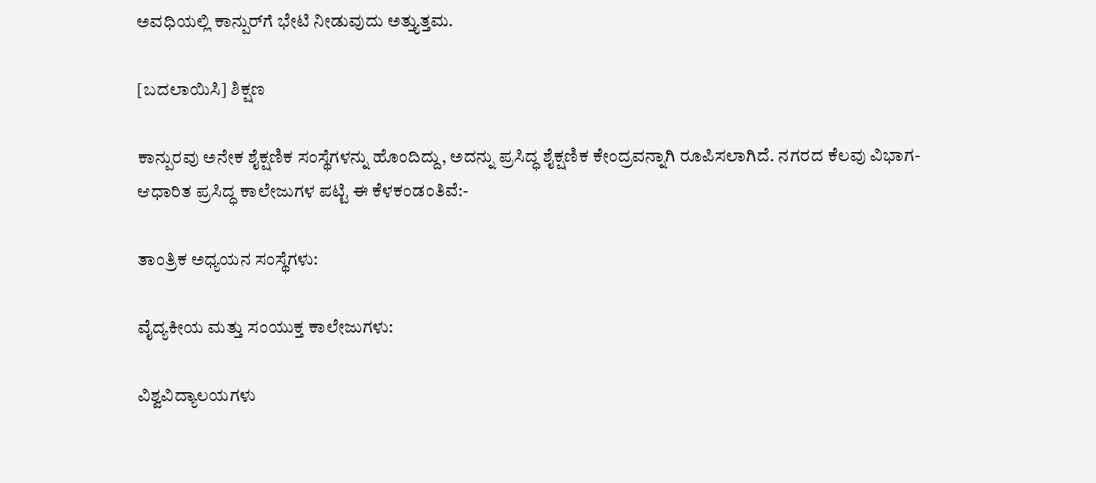ಅವಧಿಯಲ್ಲಿ ಕಾನ್ಪುರ್‌‍ಗೆ ಭೇಟಿ ನೀಡುವುದು ಅತ್ತ್ಯುತ್ತಮ.

[ಬದಲಾಯಿಸಿ] ಶಿಕ್ಷಣ

ಕಾನ್ಪುರವು ಅನೇಕ ಶೈಕ್ಷಣಿಕ ಸಂಸ್ಥೆಗಳನ್ನು ಹೊಂದಿದ್ದು, ಅದನ್ನು ಪ್ರಸಿದ್ಧ ಶೈಕ್ಷಣಿಕ ಕೇಂದ್ರವನ್ನಾಗಿ ರೂಪಿಸಲಾಗಿದೆ. ನಗರದ ಕೆಲವು ವಿಭಾಗ-ಆಧಾರಿತ ಪ್ರಸಿದ್ಧ ಕಾಲೇಜುಗಳ ಪಟ್ಟಿ ಈ ಕೆಳಕಂಡಂತಿವೆ:-

ತಾಂತ್ರಿಕ ಅಧ್ಯಯನ ಸಂಸ್ಥೆಗಳು:

ವೈದ್ಯಕೀಯ ಮತ್ತು ಸಂಯುಕ್ತ ಕಾಲೇಜುಗಳು:

ವಿಶ್ವವಿದ್ಯಾಲಯಗಳು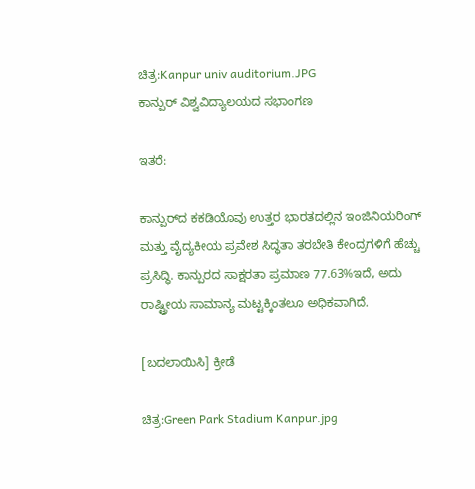ಚಿತ್ರ:Kanpur univ auditorium.JPG
ಕಾನ್ಪುರ್ ವಿಶ್ವವಿದ್ಯಾಲಯದ ಸಭಾಂಗಣ

ಇತರೆ:

ಕಾನ್ಪುರ್‌ದ ಕಕಡಿಯೊವು ಉತ್ತರ ಭಾರತದಲ್ಲಿನ ಇಂಜಿನಿಯರಿಂಗ್ ಮತ್ತು ವೈದ್ಯಕೀಯ ಪ್ರವೇಶ ಸಿದ್ಧತಾ ತರಬೇತಿ ಕೇಂದ್ರಗಳಿಗೆ ಹೆಚ್ಚು ಪ್ರಸಿದ್ಧಿ. ಕಾನ್ಪುರದ ಸಾಕ್ಷರತಾ ಪ್ರಮಾಣ 77.63%ಇದೆ, ಅದು ರಾಷ್ಟ್ರೀಯ ಸಾಮಾನ್ಯ ಮಟ್ಟಕ್ಕಿಂತಲೂ ಅಧಿಕವಾಗಿದೆ.

[ಬದಲಾಯಿಸಿ] ಕ್ರೀಡೆ

ಚಿತ್ರ:Green Park Stadium Kanpur.jpg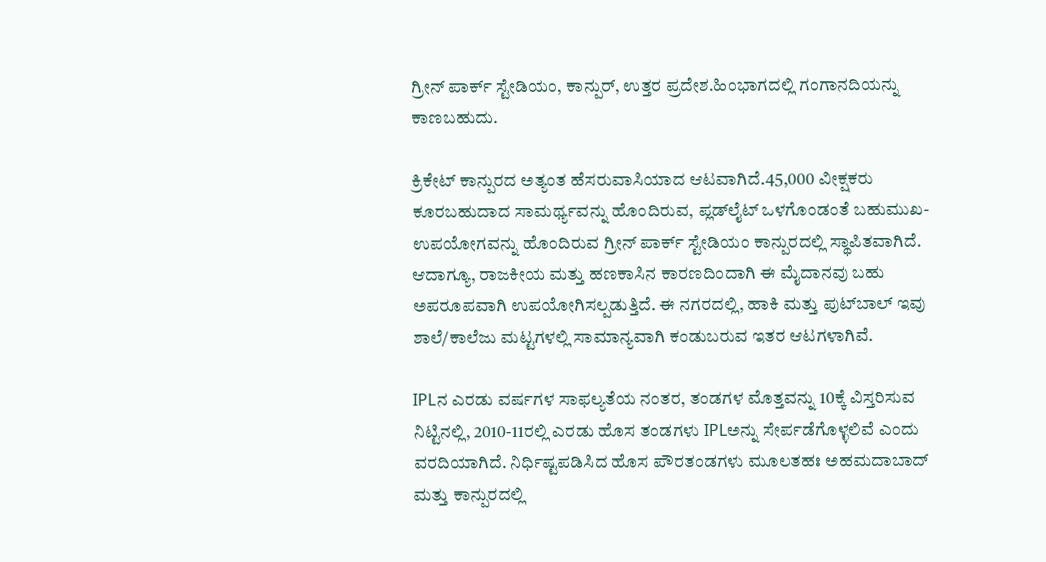ಗ್ರೀನ್ ಪಾರ್ಕ್ ಸ್ಟೇಡಿಯಂ, ಕಾನ್ಪುರ್, ಉತ್ತರ ಪ್ರದೇಶ.ಹಿಂಭಾಗದಲ್ಲಿ ಗಂಗಾನದಿಯನ್ನು ಕಾಣಬಹುದು.

ಕ್ರಿಕೇಟ್ ಕಾನ್ಪುರ‍ದ ಅತ್ಯಂತ ಹೆಸರುವಾಸಿಯಾದ ಆಟವಾಗಿದೆ.45,000 ವೀಕ್ಷಕರು ಕೂರಬಹುದಾದ ಸಾಮರ್ಥ್ಯವನ್ನು ಹೊಂದಿರುವ, ಪ್ಲಡ್‌ಲೈಟ್ ಒಳಗೊಂಡಂತೆ ಬಹುಮುಖ-ಉಪಯೋಗವನ್ನು ಹೊಂದಿರುವ ಗ್ರೀನ್ ಪಾರ್ಕ್ ಸ್ಟೇಡಿಯಂ ಕಾನ್ಪುರದಲ್ಲಿ ಸ್ಥಾಪಿತವಾಗಿದೆ. ಆದಾಗ್ಯೂ, ರಾಜಕೀಯ ಮತ್ತು ಹಣಕಾಸಿನ ಕಾರಣದಿಂದಾಗಿ ಈ ಮೈದಾನವು ಬಹು ಅಪರೂಪವಾಗಿ ಉಪಯೋಗಿಸಲ್ಪಡುತ್ತಿದೆ. ಈ ನಗರದಲ್ಲಿ, ಹಾಕಿ ಮತ್ತು ಪುಟ್‌ಬಾಲ್ ಇವು ಶಾಲೆ/ಕಾಲೆಜು ಮಟ್ಟಗಳಲ್ಲಿ ಸಾಮಾನ್ಯವಾಗಿ ಕಂಡುಬರುವ ಇತರ ಆಟಗಳಾಗಿವೆ.

IPLನ ಎರಡು ವರ್ಷಗಳ ಸಾಫಲ್ಯತೆಯ ನಂತರ, ತಂಡಗಳ ಮೊತ್ತವನ್ನು 10ಕ್ಕೆ ವಿಸ್ತರಿಸುವ ನಿಟ್ಟಿನಲ್ಲಿ, 2010-11ರಲ್ಲಿ ಎರಡು ಹೊಸ ತಂಡಗಳು IPLಅನ್ನು ಸೇರ್ಪಡೆಗೊಳ್ಳಲಿವೆ ಎಂದು ವರದಿಯಾಗಿದೆ. ನಿರ್ಧಿಷ್ಟಪಡಿಸಿದ ಹೊಸ ಪೌರತಂಡಗಳು ಮೂಲತಹಃ ಅಹಮದಾಬಾದ್‌ ಮತ್ತು ಕಾನ್ಪುರದಲ್ಲಿ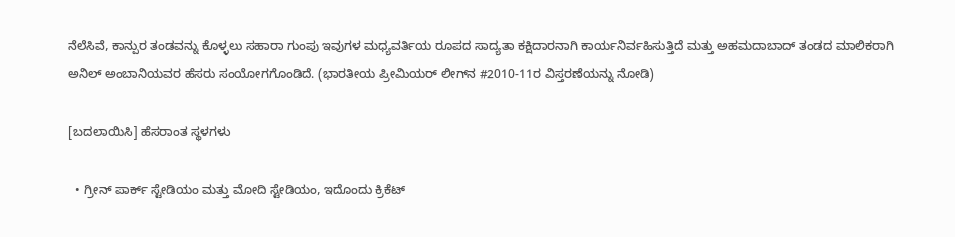ನೆಲೆಸಿವೆ, ಕಾನ್ಪುರ ತಂಡವನ್ನು ಕೊಳ್ಳಲು ಸಹಾರಾ ಗುಂಪು ಇವುಗಳ ಮಧ್ಯವರ್ತಿಯ ರೂಪದ ಸಾದ್ಯತಾ ಕಕ್ಷಿದಾರನಾಗಿ ಕಾರ್ಯನಿರ್ವಹಿಸುತ್ತಿದೆ ಮತ್ತು ಅಹಮದಾಬಾದ್ ತಂಡದ ಮಾಲಿಕರಾಗಿ ಅನಿಲ್‌ ಅಂಬಾನಿಯವರ ಹೆಸರು ಸಂಯೋಗಗೊಂಡಿದೆ. (ಭಾರತೀಯ ಪ್ರೀಮಿಯರ್ ಲೀಗ್‌ನ #2010-11ರ ವಿಸ್ತರಣೆಯನ್ನು ನೋಡಿ)

[ಬದಲಾಯಿಸಿ] ಹೆಸರಾಂತ ಸ್ಥಳಗಳು

  • ಗ್ರೀನ್ ಪಾರ್ಕ್ ಸ್ಟೇಡಿಯಂ ಮತ್ತು ಮೋದಿ ಸ್ಟೇಡಿಯಂ, ಇದೊಂದು ಕ್ರಿಕೆಟ್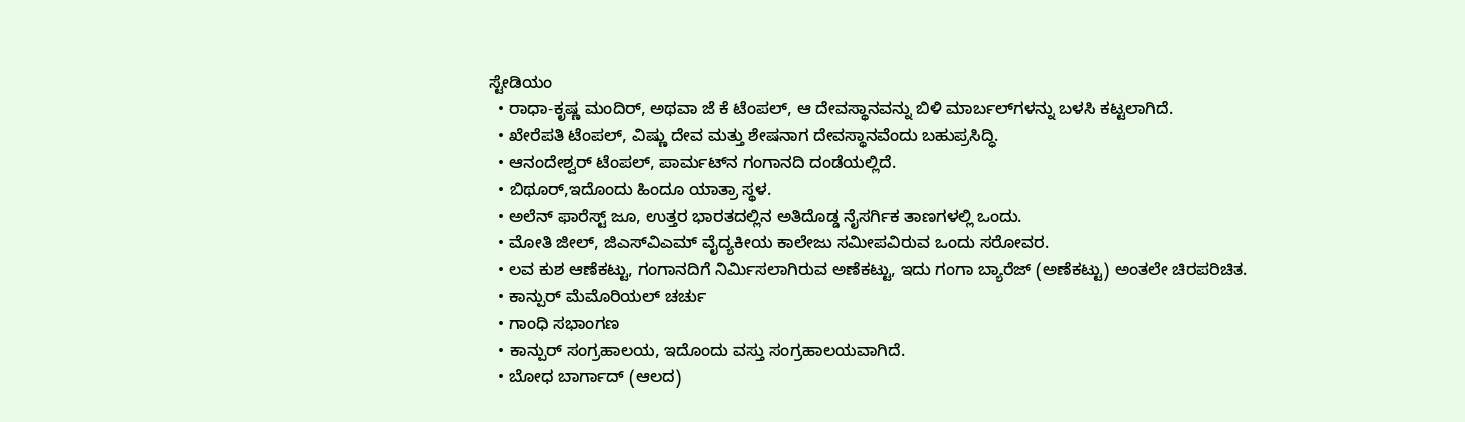ಸ್ಟೇಡಿಯಂ
  • ರಾಧಾ-ಕೃಷ್ಣ ಮಂದಿರ್, ಅಥವಾ ಜೆ ಕೆ ಟೆಂಪಲ್, ಆ ದೇವಸ್ಥಾನವನ್ನು ಬಿಳಿ ಮಾರ್ಬಲ್‌ಗಳನ್ನು ಬಳಸಿ ಕಟ್ಟಲಾಗಿದೆ.
  • ಖೇರೆಪತಿ ಟೆಂಪಲ್, ವಿಷ್ಣು ದೇವ ಮತ್ತು ಶೇಷನಾಗ ದೇವಸ್ಥಾನವೆಂದು ಬಹುಪ್ರಸಿದ್ಧಿ.
  • ಆನಂದೇಶ್ವರ್ ಟೆಂಪಲ್, ಪಾರ್ಮಟ್‌ನ ಗಂಗಾನದಿ ದಂಡೆಯಲ್ಲಿದೆ.
  • ಬಿಥೂರ್,ಇದೊಂದು ಹಿಂದೂ ಯಾತ್ರಾ ಸ್ಥಳ.
  • ಅಲೆನ್ ಫಾರೆಸ್ಟ್ ಜೂ, ಉತ್ತರ ಭಾರತದಲ್ಲಿನ ಅತಿದೊಡ್ಡ ನೈಸರ್ಗಿಕ ತಾಣಗಳಲ್ಲಿ ಒಂದು.
  • ಮೋತಿ ಜೀಲ್, ಜಿಎಸ್‌ವಿಎಮ್ ವೈದ್ಯಕೀಯ ಕಾಲೇಜು ಸಮೀಪವಿರುವ ಒಂದು ಸರೋವರ.
  • ಲವ ಕುಶ ಆಣೆಕಟ್ಟು, ಗಂಗಾನದಿಗೆ ನಿರ್ಮಿಸಲಾಗಿರುವ ಅಣೆಕಟ್ಟು, ಇದು ಗಂಗಾ ಬ್ಯಾರೆಜ್‌ (ಅಣೆಕಟ್ಟು) ಅಂತಲೇ ಚಿರಪರಿಚಿತ.
  • ಕಾನ್ಪುರ್ ಮೆಮೊರಿಯಲ್ ಚರ್ಚು
  • ಗಾಂಧಿ ಸಭಾಂಗಣ
  • ಕಾನ್ಪುರ್ ಸಂಗ್ರಹಾಲಯ, ಇದೊಂದು ವಸ್ತು ಸಂಗ್ರಹಾಲಯವಾಗಿದೆ.
  • ಬೋಧ ಬಾರ್ಗಾದ್ (ಆಲದ)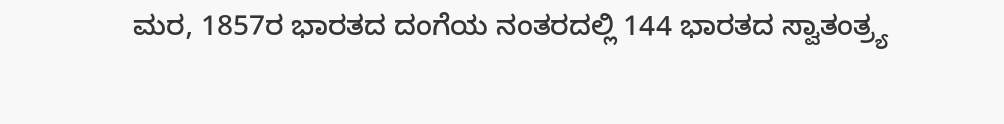ಮರ, 1857ರ ಭಾರತದ ದಂಗೆಯ ನಂತರದಲ್ಲಿ 144 ಭಾರತದ ಸ್ವಾತಂತ್ರ್ಯ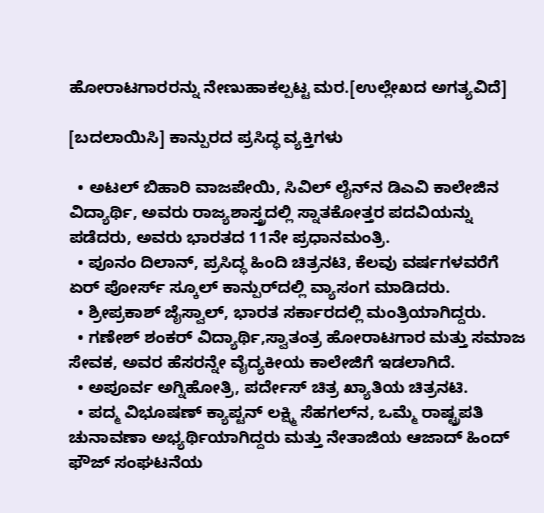ಹೋರಾಟಗಾರರನ್ನು ನೇಣುಹಾಕಲ್ಪಟ್ಟ ಮರ.[ಉಲ್ಲೇಖದ ಅಗತ್ಯವಿದೆ]

[ಬದಲಾಯಿಸಿ] ಕಾನ್ಪುರದ ಪ್ರಸಿದ್ಧ ವ್ಯಕ್ತಿಗಳು

  • ಅಟಲ್ ಬಿಹಾರಿ ವಾಜಪೇಯಿ, ಸಿವಿಲ್ ಲೈನ್‌ನ ಡಿಎವಿ ಕಾಲೇಜಿನ ವಿದ್ಯಾರ್ಥಿ, ಅವರು ರಾಜ್ಯಶಾಸ್ತ್ರದಲ್ಲಿ ಸ್ನಾತಕೋತ್ತರ ಪದವಿಯನ್ನು ಪಡೆದರು, ಅವರು ಭಾರತದ 11ನೇ ಪ್ರಧಾನಮಂತ್ರಿ.
  • ಪೂನಂ ದಿಲಾನ್, ಪ್ರಸಿದ್ಧ ಹಿಂದಿ ಚಿತ್ರನಟಿ, ಕೆಲವು ವರ್ಷಗಳವರೆಗೆ ಏರ್ ಪೋರ್ಸ್ ಸ್ಕೂಲ್ ಕಾನ್ಪುರ್‌ದಲ್ಲಿ ವ್ಯಾಸಂಗ ಮಾಡಿದರು.
  • ಶ್ರೀಪ್ರಕಾಶ್ ಜೈಸ್ವಾಲ್, ಭಾರತ ಸರ್ಕಾರದಲ್ಲಿ ಮಂತ್ರಿಯಾಗಿದ್ದರು.
  • ಗಣೇಶ್ ಶಂಕರ್ ವಿದ್ಯಾರ್ಥಿ,ಸ್ವಾತಂತ್ರ ಹೋರಾಟಗಾರ ಮತ್ತು ಸಮಾಜ ಸೇವಕ, ಅವರ ಹೆಸರನ್ನೇ ವೈದ್ಯಕೀಯ ಕಾಲೇಜಿಗೆ ಇಡಲಾಗಿದೆ.
  • ಅಪೂರ್ವ ಅಗ್ನಿಹೋತ್ರಿ, ಪರ್ದೇಸ್ ಚಿತ್ರ ಖ್ಯಾತಿಯ ಚಿತ್ರನಟಿ.
  • ಪದ್ಮ ವಿಭೂಷಣ್ ಕ್ಯಾಪ್ಟನ್‌‍ ಲಕ್ಷ್ಮಿ ಸೆಹಗಲ್‌‍‌ನ, ಒಮ್ಮೆ ರಾಷ್ಟ್ರಪತಿ ಚುನಾವಣಾ ಅಭ್ಯರ್ಥಿಯಾಗಿದ್ದರು ಮತ್ತು ನೇತಾಜಿಯ ಆಜಾದ್ ಹಿಂದ್‌‍ ಫೌಜ್ ಸಂಘಟನೆಯ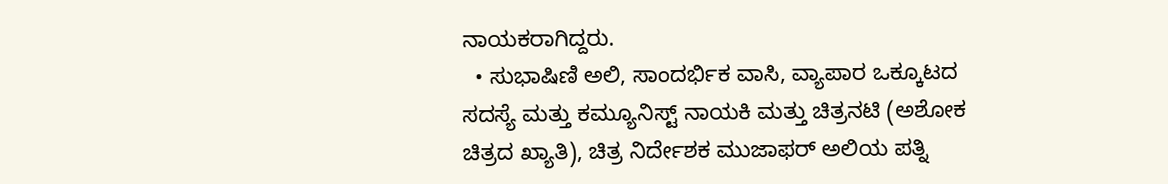ನಾಯಕರಾಗಿದ್ದರು.
  • ಸುಭಾಷಿಣಿ ಅಲಿ, ಸಾಂದರ್ಭಿಕ ವಾಸಿ, ವ್ಯಾಪಾರ ಒಕ್ಕೂಟದ ಸದಸ್ಯೆ ಮತ್ತು ಕಮ್ಯೂನಿಸ್ಟ್ ನಾಯಕಿ ಮತ್ತು ಚಿತ್ರನಟಿ (ಅಶೋಕ ಚಿತ್ರದ ಖ್ಯಾತಿ), ಚಿತ್ರ ನಿರ್ದೇಶಕ ಮುಜಾಫರ್ ಅಲಿಯ ಪತ್ನಿ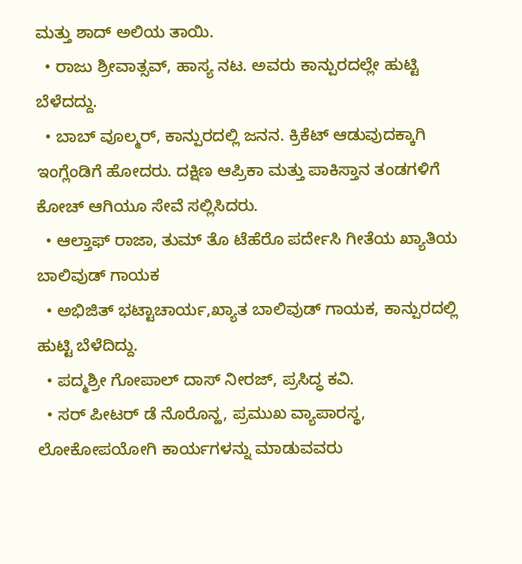ಮತ್ತು ಶಾದ್ ಅಲಿಯ ತಾಯಿ.
  • ರಾಜು ಶ್ರೀವಾತ್ಸವ್‌‍, ಹಾಸ್ಯ ನಟ. ಅವರು ಕಾನ್ಪುರದಲ್ಲೇ ಹುಟ್ಟಿ ಬೆಳೆದದ್ದು.
  • ಬಾಬ್ ವೂಲ್ಮರ್, ಕಾನ್ಪುರದಲ್ಲಿ ಜನನ. ಕ್ರಿಕೆಟ್‌ ಆಡುವುದಕ್ಕಾಗಿ ಇಂಗ್ಲೆಂಡಿಗೆ ಹೋದರು. ದಕ್ಷಿಣ ಆಪ್ರಿಕಾ ಮತ್ತು ಪಾಕಿಸ್ತಾನ ತಂಡಗಳಿಗೆ ಕೋಚ್‌ ಆಗಿಯೂ ಸೇವೆ ಸಲ್ಲಿಸಿದರು.
  • ಆಲ್ತಾಫ್‌‍ ರಾಜಾ, ತುಮ್ ತೊ ಟೆಹೆರೊ ಪರ್ದೇಸಿ ಗೀತೆಯ ಖ್ಯಾತಿಯ ಬಾಲಿವುಡ್ ಗಾಯಕ
  • ಅಭಿಜಿತ್ ಭಟ್ಟಾಚಾರ್ಯ,ಖ್ಯಾತ ಬಾಲಿವುಡ್ ಗಾಯಕ, ಕಾನ್ಪುರದಲ್ಲಿ ಹುಟ್ಟಿ ಬೆಳೆದಿದ್ದು.
  • ಪದ್ಮಶ್ರೀ ಗೋಪಾಲ್ ದಾಸ್ ನೀರಜ್, ಪ್ರಸಿದ್ಧ ಕವಿ.
  • ಸರ್ ಪೀಟರ್ ಡೆ ನೊರೊನ್ಹ, ಪ್ರಮುಖ ವ್ಯಾಪಾರಸ್ಥ, ಲೋಕೋಪಯೋಗಿ ಕಾರ್ಯಗಳನ್ನು ಮಾಡುವವರು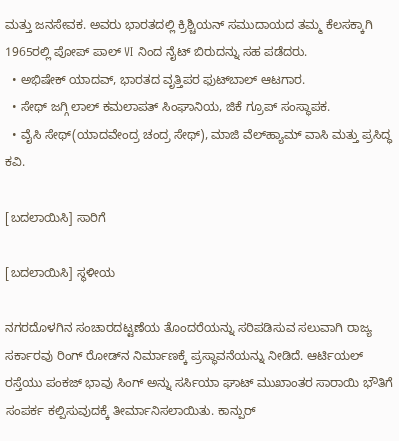ಮತ್ತು ಜನಸೇವಕ. ಅವರು ಭಾರತದಲ್ಲಿ ಕ್ರಿಶ್ಚಿಯನ್ ಸಮುದಾಯದ ತಮ್ಮ ಕೆಲಸಕ್ಕಾಗಿ 1965ರಲ್ಲಿ ಪೋಪ್ ಪಾಲ್‌ VI ನಿಂದ ನೈಟ್ ಬಿರುದನ್ನು ಸಹ ಪಡೆದರು.
  • ಅಭಿಷೇಕ್ ಯಾದವ್, ಭಾರತದ ವೃತ್ತಿಪರ ಫುಟ್‌ಬಾಲ್ ಆಟಗಾರ.
  • ಸೇಥ್ ಜಗ್ಗಿ ಲಾಲ್ ಕಮಲಾಪತ್‌‍ ಸಿಂಘಾನಿಯ, ಜಿಕೆ ಗ್ರೂಪ್‌ ಸಂಸ್ಥಾಪಕ.
  • ವೈಸಿ ಸೇಥ್‌‍(ಯಾದವೇಂದ್ರ ಚಂದ್ರ ಸೇಥ್), ಮಾಜಿ ವೆಲ್‌ಹ್ಯಾಮ್‌ ವಾಸಿ ಮತ್ತು ಪ್ರಸಿದ್ಧ ಕವಿ.

[ಬದಲಾಯಿಸಿ] ಸಾರಿಗೆ

[ಬದಲಾಯಿಸಿ] ಸ್ಥಳೀಯ

ನಗರದೊಳಗಿನ ಸಂಚಾರದಟ್ಟಣೆಯ ತೊಂದರೆಯನ್ನು ಸರಿಪಡಿಸುವ ಸಲುವಾಗಿ ರಾಜ್ಯ ಸರ್ಕಾರವು ರಿಂಗ್ ರೋಡ್‌ನ ನಿರ್ಮಾಣಕ್ಕೆ ಪ್ರಸ್ಥಾವನೆಯನ್ನು ನೀಡಿದೆ. ಆರ್ಟಿಯಲ್ ರಸ್ತೆಯು ಪಂಕಜ್ ಭಾವು ಸಿಂಗ್ ಅನ್ನು ಸರ್ಸಿಯಾ ಘಾಟ್ ಮುಖಾಂತರ ಸಾರಾಯಿ ಭೌತಿಗೆ ಸಂಪರ್ಕ ಕಲ್ಪಿಸುವುದಕ್ಕೆ ತೀರ್ಮಾನಿಸಲಾಯಿತು. ಕಾನ್ಪುರ್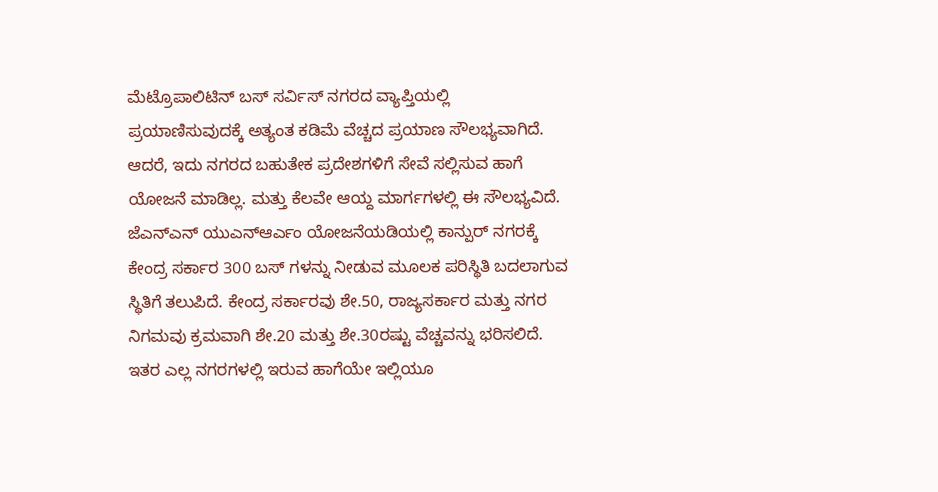ಮೆಟ್ರೊಪಾಲಿಟಿನ್ ಬಸ್ ಸರ್ವಿಸ್ ನಗರದ ವ್ಯಾಪ್ತಿಯಲ್ಲಿ ಪ್ರಯಾಣಿಸುವುದಕ್ಕೆ ಅತ್ಯಂತ ಕಡಿಮೆ ವೆಚ್ಚದ ಪ್ರಯಾಣ ಸೌಲಭ್ಯವಾಗಿದೆ. ಆದರೆ, ಇದು ನಗರದ ಬಹುತೇಕ ಪ್ರದೇಶಗಳಿಗೆ ಸೇವೆ ಸಲ್ಲಿಸುವ ಹಾಗೆ ಯೋಜನೆ ಮಾಡಿಲ್ಲ. ಮತ್ತು ಕೆಲವೇ ಆಯ್ದ ಮಾರ್ಗಗಳಲ್ಲಿ ಈ ಸೌಲಭ್ಯವಿದೆ. ಜೆಎನ್ಎನ್ ಯುಎನ್ಆರ್ಎಂ ಯೋಜನೆಯಡಿಯಲ್ಲಿ ಕಾನ್ಪುರ್ ನಗರಕ್ಕೆ ಕೇಂದ್ರ ಸರ್ಕಾರ 300 ಬಸ್ ಗಳನ್ನು ನೀಡುವ ಮೂಲಕ ಪರಿಸ್ಥಿತಿ ಬದಲಾಗುವ ಸ್ಥಿತಿಗೆ ತಲುಪಿದೆ. ಕೇಂದ್ರ ಸರ್ಕಾರವು ಶೇ.50, ರಾಜ್ಯಸರ್ಕಾರ ಮತ್ತು ನಗರ ನಿಗಮವು ಕ್ರಮವಾಗಿ ಶೇ.20 ಮತ್ತು ಶೇ.30ರಷ್ಟು ವೆಚ್ಚವನ್ನು ಭರಿಸಲಿದೆ.
ಇತರ ಎಲ್ಲ ನಗರಗಳಲ್ಲಿ ಇರುವ ಹಾಗೆಯೇ ಇಲ್ಲಿಯೂ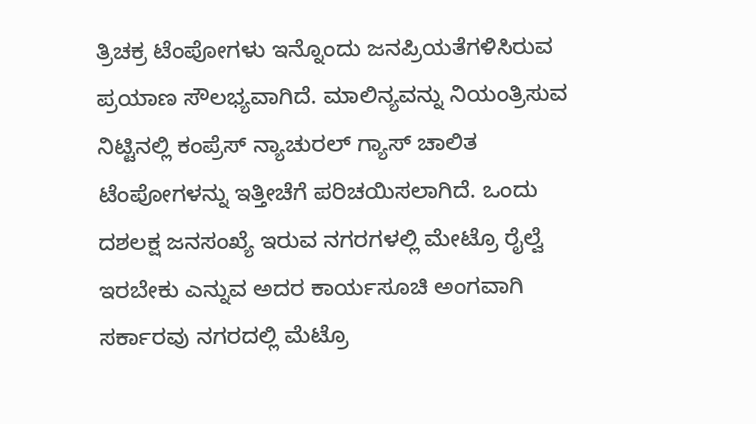ತ್ರಿಚಕ್ರ ಟೆಂಪೋಗಳು ಇನ್ನೊಂದು ಜನಪ್ರಿಯತೆಗಳಿಸಿರುವ ಪ್ರಯಾಣ ಸೌಲಭ್ಯವಾಗಿದೆ. ಮಾಲಿನ್ಯವನ್ನು ನಿಯಂತ್ರಿಸುವ ನಿಟ್ಟಿನಲ್ಲಿ ಕಂಪ್ರೆಸ್ ನ್ಯಾಚುರಲ್ ಗ್ಯಾಸ್ ಚಾಲಿತ ಟೆಂಪೋಗಳನ್ನು ಇತ್ತೀಚೆಗೆ ಪರಿಚಯಿಸಲಾಗಿದೆ. ಒಂದು ದಶಲಕ್ಷ ಜನಸಂಖ್ಯೆ ಇರುವ ನಗರಗಳಲ್ಲಿ ಮೇಟ್ರೊ ರೈಲ್ವೆ ಇರಬೇಕು ಎನ್ನುವ ಅದರ ಕಾರ್ಯಸೂಚಿ ಅಂಗವಾಗಿ ಸರ್ಕಾರವು ನಗರದಲ್ಲಿ ಮೆಟ್ರೊ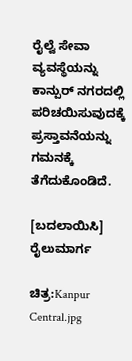ರೈಲ್ವೆ ಸೇವಾ ವ್ಯವಸ್ಥೆಯನ್ನು ಕಾನ್ಪುರ್ ನಗರದಲ್ಲಿ ಪರಿಚಯಿಸುವುದಕ್ಕೆ ಪ್ರಸ್ತಾವನೆಯನ್ನು ಗಮನಕ್ಕೆ ತೆಗೆದುಕೊಂಡಿದೆ.

[ಬದಲಾಯಿಸಿ] ರೈಲುಮಾರ್ಗ

ಚಿತ್ರ:Kanpur Central.jpg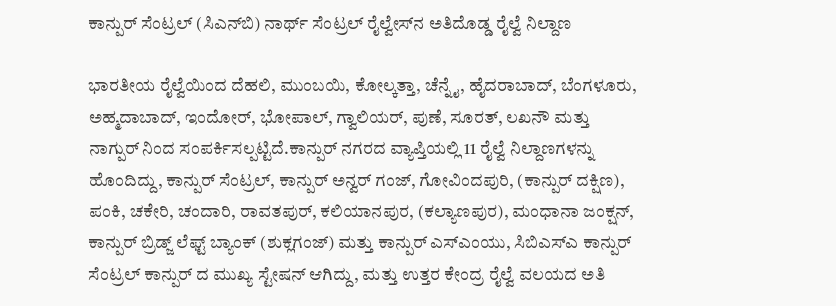ಕಾನ್ಪುರ್ ಸೆಂಟ್ರಲ್ (ಸಿಎನ್‌ಬಿ) ನಾರ್ಥ್ ಸೆಂಟ್ರಲ್ ರೈಲ್ವೇಸ್‍ನ ಅತಿದೊಡ್ಡ ರೈಲ್ವೆ ನಿಲ್ದಾಣ

ಭಾರತೀಯ ರೈಲ್ವೆಯಿಂದ ದೆಹಲಿ, ಮುಂಬಯಿ, ಕೋಲ್ಕತ್ತಾ, ಚೆನ್ನೈ, ಹೈದರಾಬಾದ್, ಬೆಂಗಳೂರು, ಅಹ್ಮದಾಬಾದ್, ಇಂದೋರ್, ಭೋಪಾಲ್, ಗ್ವಾಲಿಯರ್, ಪುಣೆ, ಸೂರತ್, ಲಖನೌ ಮತ್ತು ನಾಗ್ಪುರ್ ನಿಂದ ಸಂಪರ್ಕಿಸಲ್ಪಟ್ಟಿದೆ.ಕಾನ್ಪುರ್ ನಗರದ ವ್ಯಾಪ್ತಿಯಲ್ಲಿ 11 ರೈಲ್ವೆ ನಿಲ್ದಾಣಗಳನ್ನು ಹೊಂದಿದ್ದು, ಕಾನ್ಪುರ್ ಸೆಂಟ್ರಲ್, ಕಾನ್ಪುರ್ ಅನ್ವರ್ ಗಂಜ್, ಗೋವಿಂದಪುರಿ, (ಕಾನ್ಪುರ್ ದಕ್ಷಿಣ), ಪಂಕಿ, ಚಕೇರಿ, ಚಂದಾರಿ, ರಾವತಪುರ್, ಕಲಿಯಾನಪುರ, (ಕಲ್ಯಾಣಪುರ), ಮಂಧಾನಾ ಜಂಕ್ಷನ್, ಕಾನ್ಪುರ್ ಬ್ರಿಡ್ಜ್ ಲೆಫ್ಟ್ ಬ್ಯಾಂಕ್ (ಶುಕ್ಲಗಂಜ್) ಮತ್ತು ಕಾನ್ಪುರ್ ಎಸ್ಎಂಯು, ಸಿಬಿಎಸ್ಎ ಕಾನ್ಪುರ್ ಸೆಂಟ್ರಲ್ ಕಾನ್ಪುರ್ ದ ಮುಖ್ಯ ಸ್ಟೇಷನ್ ಆಗಿದ್ದು, ಮತ್ತು ಉತ್ತರ ಕೇಂದ್ರ ರೈಲ್ವೆ ವಲಯದ ಅತಿ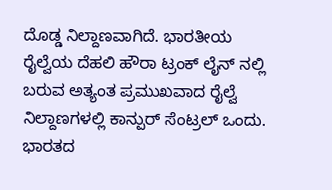ದೊಡ್ಡ ನಿಲ್ದಾಣವಾಗಿದೆ. ಭಾರತೀಯ ರೈಲ್ವೆಯ ದೆಹಲಿ ಹೌರಾ ಟ್ರಂಕ್ ಲೈನ್ ನಲ್ಲಿ ಬರುವ ಅತ್ಯಂತ ಪ್ರಮುಖವಾದ ರೈಲ್ವೆ ನಿಲ್ದಾಣಗಳಲ್ಲಿ ಕಾನ್ಪುರ್ ಸೆಂಟ್ರಲ್ ಒಂದು. ಭಾರತದ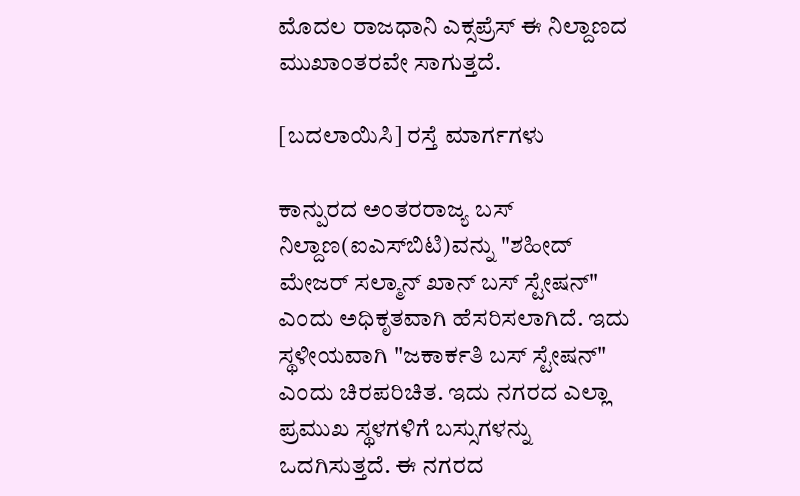ಮೊದಲ ರಾಜಧಾನಿ ಎಕ್ಸಪ್ರೆಸ್ ಈ ನಿಲ್ದಾಣದ ಮುಖಾಂತರವೇ ಸಾಗುತ್ತದೆ.

[ಬದಲಾಯಿಸಿ] ರಸ್ತೆ ಮಾರ್ಗಗಳು

ಕಾನ್ಪುರದ ಅಂತರರಾಜ್ಯ ಬಸ್ ನಿಲ್ದಾಣ(ಐಎಸ್‌ಬಿಟಿ)ವನ್ನು "ಶಹೀದ್‌ ಮೇಜರ್ ಸಲ್ಮಾನ್ ಖಾನ್ ಬಸ್ ಸ್ಟೇಷನ್" ಎಂದು ಅಧಿಕೃತವಾಗಿ ಹೆಸರಿಸಲಾಗಿದೆ. ಇದು ಸ್ಥಳೀಯವಾಗಿ "ಜಕಾರ್ಕತಿ ಬಸ್ ಸ್ಟೇಷನ್" ಎಂದು ಚಿರಪರಿಚಿತ. ಇದು ನಗರದ ಎಲ್ಲಾ ಪ್ರಮುಖ ಸ್ಥಳಗಳಿಗೆ ಬಸ್ಸುಗಳನ್ನು ಒದಗಿಸುತ್ತದೆ. ಈ ನಗರದ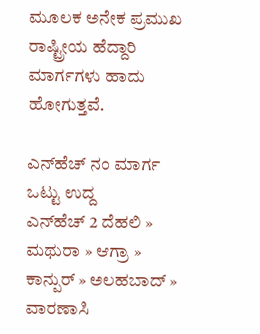ಮೂಲಕ ಅನೇಕ ಪ್ರಮುಖ ರಾಷ್ಟ್ರೀಯ ಹೆದ್ದಾರಿ ಮಾರ್ಗಗಳು ಹಾದು ಹೋಗುತ್ತವೆ.

ಎನ್‌ಹೆಚ್ ನಂ ಮಾರ್ಗ ಒಟ್ಟು ಉದ್ದ
ಎನ್‌ಹೆಚ್ 2 ದೆಹಲಿ » ಮಥುರಾ » ಆಗ್ರಾ » ಕಾನ್ಪುರ್ » ಅಲಹಬಾದ್ » ವಾರಣಾಸಿ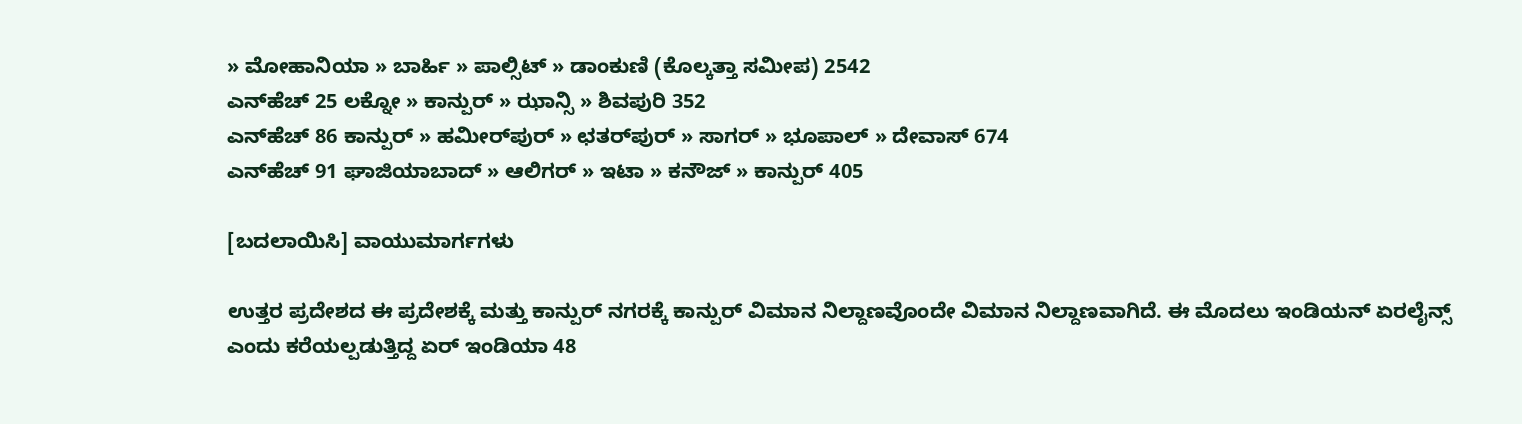» ಮೋಹಾನಿಯಾ » ಬಾರ್ಹಿ » ಪಾಲ್ಸಿಟ್ » ಡಾಂಕುಣಿ (ಕೊಲ್ಕತ್ತಾ ಸಮೀಪ) 2542
ಎನ್‌ಹೆಚ್ 25 ಲಕ್ನೋ » ಕಾನ್ಪುರ್ » ಝಾನ್ಸಿ » ಶಿವಪುರಿ 352
ಎನ್‌ಹೆಚ್ 86 ಕಾನ್ಪುರ್ » ಹಮೀರ್‌ಪುರ್ » ಛತರ್‌ಪುರ್ » ಸಾಗರ್ » ಭೂಪಾಲ್ » ದೇವಾಸ್ 674
ಎನ್‌ಹೆಚ್ 91 ಘಾಜಿಯಾಬಾದ್ » ಆಲಿಗರ್ » ಇಟಾ » ಕನೌಜ್‌‍ » ಕಾನ್ಪುರ್ 405

[ಬದಲಾಯಿಸಿ] ವಾಯುಮಾರ್ಗಗಳು

ಉತ್ತರ ಪ್ರದೇಶದ ಈ ಪ್ರದೇಶಕ್ಕೆ ಮತ್ತು ಕಾನ್ಪುರ್ ನಗರಕ್ಕೆ ಕಾನ್ಪುರ್ ವಿಮಾನ ನಿಲ್ದಾಣವೊಂದೇ ವಿಮಾನ ನಿಲ್ದಾಣವಾಗಿದೆ. ಈ ಮೊದಲು ಇಂಡಿಯನ್ ಏರಲೈನ್ಸ್ ಎಂದು ಕರೆಯಲ್ಪಡುತ್ತಿದ್ದ ಏರ್ ಇಂಡಿಯಾ 48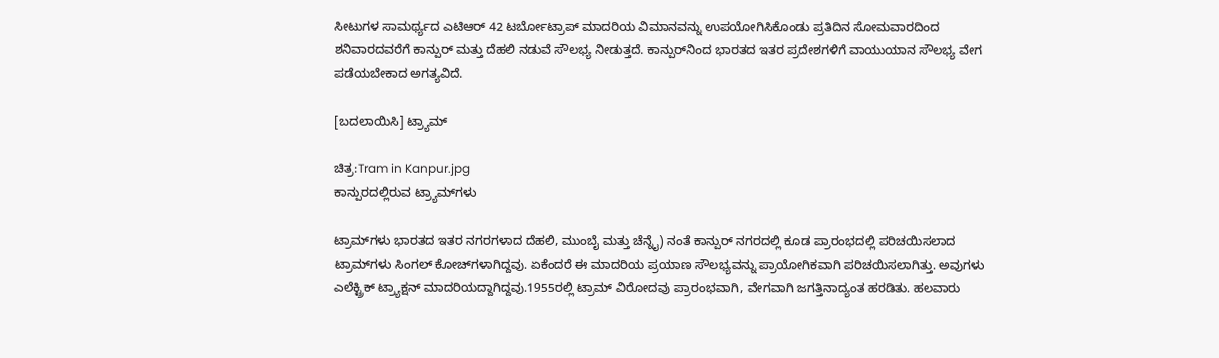ಸೀಟುಗಳ ಸಾಮರ್ಥ್ಯದ ಎಟಿಆರ್ 42 ಟರ್ಬೋಟ್ರಾಪ್ ಮಾದರಿಯ ವಿಮಾನವನ್ನು ಉಪಯೋಗಿಸಿಕೊಂಡು ಪ್ರತಿದಿನ ಸೋಮವಾರದಿಂದ ಶನಿವಾರದವರೆಗೆ ಕಾನ್ಪುರ್ ಮತ್ತು ದೆಹಲಿ ನಡುವೆ ಸೌಲಭ್ಯ ನೀಡುತ್ತದೆ. ಕಾನ್ಪುರ್‌‍ನಿಂದ ಭಾರತದ ಇತರ ಪ್ರದೇಶಗಳಿಗೆ ವಾಯುಯಾನ ಸೌಲಭ್ಯ ವೇಗ ಪಡೆಯಬೇಕಾದ ಅಗತ್ಯವಿದೆ.

[ಬದಲಾಯಿಸಿ] ಟ್ರ್ಯಾಮ್‌

ಚಿತ್ರ:Tram in Kanpur.jpg
ಕಾನ್ಪುರದಲ್ಲಿರುವ ಟ್ರ್ಯಾಮ್‌ಗಳು

ಟ್ರಾಮ್‌ಗಳು ಭಾರತದ ಇತರ ನಗರಗಳಾದ ದೆಹಲಿ, ಮುಂಬೈ ಮತ್ತು ಚೆನ್ನೈ) ನಂತೆ ಕಾನ್ಪುರ್ ನಗರದಲ್ಲಿ ಕೂಡ ಪ್ರಾರಂಭದಲ್ಲಿ ಪರಿಚಯಿಸಲಾದ ಟ್ರಾಮ್‌ಗಳು ಸಿಂಗಲ್ ಕೋಚ್‌ಗಳಾಗಿದ್ದವು. ಏಕೆಂದರೆ ಈ ಮಾದರಿಯ ಪ್ರಯಾಣ ಸೌಲಭ್ಯವನ್ನು ಪ್ರಾಯೋಗಿಕವಾಗಿ ಪರಿಚಯಿಸಲಾಗಿತ್ತು. ಅವುಗಳು ಎಲೆಕ್ಟ್ರಿಕ್ ಟ್ರ್ಯಾಕ್ಷನ್ ಮಾದರಿಯದ್ದಾಗಿದ್ದವು.1955ರಲ್ಲಿ ಟ್ರಾಮ್ ವಿರೋದವು ಪ್ರಾರಂಭವಾಗಿ, ವೇಗವಾಗಿ ಜಗತ್ತಿನಾದ್ಯಂತ ಹರಡಿತು. ಹಲವಾರು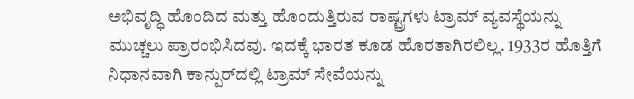ಅಭಿವೃದ್ಧಿ ಹೊಂದಿದ ಮತ್ತು ಹೊಂದುತ್ತಿರುವ ರಾಷ್ಟ್ರಗಳು ಟ್ರಾಮ್ ವ್ಯವಸ್ಥೆಯನ್ನು ಮುಚ್ಚಲು ಪ್ರಾರಂಭಿಸಿದವು. ಇದಕ್ಕೆ ಭಾರತ ಕೂಡ ಹೊರತಾಗಿರಲಿಲ್ಲ. 1933ರ ಹೊತ್ತಿಗೆ ನಿಧಾನವಾಗಿ ಕಾನ್ಪುರ್‌‍ದಲ್ಲಿ ಟ್ರಾಮ್ ಸೇವೆಯನ್ನು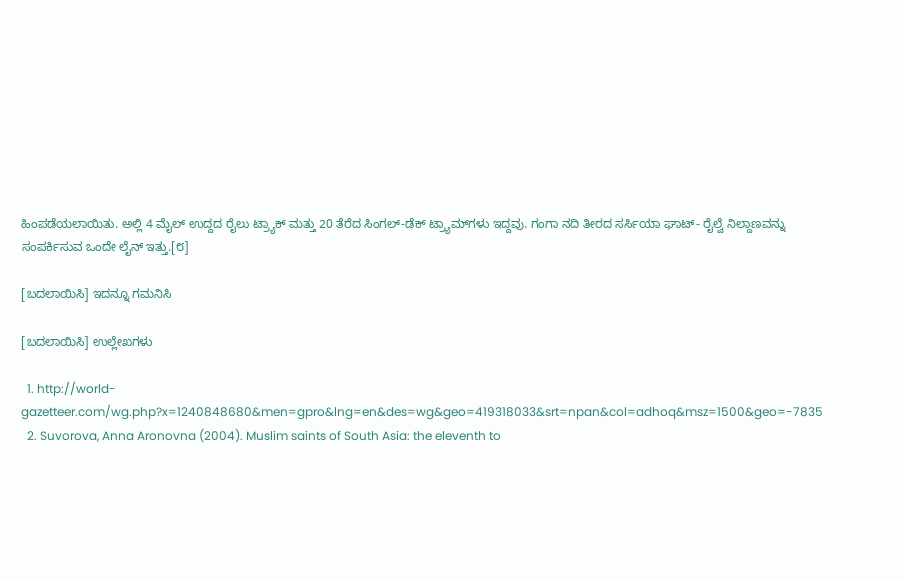ಹಿಂಪಡೆಯಲಾಯಿತು. ಅಲ್ಲಿ 4 ಮೈಲ್ ಉದ್ದದ ರೈಲು ಟ್ರ್ಯಾಕ್ ಮತ್ತು 20 ತೆರೆದ ಸಿಂಗಲ್-ಡೆಕ್ ಟ್ರ್ಯಾಮ್‌ಗಳು ಇದ್ದವು. ಗಂಗಾ ನದಿ ತೀರದ ಸರ್ಸಿಯಾ ಘಾಟ್- ರೈಲ್ವೆ ನಿಲ್ದಾಣವನ್ನು ಸಂಪರ್ಕಿಸುವ ಒಂದೇ ಲೈನ್ ಇತ್ತು.[೮]

[ಬದಲಾಯಿಸಿ] ಇದನ್ನೂ ಗಮನಿಸಿ

[ಬದಲಾಯಿಸಿ] ಉಲ್ಲೇಖಗಳು

  1. http://world-gazetteer.com/wg.php?x=1240848680&men=gpro&lng=en&des=wg&geo=419318033&srt=npan&col=adhoq&msz=1500&geo=-7835
  2. Suvorova, Anna Aronovna (2004). Muslim saints of South Asia: the eleventh to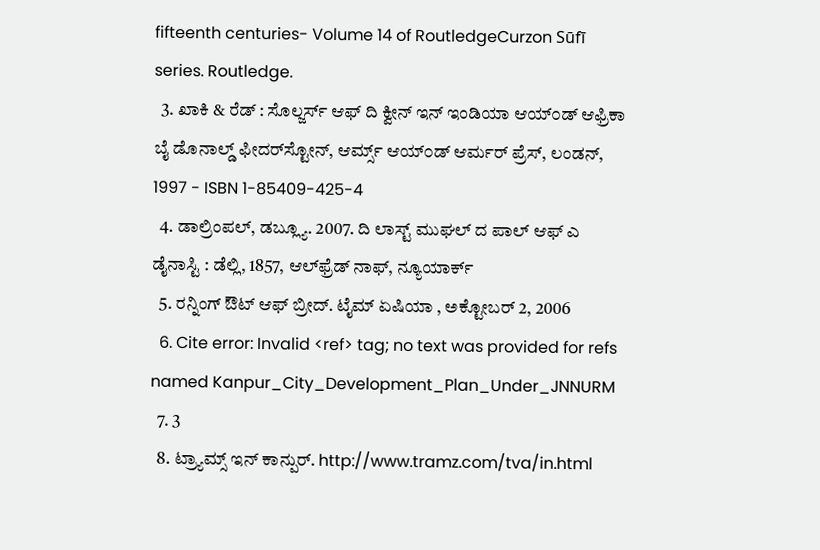fifteenth centuries- Volume 14 of RoutledgeCurzon Sūfī series. Routledge.
  3. ಖಾಕಿ & ರೆಡ್ : ಸೊಲ್ಜರ್ಸ್‌ ಆಫ್ ದಿ ಕ್ವೀನ್ ಇನ್ ಇಂಡಿಯಾ ಆ‍ಯ್‌೦ಡ್ ಆಫ್ರಿಕಾ ಬೈ ಡೊನಾಲ್ಡ್ ಫೀದರ್‌ಸ್ಟೋನ್, ಆರ್ಮ್ಸ್ ಆ‍ಯ್‌೦ಡ್ ಆರ್ಮರ್ ಪ್ರೆಸ್, ಲಂಡನ್, 1997 - ISBN 1-85409-425-4
  4. ಡಾಲ್ರಿಂಪಲ್, ಡಬ್ಲ್ಯೂ. 2007. ದಿ ಲಾಸ್ಟ್ ಮುಘಲ್‌ ದ ಪಾಲ್ ಆಫ್ ಎ ಡೈನಾಸ್ಟಿ : ಡೆಲ್ಲಿ, 1857, ಆಲ್‌ಫ್ರೆಡ್ ನಾಫ್, ನ್ಯೂಯಾರ್ಕ್
  5. ರನ್ನಿಂಗ್ ಔಟ್ ಆಫ್ ಬ್ರೀದ್‌‍. ಟೈಮ್ ಏಷಿಯಾ , ಅಕ್ಟೋಬರ್ 2, 2006
  6. Cite error: Invalid <ref> tag; no text was provided for refs named Kanpur_City_Development_Plan_Under_JNNURM
  7. 3
  8. ಟ್ರ್ಯಾಮ್ಸ್ ಇನ್ ಕಾನ್ಪುರ್. http://www.tramz.com/tva/in.html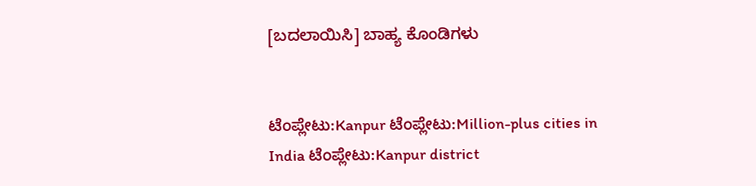[ಬದಲಾಯಿಸಿ] ಬಾಹ್ಯ ಕೊಂಡಿಗಳು


ಟೆಂಪ್ಲೇಟು:Kanpur ಟೆಂಪ್ಲೇಟು:Million-plus cities in India ಟೆಂಪ್ಲೇಟು:Kanpur district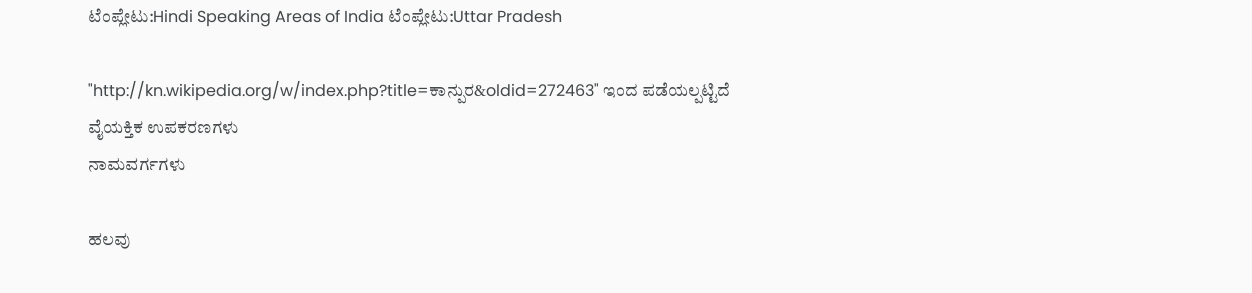ಟೆಂಪ್ಲೇಟು:Hindi Speaking Areas of India ಟೆಂಪ್ಲೇಟು:Uttar Pradesh

"http://kn.wikipedia.org/w/index.php?title=ಕಾನ್ಪುರ&oldid=272463" ಇಂದ ಪಡೆಯಲ್ಪಟ್ಟಿದೆ
ವೈಯಕ್ತಿಕ ಉಪಕರಣಗಳು
ನಾಮವರ್ಗಗಳು

ಹಲವು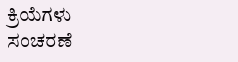ಕ್ರಿಯೆಗಳು
ಸಂಚರಣೆ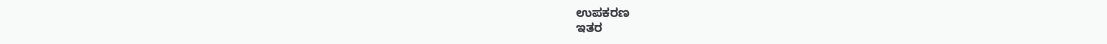ಉಪಕರಣ
ಇತರ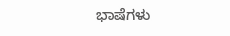ಭಾಷೆಗಳು